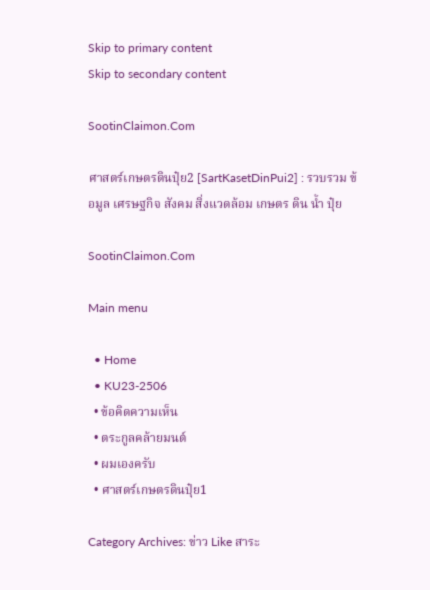Skip to primary content
Skip to secondary content

SootinClaimon.Com

ศาสตร์เกษตรดินปุ๋ย2 [SartKasetDinPui2] : รวบรวม ข้อมูล เศรษฐกิจ สังคม สิ่งแวดล้อม เกษตร ดิน น้ำ ปุ๋ย

SootinClaimon.Com

Main menu

  • Home
  • KU23-2506
  • ข้อคิดความเห็น
  • ตระกูลคล้ายมนต์
  • ผมเองครับ
  • ศาสตร์เกษตรดินปุ๋ย1

Category Archives: ข่าว Like สาระ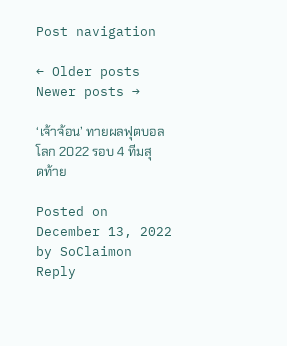Post navigation

← Older posts
Newer posts →

‘เจ้าจ้อน’ ทายผลฟุตบอลโลก 2022 รอบ 4 ทีมสุดท้าย

Posted on December 13, 2022 by SoClaimon
Reply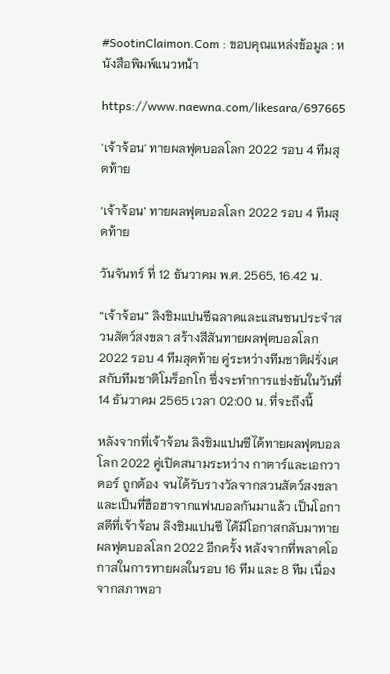#SootinClaimon.Com : ขอบคุณแหล่งข้อมูล : หนังสือพิมพ์แนวหน้า

https://www.naewna.com/likesara/697665

'เจ้าจ้อน' ทายผลฟุตบอลโลก 2022 รอบ 4 ทีมสุดท้าย

‘เจ้าจ้อน’ ทายผลฟุตบอลโลก 2022 รอบ 4 ทีมสุดท้าย

วันจันทร์ ที่ 12 ธันวาคม พ.ศ. 2565, 16.42 น.

“เจ้าจ้อน” ลิงชิมแปนซีฉลาดและแสนซนประจำสวนสัตว์สงขลา สร้างสีสันทายผลฟุตบอลโลก 2022 รอบ 4 ทีมสุดท้าย คู่ระหว่างทีมชาติฝรั่งเศสกับทีมชาติโมร็อกโก ซึ่งจะทำการแข่งขันในวันที่ 14 ธันวาคม 2565 เวลา 02:00 น. ที่จะถึงนี้

หลังจากที่เจ้าจ้อน ลิงชิมแปนซีได้ทายผลฟุตบอลโลก 2022 คู่เปิดสนามระหว่าง กาตาร์และเอกวาดอร์ ถูกต้อง จนได้รับรางวัลจากสวนสัตว์สงขลาและเป็นที่ฮือฮาจากแฟนบอลกันมาแล้ว เป็นโอกาสดีที่เจ้าจ้อน ลิงชิมแปนซี ได้มีโอกาสกลับมาทายผลฟุตบอลโลก 2022 อีกครั้ง หลังจากที่พลาดโอกาสในการทายผลในรอบ 16 ทีม และ 8 ทีม เนื่องจากสภาพอา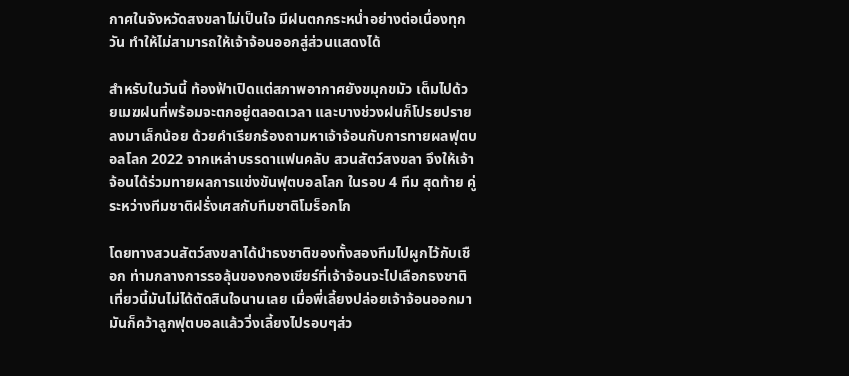กาศในจังหวัดสงขลาไม่เป็นใจ มีฝนตกกระหน่ำอย่างต่อเนื่องทุกวัน ทำให้ไม่สามารถให้เจ้าจ้อนออกสู่ส่วนแสดงได้

สำหรับในวันนี้ ท้องฟ้าเปิดแต่สภาพอากาศยังขมุกขมัว เต็มไปด้วยเมฆฝนที่พร้อมจะตกอยู่ตลอดเวลา และบางช่วงฝนก็โปรยปรายลงมาเล็กน้อย ด้วยคำเรียกร้องถามหาเจ้าจ้อนกับการทายผลฟุตบอลโลก 2022 จากเหล่าบรรดาแฟนคลับ สวนสัตว์สงขลา จึงให้เจ้าจ้อนได้ร่วมทายผลการแข่งขันฟุตบอลโลก ในรอบ 4 ทีม สุดท้าย คู่ระหว่างทีมชาติฝรั่งเศสกับทีมชาติโมร็อกโก

โดยทางสวนสัตว์สงขลาได้นำธงชาติของทั้งสองทีมไปผูกไว้กับเชือก ท่ามกลางการรอลุ้นของกองเชียร์ที่เจ้าจ้อนจะไปเลือกธงชาติ เที่ยวนี้มันไม่ได้ตัดสินใจนานเลย เมื่อพี่เลี้ยงปล่อยเจ้าจ้อนออกมา มันก็คว้าลูกฟุตบอลแล้ววิ่งเลี้ยงไปรอบๆส่ว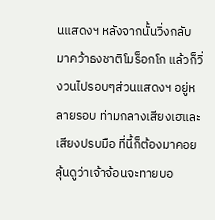นแสดงฯ หลังจากนั้นวิ่งกลับมาคว้าธงชาติโมร็อกโก แล้วก็วิ่งวนไปรอบๆส่วนแสดงฯ อยู่หลายรอบ ท่ามกลางเสียงเฮและเสียงปรบมือ ที่นี้ก็ต้องมาคอยลุ้นดูว่าเจ้าจ้อนจะทายบอ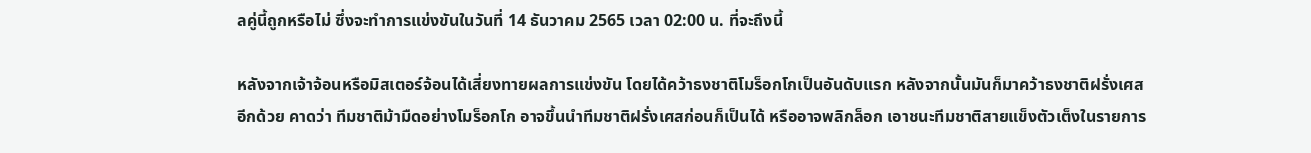ลคู่นี้ถูกหรือไม่ ซึ่งจะทำการแข่งขันในวันที่ 14 ธันวาคม 2565 เวลา 02:00 น. ที่จะถึงนี้

หลังจากเจ้าจ้อนหรือมิสเตอร์จ้อนได้เสี่ยงทายผลการแข่งขัน โดยได้คว้าธงชาติโมร็อกโกเป็นอันดับแรก หลังจากนั้นมันก็มาคว้าธงชาติฝรั่งเศสอีกด้วย คาดว่า ทีมชาติม้ามืดอย่างโมร็อกโก อาจขึ้นนำทีมชาติฝรั่งเศสก่อนก็เป็นได้ หรืออาจพลิกล็อก เอาชนะทีมชาติสายแข็งตัวเต็งในรายการ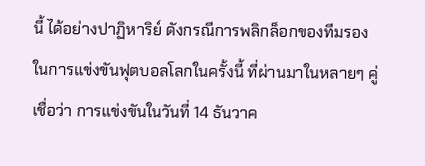นี้ ได้อย่างปาฏิหาริย์ ดังกรณีการพลิกล็อกของทีมรองในการแข่งขันฟุตบอลโลกในครั้งนี้ ที่ผ่านมาในหลายๆ คู่ เชื่อว่า การแข่งขันในวันที่ 14 ธันวาค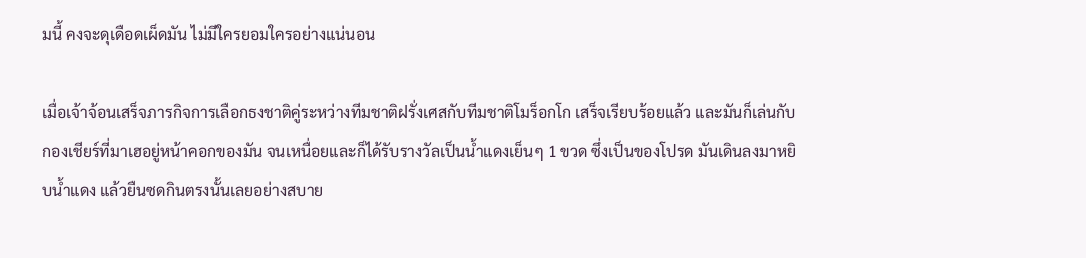มนี้ คงจะดุเดือดเผ็ดมัน ไม่มีใครยอมใครอย่างแน่นอน

เมื่อเจ้าจ้อนเสร็จภารกิจการเลือกธงชาติคู่ระหว่างทีมชาติฝรั่งเศสกับทีมชาติโมร็อกโก เสร็จเรียบร้อยแล้ว และมันก็เล่นกับกองเชียร์ที่มาเฮอยู่หน้าคอกของมัน จนเหนื่อยและก็ได้รับรางวัลเป็นน้ำแดงเย็นๆ 1 ขวด ซึ่งเป็นของโปรด มันเดินลงมาหยิบน้ำแดง แล้วยืนซดกินตรงนั้นเลยอย่างสบาย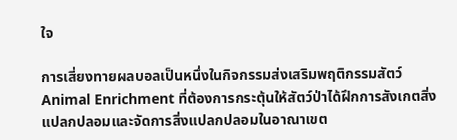ใจ

การเสี่ยงทายผลบอลเป็นหนึ่งในกิจกรรมส่งเสริมพฤติกรรมสัตว์ Animal Enrichment ที่ต้องการกระตุ้นให้สัตว์ป่าได้ฝึกการสังเกตสิ่งแปลกปลอมและจัดการสิ่งแปลกปลอมในอาณาเขต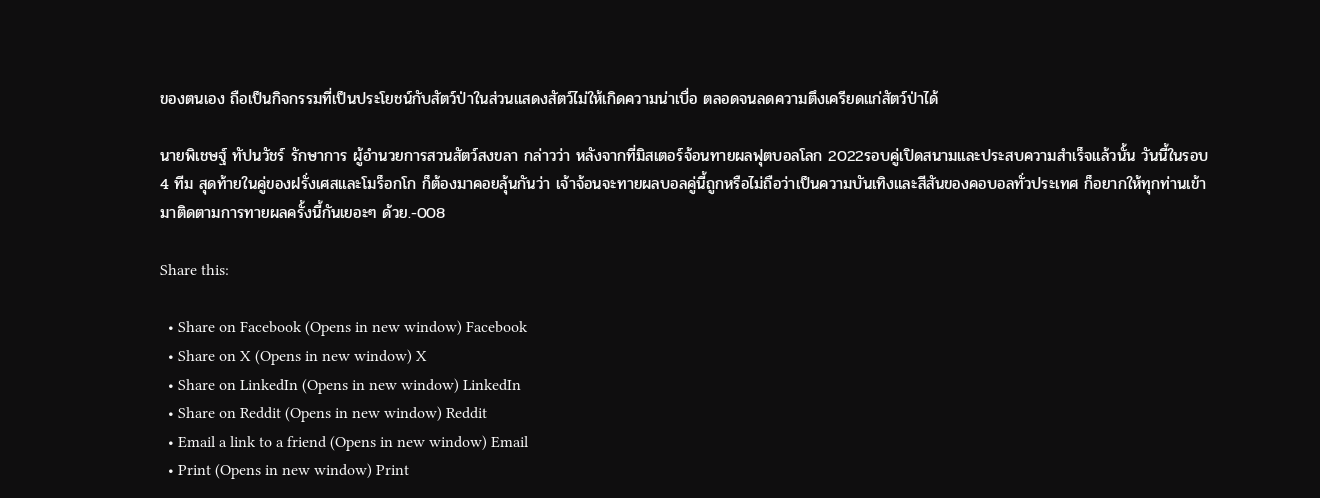ของตนเอง ถือเป็นกิจกรรมที่เป็นประโยชน์กับสัตว์ป่าในส่วนแสดงสัตว์ไม่ให้เกิดความน่าเบื่อ ตลอดจนลดความตึงเครียดแก่สัตว์ป่าได้

นายพิเชษฐ์ ทัปนวัชร์ รักษาการ ผู้อำนวยการสวนสัตว์สงขลา กล่าวว่า หลังจากที่มิสเตอร์จ้อนทายผลฟุตบอลโลก 2022รอบคู่เปิดสนามและประสบความสำเร็จแล้วนั้น วันนี้ในรอบ 4 ทีม สุดท้ายในคู่ของฝรั่งเศสและโมร็อกโก ก็ต้องมาคอยลุ้นกันว่า เจ้าจ้อนจะทายผลบอลคู่นี้ถูกหรือไม่ถือว่าเป็นความบันเทิงและสีสันของคอบอลทั่วประเทศ ก็อยากให้ทุกท่านเข้ามาติดตามการทายผลครั้งนี้กันเยอะๆ ด้วย.-008

Share this:

  • Share on Facebook (Opens in new window) Facebook
  • Share on X (Opens in new window) X
  • Share on LinkedIn (Opens in new window) LinkedIn
  • Share on Reddit (Opens in new window) Reddit
  • Email a link to a friend (Opens in new window) Email
  • Print (Opens in new window) Print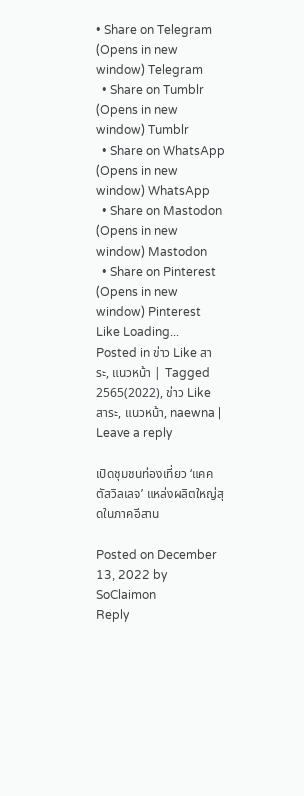• Share on Telegram (Opens in new window) Telegram
  • Share on Tumblr (Opens in new window) Tumblr
  • Share on WhatsApp (Opens in new window) WhatsApp
  • Share on Mastodon (Opens in new window) Mastodon
  • Share on Pinterest (Opens in new window) Pinterest
Like Loading...
Posted in ข่าว Like สาระ, แนวหน้า | Tagged 2565(2022), ข่าว Like สาระ, แนวหน้า, naewna | Leave a reply

เปิดชุมชนท่องเที่ยว ‘แคคตัสวิลเลจ’ แหล่งผลิตใหญ่สุดในภาคอีสาน

Posted on December 13, 2022 by SoClaimon
Reply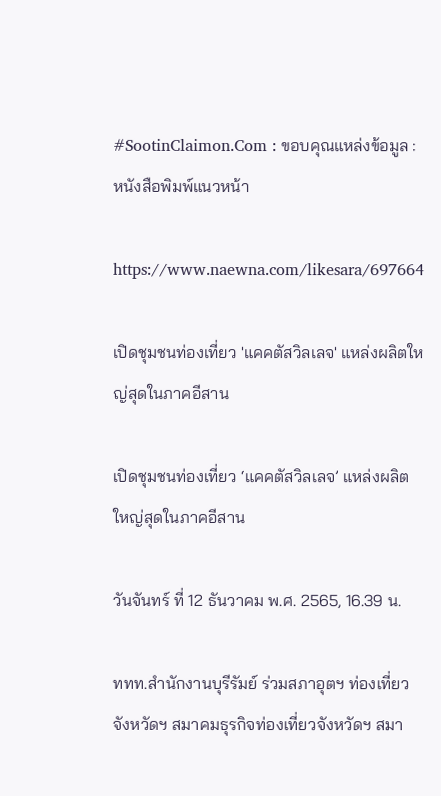#SootinClaimon.Com : ขอบคุณแหล่งข้อมูล : หนังสือพิมพ์แนวหน้า

https://www.naewna.com/likesara/697664

เปิดชุมชนท่องเที่ยว 'แคคตัสวิลเลจ' แหล่งผลิตใหญ่สุดในภาคอีสาน

เปิดชุมชนท่องเที่ยว ‘แคคตัสวิลเลจ’ แหล่งผลิตใหญ่สุดในภาคอีสาน

วันจันทร์ ที่ 12 ธันวาคม พ.ศ. 2565, 16.39 น.

ททท.สำนักงานบุรีรัมย์ ร่วมสภาอุตฯ ท่องเที่ยวจังหวัดฯ สมาคมธุรกิจท่องเที่ยวจังหวัดฯ สมา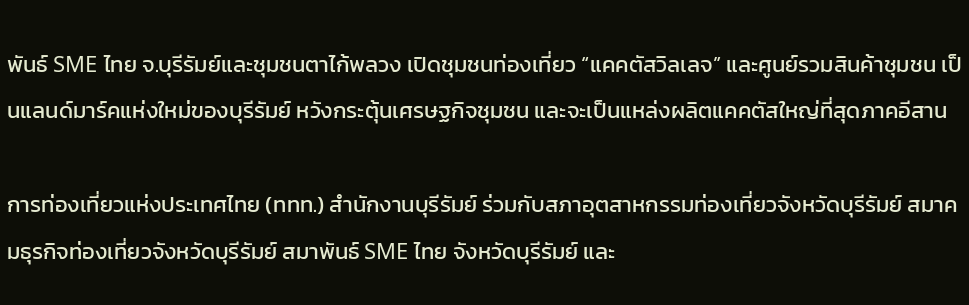พันธ์ SME ไทย จ.บุรีรัมย์และชุมชนตาไก้พลวง เปิดชุมชนท่องเที่ยว “แคคตัสวิลเลจ” และศูนย์รวมสินค้าชุมชน เป็นแลนด์มาร์คแห่งใหม่ของบุรีรัมย์ หวังกระตุ้นเศรษฐกิจชุมชน และจะเป็นแหล่งผลิตแคคตัสใหญ่ที่สุดภาคอีสาน

การท่องเที่ยวแห่งประเทศไทย (ททท.) สำนักงานบุรีรัมย์ ร่วมกับสภาอุตสาหกรรมท่องเที่ยวจังหวัดบุรีรัมย์ สมาคมธุรกิจท่องเที่ยวจังหวัดบุรีรัมย์ สมาพันธ์ SME ไทย จังหวัดบุรีรัมย์ และ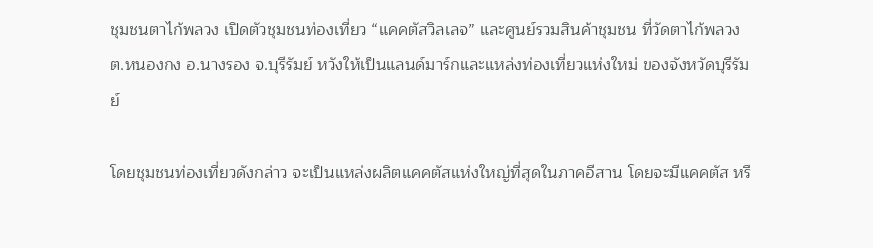ชุมชนตาไก้พลวง เปิดตัวชุมชนท่องเที่ยว “แคคตัสวิลเลจ” และศูนย์รวมสินค้าชุมชน ที่วัดตาไก้พลวง ต.หนองกง อ.นางรอง จ.บุรีรัมย์ หวังให้เป็นแลนด์มาร์กและแหล่งท่องเที่ยวแห่งใหม่ ของจังหวัดบุรีรัมย์

โดยชุมชนท่องเที่ยวดังกล่าว จะเป็นแหล่งผลิตแคคตัสแห่งใหญ่ที่สุดในภาคอีสาน โดยจะมีแคคตัส หรื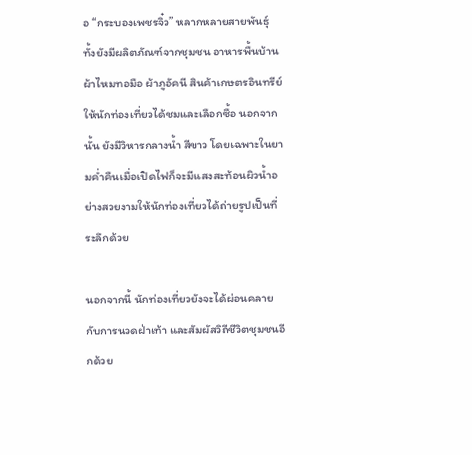อ “กระบองเพชรจิ๋ว” หลากหลายสายพันธุ์ ทั้งยังมีผลิตภัณฑ์จากชุมชน อาหารพื้นบ้าน ผ้าไหมทอมือ ผ้าภูอัคนี สินค้าเกษตรอินทรีย์ให้นักท่องเที่ยวได้ชมและเลือกซื้อ นอกจากนั้น ยังมีวิหารกลางน้ำ สีขาว โดยเฉพาะในยามค่ำคืนเมื่อเปิดไฟก็จะมีแสงสะท้อนผิวน้ำอย่างสวยงามให้นักท่องเที่ยวได้ถ่ายรูปเป็นที่ระลึกด้วย

นอกจากนี้ นักท่องเที่ยวยังจะได้ผ่อนคลายกับการนวดฝ่าเท้า และสัมผัสวิถีชีวิตชุมชนอีกด้วย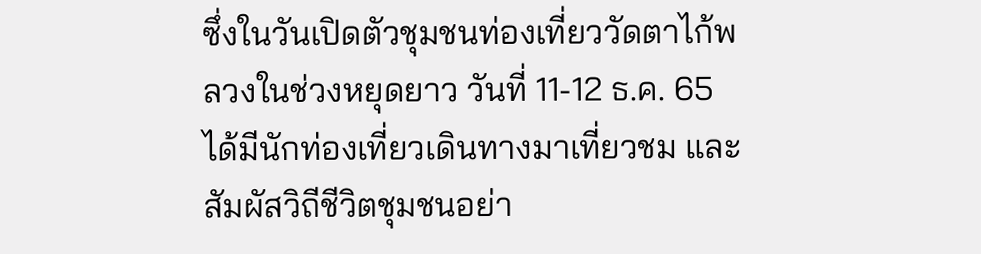ซึ่งในวันเปิดตัวชุมชนท่องเที่ยววัดตาไก้พลวงในช่วงหยุดยาว วันที่ 11-12 ธ.ค. 65 ได้มีนักท่องเที่ยวเดินทางมาเที่ยวชม และสัมผัสวิถีชีวิตชุมชนอย่า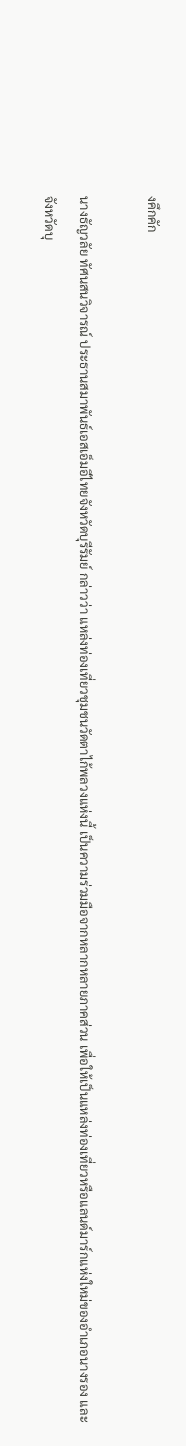งคึกคัก

นางธัญวลัย ทัศนสนวิจารณ์ ประธานสมาพันธ์เอสเอ็มอีไทยจังหวัดบุรีรัมย์ กล่าวว่า แหล่งท่องเที่ยวชุมชนวัดตาไก้พลวงแห่งนี้ เป็นความร่วมมือจากหลากหลายภาคส่วน เพื่อให้เป็นแหล่งท่องเที่ยวหรือแลนด์มาร์กแห่งใหม่ของอำเภอนางรอง และจังหวัดบุ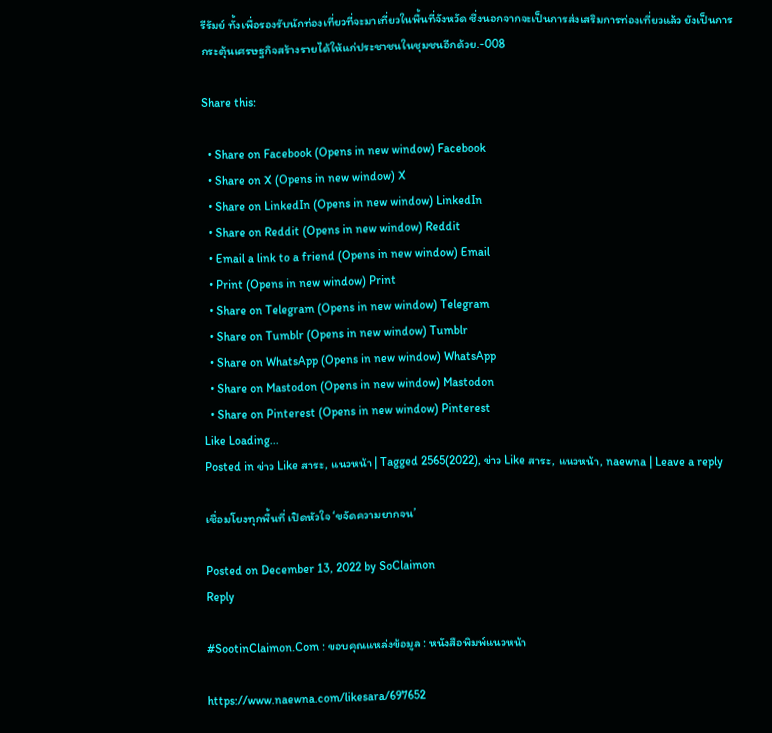รีรัมย์ ทั้งเพื่อรองรับนักท่องเที่ยวที่จะมาเที่ยวในพื้นที่จังหวัด ซึ่งนอกจากจะเป็นการส่งเสริมการท่องเที่ยวแล้ว ยังเป็นการกระตุ้นเศรษฐกิจสร้างรายได้ให้แก่ประชาชนในชุมชนอีกด้วย.-008

Share this:

  • Share on Facebook (Opens in new window) Facebook
  • Share on X (Opens in new window) X
  • Share on LinkedIn (Opens in new window) LinkedIn
  • Share on Reddit (Opens in new window) Reddit
  • Email a link to a friend (Opens in new window) Email
  • Print (Opens in new window) Print
  • Share on Telegram (Opens in new window) Telegram
  • Share on Tumblr (Opens in new window) Tumblr
  • Share on WhatsApp (Opens in new window) WhatsApp
  • Share on Mastodon (Opens in new window) Mastodon
  • Share on Pinterest (Opens in new window) Pinterest
Like Loading...
Posted in ข่าว Like สาระ, แนวหน้า | Tagged 2565(2022), ข่าว Like สาระ, แนวหน้า, naewna | Leave a reply

เชื่อมโยงทุกพื้นที่ เปิดหัวใจ ‘ขจัดความยากจน’

Posted on December 13, 2022 by SoClaimon
Reply

#SootinClaimon.Com : ขอบคุณแหล่งข้อมูล : หนังสือพิมพ์แนวหน้า

https://www.naewna.com/likesara/697652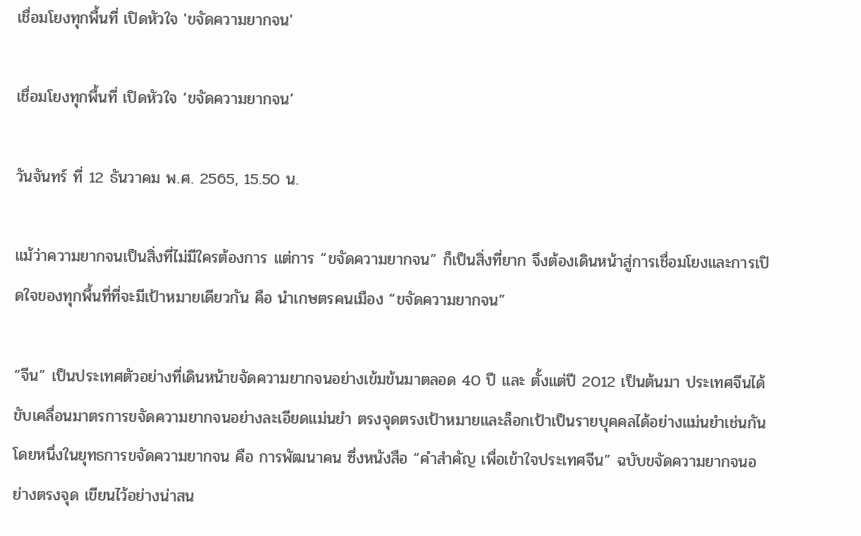เชื่อมโยงทุกพื้นที่ เปิดหัวใจ 'ขจัดความยากจน'

เชื่อมโยงทุกพื้นที่ เปิดหัวใจ ‘ขจัดความยากจน’

วันจันทร์ ที่ 12 ธันวาคม พ.ศ. 2565, 15.50 น.

แม้ว่าความยากจนเป็นสิ่งที่ไม่มีใครต้องการ แต่การ “ขจัดความยากจน” ก็เป็นสิ่งที่ยาก จึงต้องเดินหน้าสู่การเชื่อมโยงและการเปิดใจของทุกพื้นที่ที่จะมีเป้าหมายเดียวกัน คือ นำเกษตรคนเมือง “ขจัดความยากจน”

“จีน” เป็นประเทศตัวอย่างที่เดินหน้าขจัดความยากจนอย่างเข้มข้นมาตลอด 40 ปี และ ตั้งแต่ปี 2012 เป็นต้นมา ประเทศจีนได้ขับเคลื่อนมาตรการขจัดความยากจนอย่างละเอียดแม่นยำ ตรงจุดตรงเป้าหมายและล็อกเป้าเป็นรายบุคคลได้อย่างแม่นยำเช่นกัน โดยหนึ่งในยุทธการขจัดความยากจน คือ การพัฒนาคน ซึ่งหนังสือ “คำสำคัญ เพื่อเข้าใจประเทศจีน” ฉบับขจัดความยากจนอย่างตรงจุด เขียนไว้อย่างน่าสน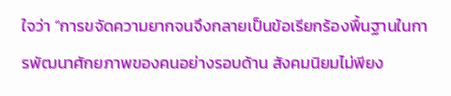ใจว่า “การขจัดความยากจนจึงกลายเป็นข้อเรียกร้องพื้นฐานในการพัฒนาศักยภาพของคนอย่างรอบด้าน สังคมนิยมไม่พียง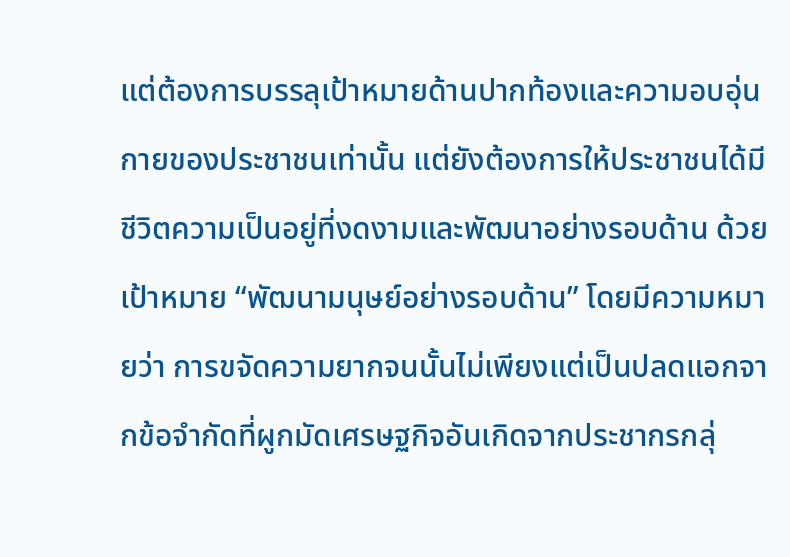แต่ต้องการบรรลุเป้าหมายด้านปากท้องและความอบอุ่นกายของประชาชนเท่านั้น แต่ยังต้องการให้ประชาชนได้มีชีวิตความเป็นอยู่ที่งดงามและพัฒนาอย่างรอบด้าน ด้วยเป้าหมาย “พัฒนามนุษย์อย่างรอบด้าน” โดยมีความหมายว่า การขจัดความยากจนนั้นไม่เพียงแต่เป็นปลดแอกจากข้อจำกัดที่ผูกมัดเศรษฐกิจอันเกิดจากประชากรกลุ่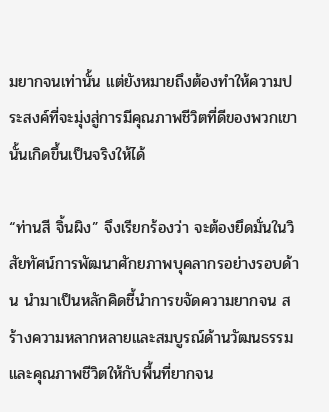มยากจนเท่านั้น แต่ยังหมายถึงต้องทำให้ความประสงค์ที่จะมุ่งสู่การมีคุณภาพชีวิตที่ดีของพวกเขานั้นเกิดขึ้นเป็นจริงให้ได้

“ท่านสี จิ้นผิง” จึงเรียกร้องว่า จะต้องยึดมั่นในวิสัยทัศน์การพัฒนาศักยภาพบุคลากรอย่างรอบด้าน นำมาเป็นหลักคิดชี้นำการขจัดความยากจน สร้างความหลากหลายและสมบูรณ์ด้านวัฒนธรรมและคุณภาพชีวิตให้กับพื้นที่ยากจน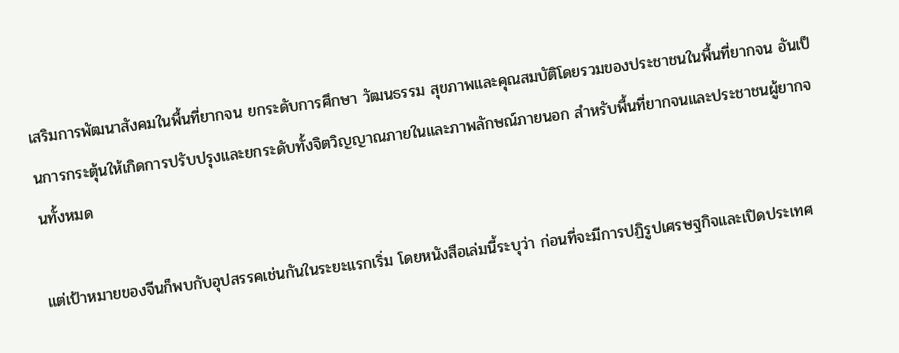เสริมการพัฒนาสังคมในพื้นที่ยากจน ยกระดับการศึกษา วัฒนธรรม สุขภาพและคุณสมบัติโดยรวมของประชาชนในพื้นที่ยากจน อันเป็นการกระตุ้นให้เกิดการปรับปรุงและยกระดับทั้งจิตวิญญาณภายในและภาพลักษณ์ภายนอก สำหรับพื้นที่ยากจนและประชาชนผู้ยากจนทั้งหมด

แต่เป้าหมายของจีนก็พบกับอุปสรรคเช่นกันในระยะแรกเริ่ม โดยหนังสือเล่มนี้ระบุว่า ก่อนที่จะมีการปฏิรูปเศรษฐกิจและเปิดประเทศ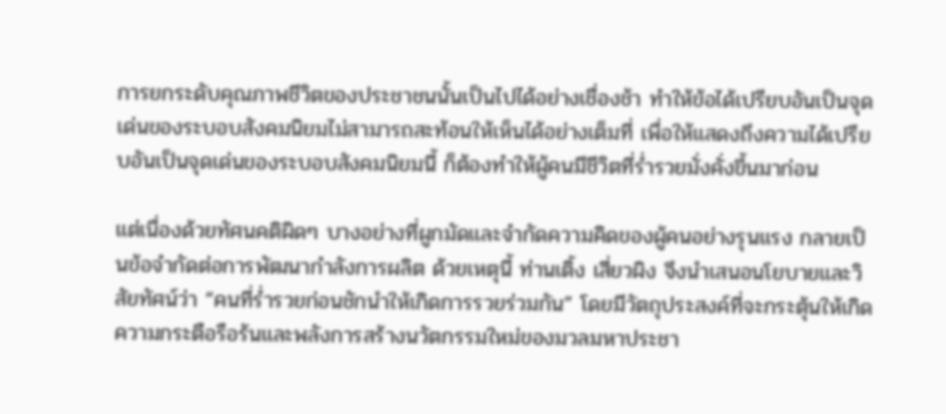การยกระดับคุณภาพชีวิตของประชาชนนั้นเป็นไปได้อย่างเชื่องช้า ทำให้ข้อได้เปรียบอันเป็นจุดเด่นของระบอบสังคมนิยมไม่สามารถสะท้อนให้เห็นได้อย่างเต็มที่ เพื่อให้แสดงถึงความได้เปรียบอันเป็นจุดเด่นของระบอบสังคมนิยมนี้ ก็ต้องทำให้ผู้คนมีชีวิตที่ร่ำรวยมั่งคั่งขึ้นมาก่อน

แต่เนื่องด้วยทัศนคติผิดๆ บางอย่างที่ผูกมัดและจำกัดความคิดของผู้คนอย่างรุนแรง กลายเป็นข้อจำกัดต่อการพัฒนากำลังการผลิต ด้วยเหตุนี้ ท่านเติ้ง เสี่ยวผิง จึงนำเสนอนโยบายและวิสัยทัศน์ว่า “คนที่ร่ำรวยก่อนชักนำให้เกิดการรวยร่วมกัน” โดยมีวัตถุประสงค์ที่จะกระตุ้นให้เกิดความกระตือรือร้นและพลังการสร้างนวัตกรรมใหม่ของมวลมหาประชา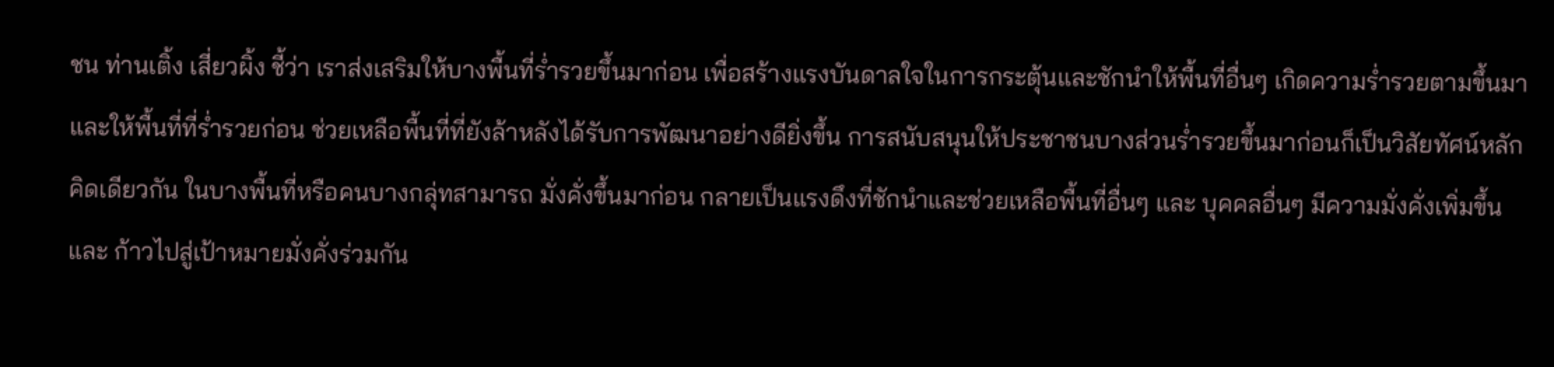ชน ท่านเติ้ง เสี่ยวผิ้ง ชี้ว่า เราส่งเสริมให้บางพื้นที่ร่ำรวยขึ้นมาก่อน เพื่อสร้างแรงบันดาลใจในการกระตุ้นและชักนำให้พื้นที่อื่นๆ เกิดความร่ำรวยตามขึ้นมา และให้พื้นที่ที่ร่ำรวยก่อน ช่วยเหลือพื้นที่ที่ยังล้าหลังได้รับการพัฒนาอย่างดียิ่งขึ้น การสนับสนุนให้ประชาชนบางส่วนร่ำรวยขึ้นมาก่อนก็เป็นวิสัยทัศน์หลักคิดเดียวกัน ในบางพื้นที่หรือคนบางกลุ่ทสามารถ มั่งคั่งขึ้นมาก่อน กลายเป็นแรงดึงที่ชักนำและช่วยเหลือพื้นที่อื่นๆ และ บุคคลอื่นๆ มีความมั่งคั่งเพิ่มขึ้น และ ก้าวไปสู่เป้าหมายมั่งคั่งร่วมกัน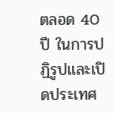ตลอด 40 ปี ในการปฏิรูปและเปิดประเทศ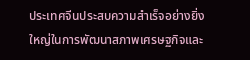ประเทศจีนประสบความสำเร็จอย่างยิ่งใหญ่ในการพัฒนาสภาพเศรษฐกิจและ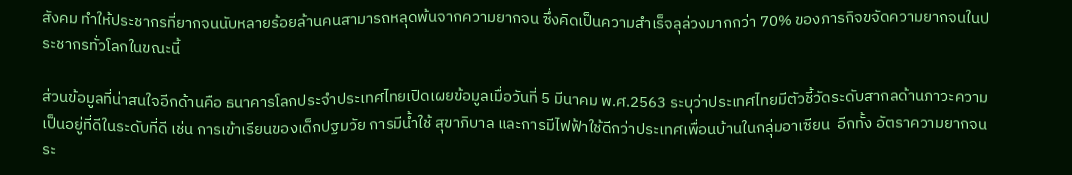สังคม ทำให้ประชากรที่ยากจนนับหลายร้อยล้านคนสามารถหลุดพ้นจากความยากจน ซึ่งคิดเป็นความสำเร็จลุล่วงมากกว่า 70% ของภารกิจขจัดความยากจนในประชากรทั่วโลกในขณะนี้

ส่วนข้อมูลที่น่าสนใจอีกด้านคือ ธนาคารโลกประจำประเทศไทยเปิดเผยข้อมูลเมื่อวันที่ 5 มีนาคม พ.ศ.2563 ระบุว่าประเทศไทยมีตัวชี้วัดระดับสากลด้านภาวะความเป็นอยู่ที่ดีในระดับที่ดี เช่น การเข้าเรียนของเด็กปฐมวัย การมีน้ำใช้ สุขาภิบาล และการมีไฟฟ้าใช้ดีกว่าประเทศเพื่อนบ้านในกลุ่มอาเซียน  อีกทั้ง อัตราความยากจนระ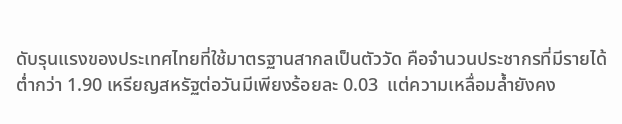ดับรุนแรงของประเทศไทยที่ใช้มาตรฐานสากลเป็นตัววัด คือจำนวนประชากรที่มีรายได้ต่ำกว่า 1.90 เหรียญสหรัฐต่อวันมีเพียงร้อยละ 0.03  แต่ความเหลื่อมล้ำยังคง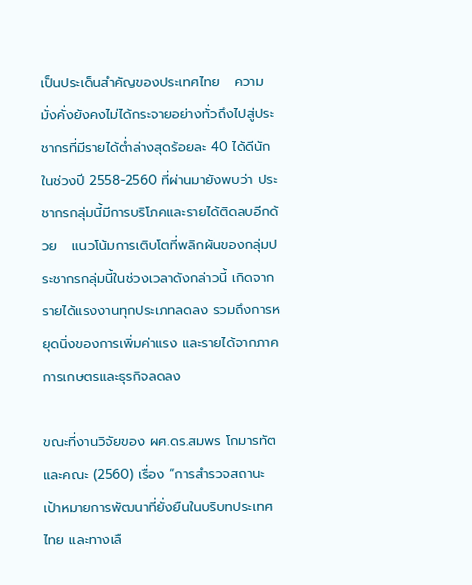เป็นประเด็นสำคัญของประเทศไทย   ความมั่งคั่งยังคงไม่ได้กระจายอย่างทั่วถึงไปสู่ประชากรที่มีรายได้ต่ำล่างสุดร้อยละ 40 ได้ดีนัก  ในช่วงปี 2558-2560 ที่ผ่านมายังพบว่า ประชากรกลุ่มนี้มีการบริโภคและรายได้ติดลบอีกด้วย   แนวโน้มการเติบโตที่พลิกผันของกลุ่มประชากรกลุ่มนี้ในช่วงเวลาดังกล่าวนี้ เกิดจากรายได้แรงงานทุกประเภทลดลง รวมถึงการหยุดนิ่งของการเพิ่มค่าแรง และรายได้จากภาคการเกษตรและธุรกิจลดลง

ขณะที่งานวิจัยของ ผศ.ดร.สมพร โกมารทัต และคณะ (2560) เรื่อง “การสำรวจสถานะเป้าหมายการพัฒนาที่ยั่งยืนในบริบทประเทศไทย และทางเลื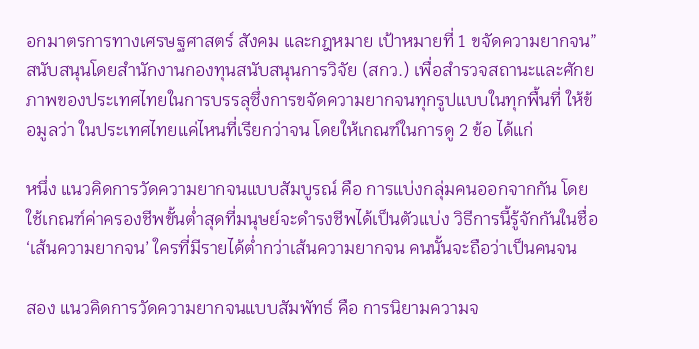อกมาตรการทางเศรษฐศาสตร์ สังคม และกฎหมาย เป้าหมายที่ 1 ขจัดความยากจน” สนับสนุนโดยสำนักงานกองทุนสนับสนุนการวิจัย (สกว.) เพื่อสำรวจสถานะและศักยภาพของประเทศไทยในการบรรลุซึ่งการขจัดความยากจนทุกรูปแบบในทุกพื้นที่ ให้ข้อมูลว่า ในประเทศไทยแค่ไหนที่เรียกว่าจน โดยให้เกณฑ์ในการดู 2 ข้อ ได้แก่

หนึ่ง แนวคิดการวัดความยากจนแบบสัมบูรณ์ คือ การแบ่งกลุ่มคนออกจากกัน โดยใช้เกณฑ์ค่าครองชีพขั้นต่ำสุดที่มนุษย์จะดำรงชีพได้เป็นตัวแบ่ง วิธีการนี้รู้จักกันในชื่อ ‘เส้นความยากจน’ ใครที่มีรายได้ต่ำกว่าเส้นความยากจน คนนั้นจะถือว่าเป็นคนจน

สอง แนวคิดการวัดความยากจนแบบสัมพัทธ์ คือ การนิยามความจ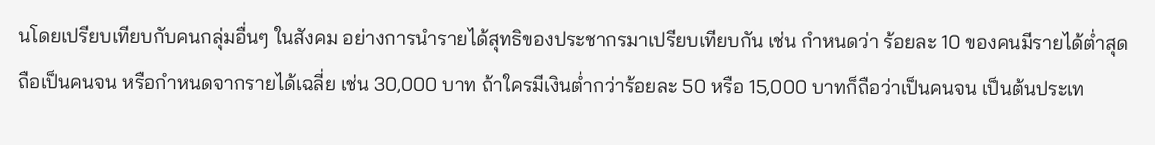นโดยเปรียบเทียบกับคนกลุ่มอื่นๆ ในสังคม อย่างการนำรายได้สุทธิของประชากรมาเปรียบเทียบกัน เช่น กำหนดว่า ร้อยละ 10 ของคนมีรายได้ต่ำสุดถือเป็นคนจน หรือกำหนดจากรายได้เฉลี่ย เช่น 30,000 บาท ถ้าใครมีเงินต่ำกว่าร้อยละ 50 หรือ 15,000 บาทก็ถือว่าเป็นคนจน เป็นต้นประเท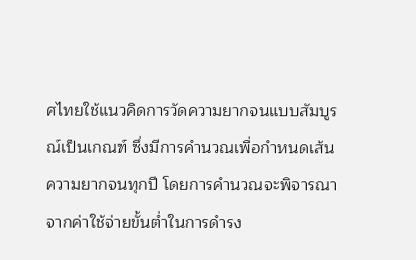ศไทยใช้แนวคิดการวัดความยากจนแบบสัมบูรณ์เป็นเกณฑ์ ซึ่งมีการคำนวณเพื่อกำหนดเส้นความยากจนทุกปี โดยการคำนวณจะพิจารณาจากค่าใช้จ่ายขั้นต่ำในการดำรง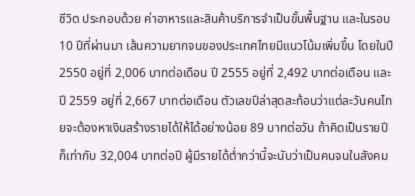ชีวิต ประกอบด้วย ค่าอาหารและสินค้าบริการจำเป็นขั้นพื้นฐาน และในรอบ 10 ปีที่ผ่านมา เส้นความยากจนของประเทศไทยมีแนวโน้มเพิ่มขึ้น โดยในปี 2550 อยู่ที่ 2,006 บาทต่อเดือน ปี 2555 อยู่ที่ 2,492 บาทต่อเดือน และปี 2559 อยู่ที่ 2,667 บาทต่อเดือน ตัวเลขปีล่าสุดสะท้อนว่าแต่ละวันคนไทยจะต้องหาเงินสร้างรายได้ให้ได้อย่างน้อย 89 บาทต่อวัน ถ้าคิดเป็นรายปีก็เท่ากับ 32,004 บาทต่อปี ผู้มีรายได้ต่ำกว่านี้จะนับว่าเป็นคนจนในสังคม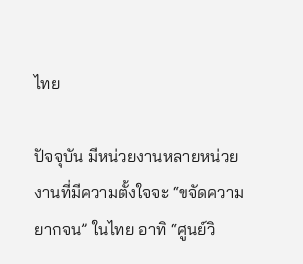ไทย

ปัจจุบัน มีหน่วยงานหลายหน่วยงานที่มีความตั้งใจจะ “ขจัดความยากจน” ในไทย อาทิ “ศูนย์วิ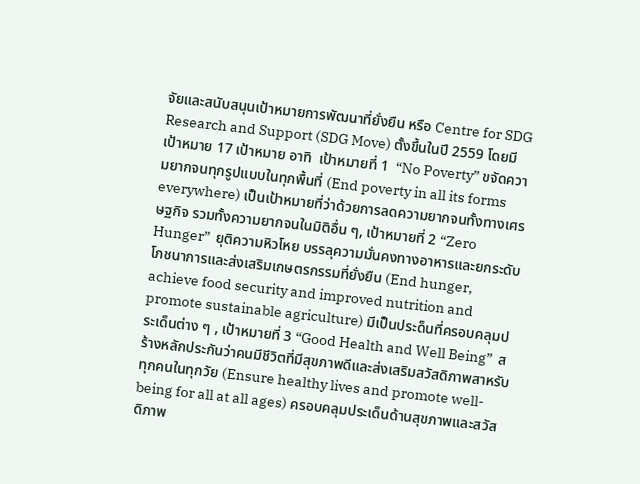จัยและสนับสนุนเป้าหมายการพัฒนาที่ยั่งยืน หรือ Centre for SDG Research and Support (SDG Move) ตั้งขึ้นในปี 2559 โดยมีเป้าหมาย 17 เป้าหมาย อาทิ  เป้าหมายที่ 1  “No Poverty” ขจัดความยากจนทุกรูปแบบในทุกพื้นที่ (End poverty in all its forms everywhere) เป็นเป้าหมายที่ว่าด้วยการลดความยากจนทั้งทางเศรษฐกิจ รวมทั้งความยากจนในมิติอื่น ๆ, เป้าหมายที่ 2 “Zero Hunger”  ยุติความหิวโหย บรรลุความมั่นคงทางอาหารและยกระดับโภชนาการและส่งเสริมเกษตรกรรมที่ยั่งยืน (End hunger, achieve food security and improved nutrition and promote sustainable agriculture) มีเป็นประด็นที่ครอบคลุมประเด็นต่าง ๆ , เป้าหมายที่ 3 “Good Health and Well Being”  สร้างหลักประกันว่าคนมีชีวิตที่มีสุขภาพดีและส่งเสริมสวัสดิภาพสาหรับทุกคนในทุกวัย (Ensure healthy lives and promote well-being for all at all ages) ครอบคลุมประเด็นด้านสุขภาพและสวัสดิภาพ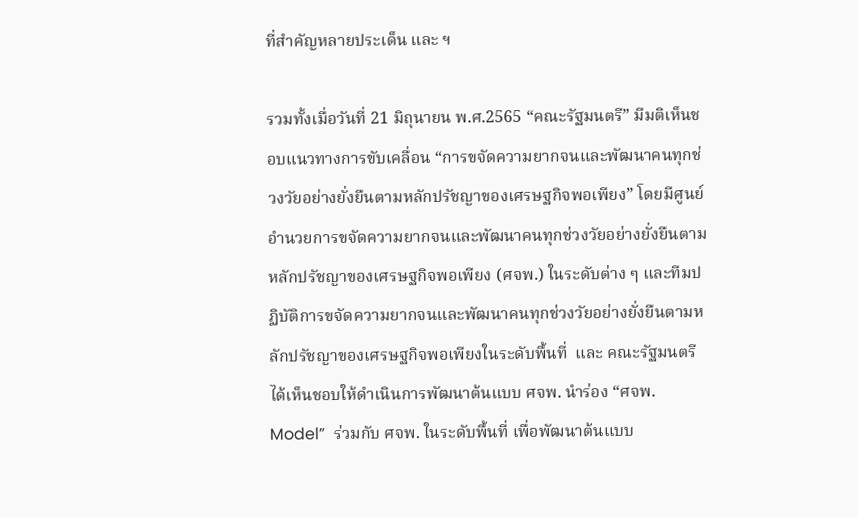ที่สำคัญหลายประเด็น และ ฯ

รวมทั้งเมื่อวันที่ 21 มิถุนายน พ.ศ.2565 “คณะรัฐมนตรี” มีมติเห็นชอบแนวทางการขับเคลื่อน “การขจัดความยากจนและพัฒนาคนทุกช่วงวัยอย่างยั่งยืนตามหลักปรัชญาของเศรษฐกิจพอเพียง” โดยมีศูนย์อำนวยการขจัดความยากจนและพัฒนาคนทุกช่วงวัยอย่างยั่งยืนตามหลักปรัชญาของเศรษฐกิจพอเพียง (ศจพ.) ในระดับต่าง ๆ และทีมปฏิบัติการขจัดความยากจนและพัฒนาคนทุกช่วงวัยอย่างยั่งยืนตามหลักปรัชญาของเศรษฐกิจพอเพียงในระดับพื้นที่  และ คณะรัฐมนตรีได้เห็นชอบให้ดำเนินการพัฒนาต้นแบบ ศจพ. นำร่อง “ศจพ. Model”  ร่วมกับ ศจพ. ในระดับพื้นที่ เพื่อพัฒนาต้นแบบ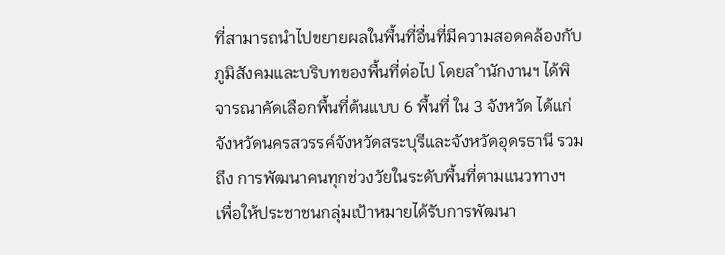ที่สามารถนำไปขยายผลในพื้นที่อื่นที่มีความสอดคล้องกับภูมิสังคมและบริบทของพื้นที่ต่อไป โดยส ำนักงานฯ ได้พิจารณาคัดเลือกพื้นที่ต้นแบบ 6 พื้นที่ ใน 3 จังหวัด ได้แก่ จังหวัดนครสวรรค์จังหวัดสระบุรีและจังหวัดอุดรธานี รวมถึง การพัฒนาคนทุกช่วงวัยในระดับพื้นที่ตามแนวทางฯ เพื่อให้ประชาชนกลุ่มเป้าหมายได้รับการพัฒนา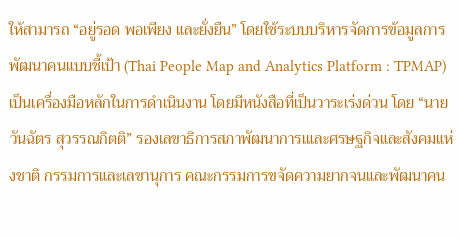ให้สามารถ “อยู่รอด พอเพียง และยั่งยืน” โดยใช้ระบบบริหารจัดการข้อมูลการพัฒนาคนแบบชี้เป้า (Thai People Map and Analytics Platform : TPMAP) เป็นเครื่องมือหลักในการดำเนินงาน โดยมีหนังสือที่เป็นวาระเร่งด่วน โดย “นายวันฉัตร สุวรรณกิตติ” รองเลขาธิการสภาพัฒนาการเและศรษฐกิจและสังคมแห่งชาติ กรรมการและเลขานุการ คณะกรรมการขจัดความยากจนและพัฒนาคน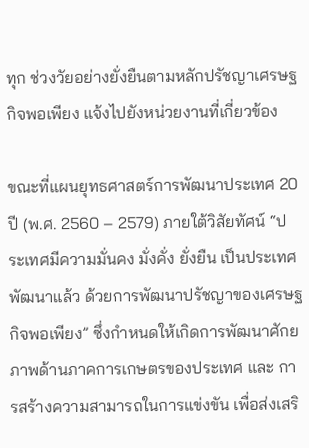ทุก ช่วงวัยอย่างยั่งยืนตามหลักปรัชญาเศรษฐกิจพอเพียง แจ้งไปยังหน่วยงานที่เกี่ยวข้อง

ขณะที่แผนยุทธศาสตร์การพัฒนาประเทศ 20 ปี (พ.ศ. 2560 – 2579) ภายใต้วิสัยทัศน์ “ประเทศมีความมั่นคง มั่งคั่ง ยั่งยืน เป็นประเทศพัฒนาแล้ว ด้วยการพัฒนาปรัชญาของเศรษฐกิจพอเพียง” ซึ่งกำหนดให้เกิดการพัฒนาศักยภาพด้านภาคการเกษตรของประเทศ และ การสร้างความสามารถในการแข่งขัน เพื่อส่งเสริ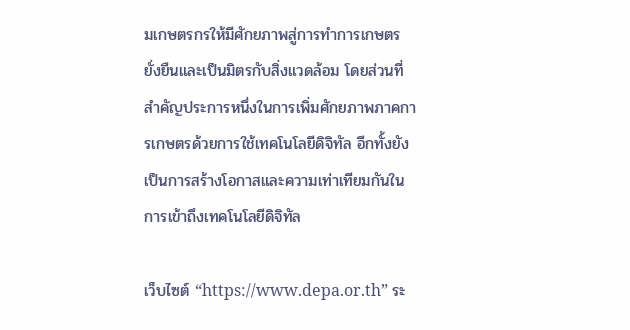มเกษตรกรให้มีศักยภาพสู่การทำการเกษตรยั่งยืนและเป็นมิตรกับสิ่งแวดล้อม โดยส่วนที่สำคัญประการหนึ่งในการเพิ่มศักยภาพภาคการเกษตรด้วยการใช้เทคโนโลยีดิจิทัล อีกทั้งยังเป็นการสร้างโอกาสและความเท่าเทียมกันในการเข้าถึงเทคโนโลยีดิจิทัล

เว็บไซต์ “https://www.depa.or.th” ระ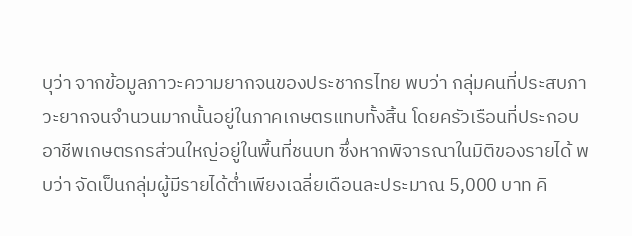บุว่า จากข้อมูลภาวะความยากจนของประชากรไทย พบว่า กลุ่มคนที่ประสบภาวะยากจนจำนวนมากนั้นอยู่ในภาคเกษตรแทบทั้งสิ้น โดยครัวเรือนที่ประกอบอาชีพเกษตรกรส่วนใหญ่อยู่ในพื้นที่ชนบท ซึ่งหากพิจารณาในมิติของรายได้ พบว่า จัดเป็นกลุ่มผู้มีรายได้ต่ำเพียงเฉลี่ยเดือนละประมาณ 5,000 บาท คิ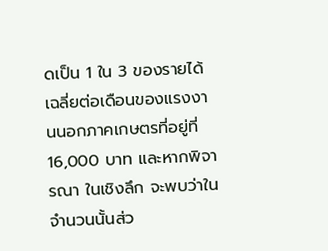ดเป็น 1 ใน 3 ของรายได้เฉลี่ยต่อเดือนของแรงงานนอกภาคเกษตรที่อยู่ที่ 16,000 บาท และหากพิจารณา ในเชิงลึก จะพบว่าในจำนวนนั้นส่ว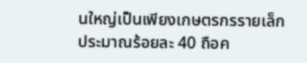นใหญ่เป็นเพียงเกษตรกรรายเล็ก ประมาณร้อยละ 40 ถือค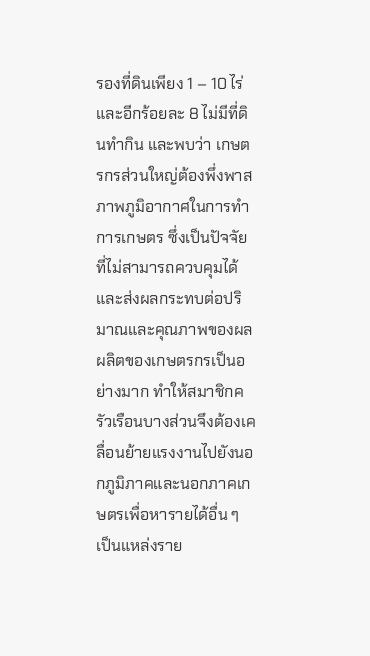รองที่ดินเพียง 1 – 10 ไร่ และอีกร้อยละ 8 ไม่มีที่ดินทำกิน และพบว่า เกษตรกรส่วนใหญ่ต้องพึ่งพาสภาพภูมิอากาศในการทำการเกษตร ซึ่งเป็นปัจจัยที่ไม่สามารถควบคุมได้ และส่งผลกระทบต่อปริมาณและคุณภาพของผลผลิตของเกษตรกรเป็นอย่างมาก ทำให้สมาชิกครัวเรือนบางส่วนจึงต้องเคลื่อนย้ายแรงงานไปยังนอกภูมิภาคและนอกภาคเกษตรเพื่อหารายได้อื่น ๆ เป็นแหล่งราย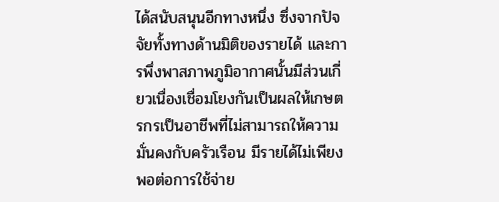ได้สนับสนุนอีกทางหนึ่ง ซึ่งจากปัจจัยทั้งทางด้านมิติของรายได้ และการพึ่งพาสภาพภูมิอากาศนั้นมีส่วนเกี่ยวเนื่องเชื่อมโยงกันเป็นผลให้เกษตรกรเป็นอาชีพที่ไม่สามารถให้ความมั่นคงกับครัวเรือน มีรายได้ไม่เพียงพอต่อการใช้จ่าย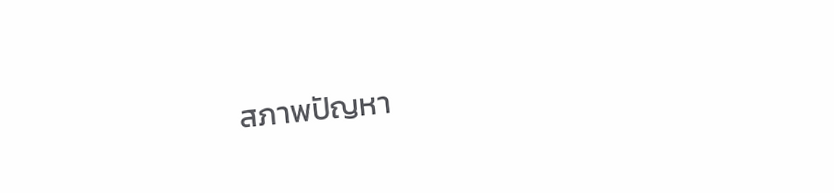สภาพปัญหา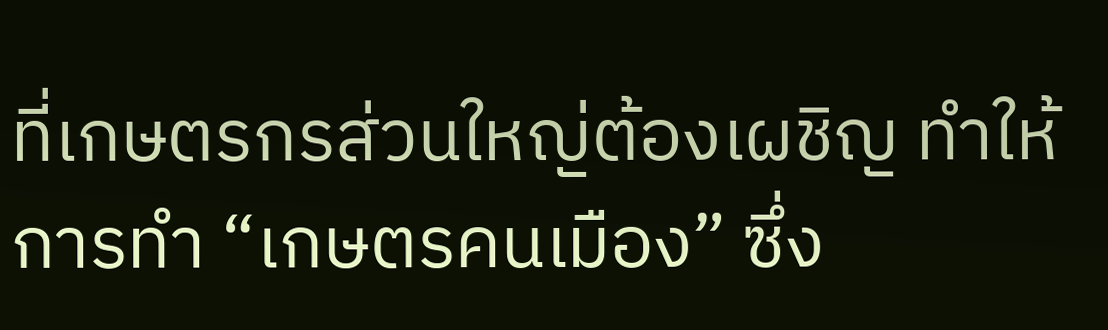ที่เกษตรกรส่วนใหญ่ต้องเผชิญ ทำให้การทำ “เกษตรคนเมือง” ซึ่ง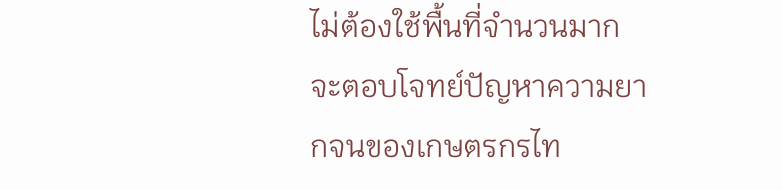ไม่ต้องใช้พื้นที่จำนวนมาก จะตอบโจทย์ปัญหาความยากจนของเกษตรกรไท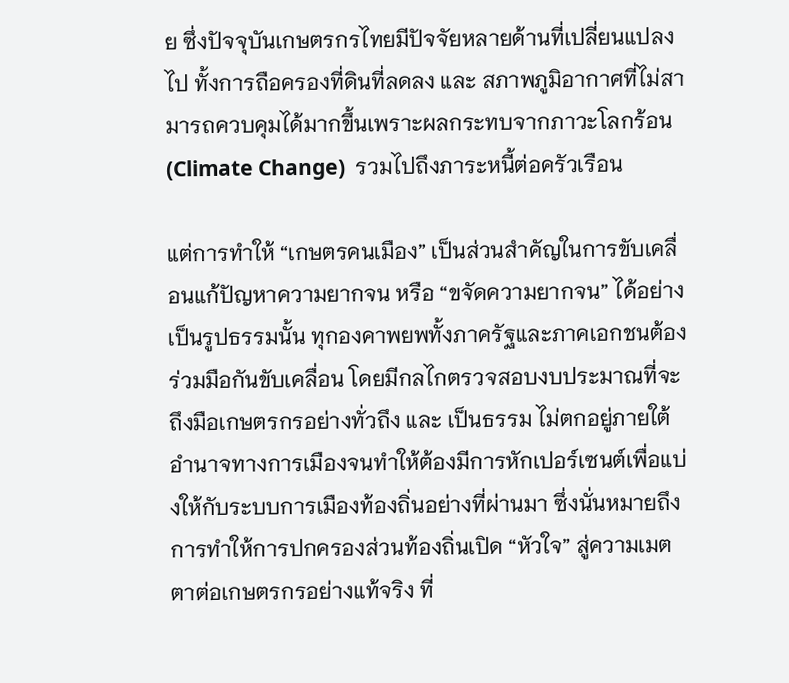ย ซึ่งปัจจุบันเกษตรกรไทยมีปัจจัยหลายด้านที่เปลี่ยนแปลงไป ทั้งการถือครองที่ดินที่ลดลง และ สภาพภูมิอากาศที่ไม่สามารถควบคุมได้มากขึ้นเพราะผลกระทบจากภาวะโลกร้อน (Climate Change)  รวมไปถึงภาระหนี้ต่อครัวเรือน

แต่การทำให้ “เกษตรคนเมือง” เป็นส่วนสำคัญในการขับเคลื่อนแก้ปัญหาความยากจน หรือ “ขจัดความยากจน” ได้อย่างเป็นรูปธรรมนั้น ทุกองคาพยพทั้งภาครัฐและภาคเอกชนต้องร่วมมือกันขับเคลื่อน โดยมีกลไกตรวจสอบงบประมาณที่จะถึงมือเกษตรกรอย่างทั่วถึง และ เป็นธรรม ไม่ตกอยู่ภายใต้อำนาจทางการเมืองจนทำให้ต้องมีการหักเปอร์เซนต์เพื่อแบ่งให้กับระบบการเมืองท้องถิ่นอย่างที่ผ่านมา ซึ่งนั่นหมายถึง การทำให้การปกครองส่วนท้องถิ่นเปิด “หัวใจ” สู่ความเมตตาต่อเกษตรกรอย่างแท้จริง ที่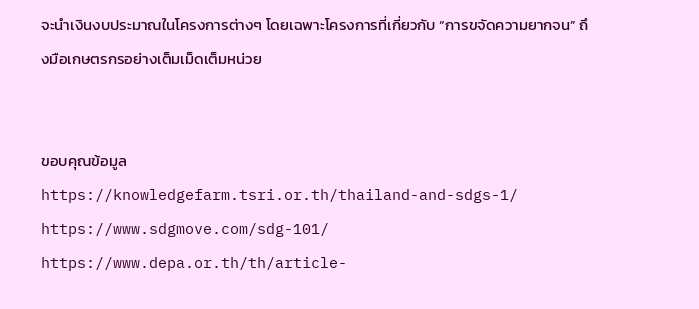จะนำเงินงบประมาณในโครงการต่างๆ โดยเฉพาะโครงการที่เกี่ยวกับ “การขจัดความยากจน” ถึงมือเกษตรกรอย่างเต็มเม็ดเต็มหน่วย


ขอบคุณข้อมูล
https://knowledgefarm.tsri.or.th/thailand-and-sdgs-1/
https://www.sdgmove.com/sdg-101/
https://www.depa.or.th/th/article-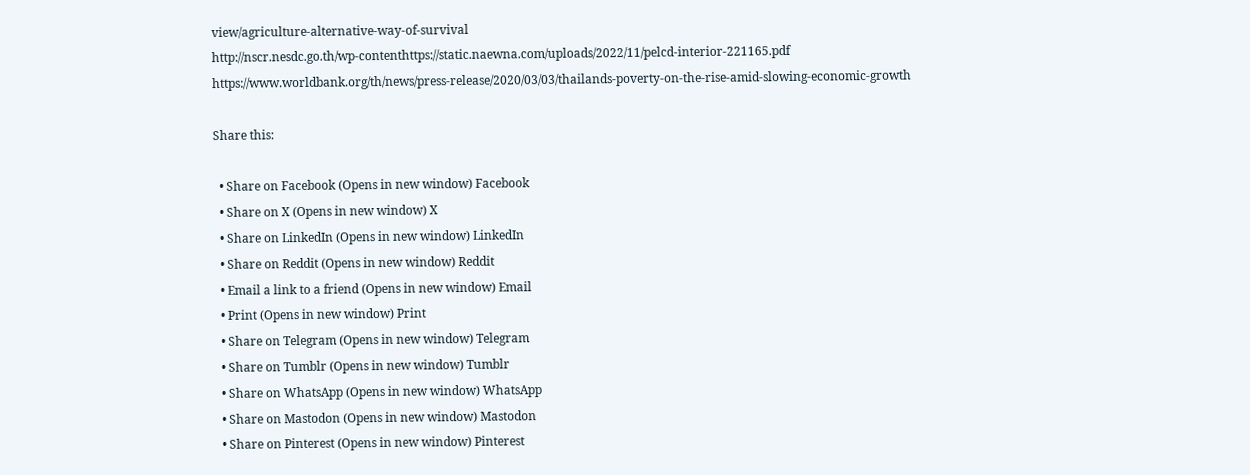view/agriculture-alternative-way-of-survival
http://nscr.nesdc.go.th/wp-contenthttps://static.naewna.com/uploads/2022/11/pelcd-interior-221165.pdf
https://www.worldbank.org/th/news/press-release/2020/03/03/thailands-poverty-on-the-rise-amid-slowing-economic-growth

Share this:

  • Share on Facebook (Opens in new window) Facebook
  • Share on X (Opens in new window) X
  • Share on LinkedIn (Opens in new window) LinkedIn
  • Share on Reddit (Opens in new window) Reddit
  • Email a link to a friend (Opens in new window) Email
  • Print (Opens in new window) Print
  • Share on Telegram (Opens in new window) Telegram
  • Share on Tumblr (Opens in new window) Tumblr
  • Share on WhatsApp (Opens in new window) WhatsApp
  • Share on Mastodon (Opens in new window) Mastodon
  • Share on Pinterest (Opens in new window) Pinterest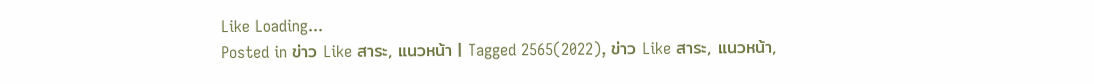Like Loading...
Posted in ข่าว Like สาระ, แนวหน้า | Tagged 2565(2022), ข่าว Like สาระ, แนวหน้า,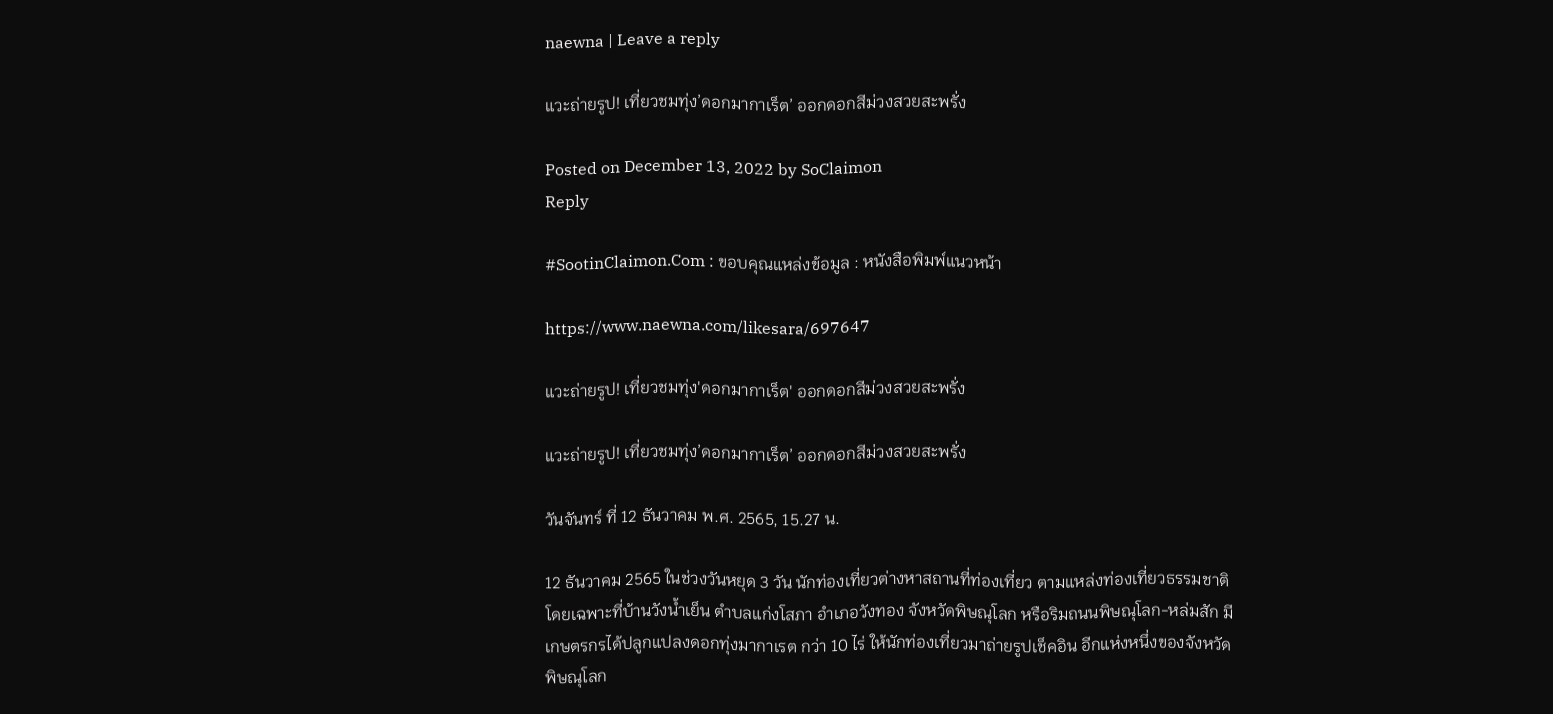naewna | Leave a reply

แวะถ่ายรูป! เที่ยวชมทุ่ง’ดอกมากาเร็ต’ ออกดอกสีม่วงสวยสะพรั่ง

Posted on December 13, 2022 by SoClaimon
Reply

#SootinClaimon.Com : ขอบคุณแหล่งข้อมูล : หนังสือพิมพ์แนวหน้า

https://www.naewna.com/likesara/697647

แวะถ่ายรูป! เที่ยวชมทุ่ง'ดอกมากาเร็ต' ออกดอกสีม่วงสวยสะพรั่ง

แวะถ่ายรูป! เที่ยวชมทุ่ง’ดอกมากาเร็ต’ ออกดอกสีม่วงสวยสะพรั่ง

วันจันทร์ ที่ 12 ธันวาคม พ.ศ. 2565, 15.27 น.

12 ธันวาคม 2565 ในช่วงวันหยุด 3 วัน นักท่องเที่ยวต่างหาสถานที่ท่องเที่ยว ตามแหล่งท่องเที่ยวธรรมชาติ โดยเฉพาะที่บ้านวังน้ำเย็น ตำบลแก่งโสภา อำเภอวังทอง จังหวัดพิษณุโลก หรือริมถนนพิษณุโลก-หล่มสัก มีเกษตรกรได้ปลูกแปลงดอกทุ่งมากาเรต กว่า 10 ไร่ ให้นักท่องเที่ยวมาถ่ายรูปเช็คอิน อีกแห่งหนึ่งของจังหวัดพิษณุโลก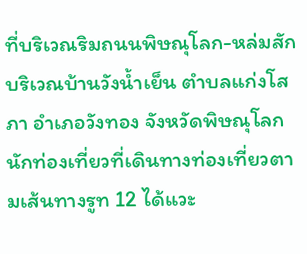ที่บริเวณริมถนนพิษณุโลก-หล่มสัก บริเวณบ้านวังน้ำเย็น ตำบลแก่งโสภา อำเภอวังทอง จังหวัดพิษณุโลก นักท่องเที่ยวที่เดินทางท่องเที่ยวตามเส้นทางรูท 12 ได้แวะ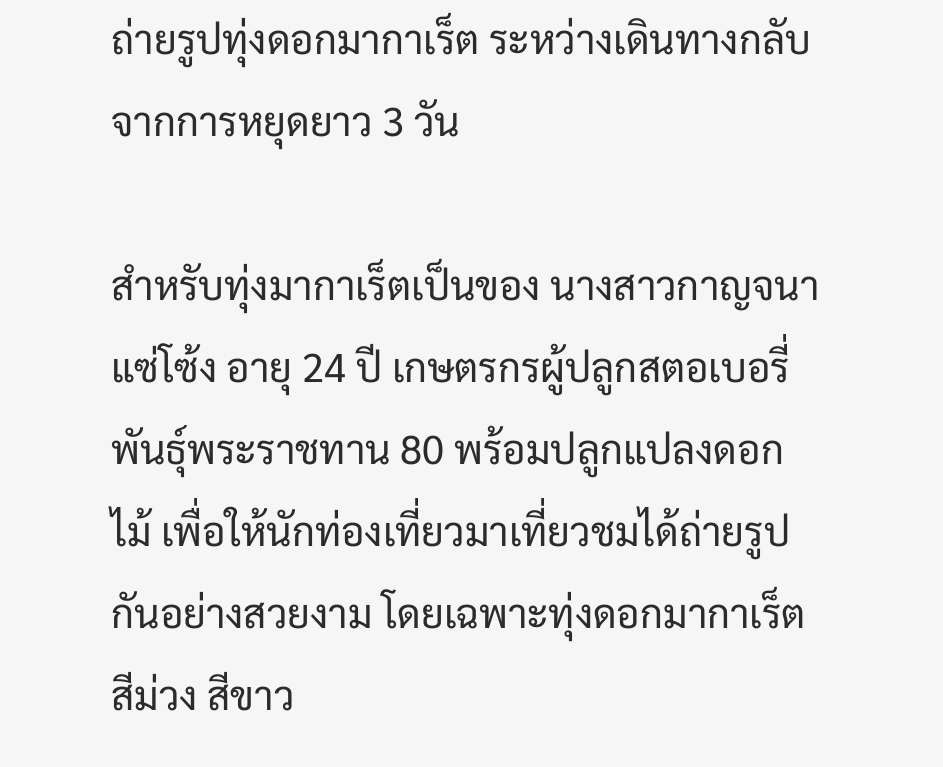ถ่ายรูปทุ่งดอกมากาเร็ต ระหว่างเดินทางกลับจากการหยุดยาว 3 วัน

สำหรับทุ่งมากาเร็ตเป็นของ นางสาวกาญจนา แซ่โซ้ง อายุ 24 ปี เกษตรกรผู้ปลูกสตอเบอรี่พันธุ์พระราชทาน 80 พร้อมปลูกแปลงดอกไม้ เพื่อให้นักท่องเที่ยวมาเที่ยวชมได้ถ่ายรูปกันอย่างสวยงาม โดยเฉพาะทุ่งดอกมากาเร็ต สีม่วง สีขาว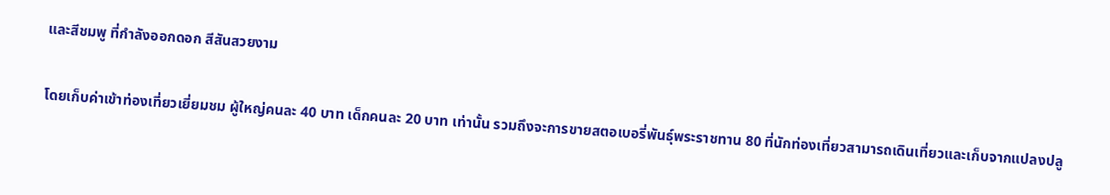และสีชมพู ที่กำลังออกดอก สีสันสวยงาม

โดยเก็บค่าเข้าท่องเที่ยวเยี่ยมชม ผู้ใหญ่คนละ 40 บาท เด็กคนละ 20 บาท เท่านั้น รวมถึงจะการขายสตอเบอรี่พันธุ์พระราชทาน 80 ที่นักท่องเที่ยวสามารถเดินเที่ยวและเก็บจากแปลงปลู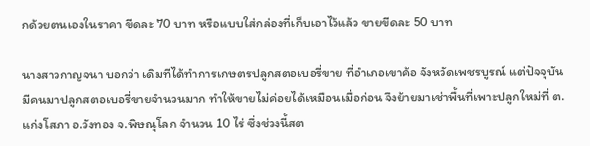กด้วยตนเองในราคา ขีดละ 70 บาท หรือแบบใส่กล่องที่เก็บเอาไว้แล้ว ขายขีดละ 50 บาท

นางสาวกาญจนา บอกว่า เดิมทีได้ทำการเกษตรปลูกสตอเบอรี่ขาย ที่อำเภอเขาค้อ จังหวัดเพชรบูรณ์ แต่ปัจจุบัน มีคนมาปลูกสตอเบอรี่ขายจำนวนมาก ทำให้ขายไม่ค่อยได้เหมือนเมื่อก่อน จึงย้ายมาเช่าพื้นที่เพาะปลูกใหม่ที่ ต.แก่งโสภา อ.วังทอง จ.พิษณุโลก จำนวน 10 ไร่ ซึ่งช่วงนี้สต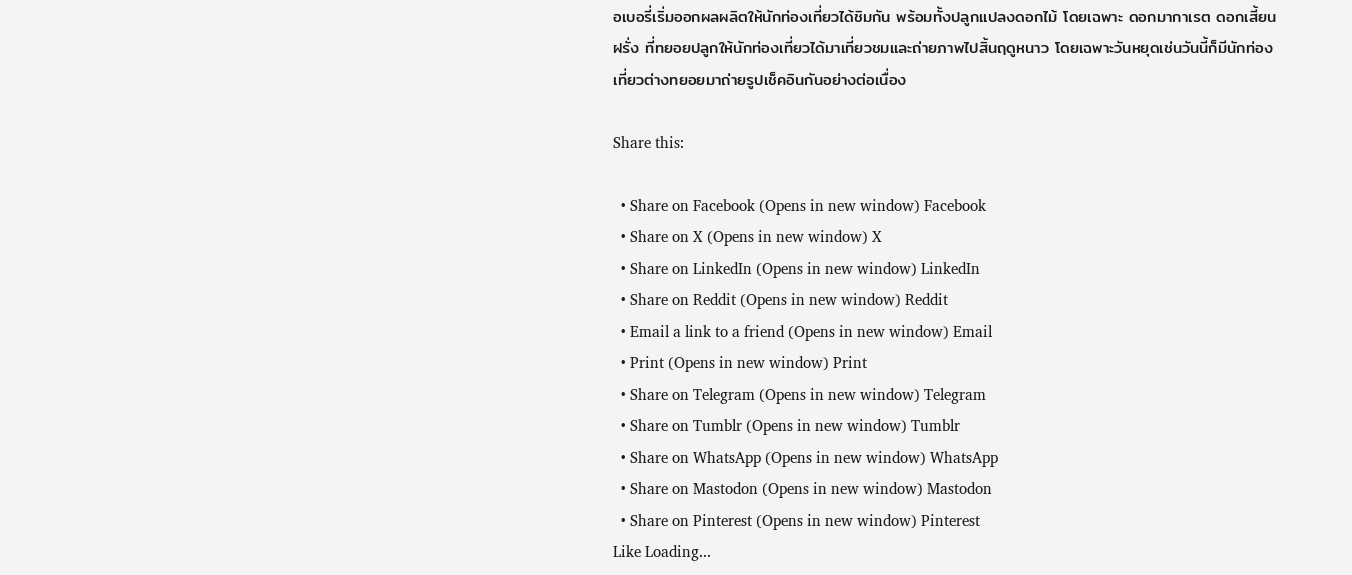อเบอรี่เริ่มออกผลผลิตให้นักท่องเที่ยวได้ชิมกัน พร้อมทั้งปลูกแปลงดอกไม้ โดยเฉพาะ ดอกมากาเรต ดอกเสี้ยนฝรั่ง ที่ทยอยปลูกให้นักท่องเที่ยวได้มาเที่ยวชมและถ่ายภาพไปสิ้นฤดูหนาว โดยเฉพาะวันหยุดเช่นวันนี้ก็มีนักท่องเที่ยวต่างทยอยมาถ่ายรูปเช็คอินกันอย่างต่อเนื่อง

Share this:

  • Share on Facebook (Opens in new window) Facebook
  • Share on X (Opens in new window) X
  • Share on LinkedIn (Opens in new window) LinkedIn
  • Share on Reddit (Opens in new window) Reddit
  • Email a link to a friend (Opens in new window) Email
  • Print (Opens in new window) Print
  • Share on Telegram (Opens in new window) Telegram
  • Share on Tumblr (Opens in new window) Tumblr
  • Share on WhatsApp (Opens in new window) WhatsApp
  • Share on Mastodon (Opens in new window) Mastodon
  • Share on Pinterest (Opens in new window) Pinterest
Like Loading...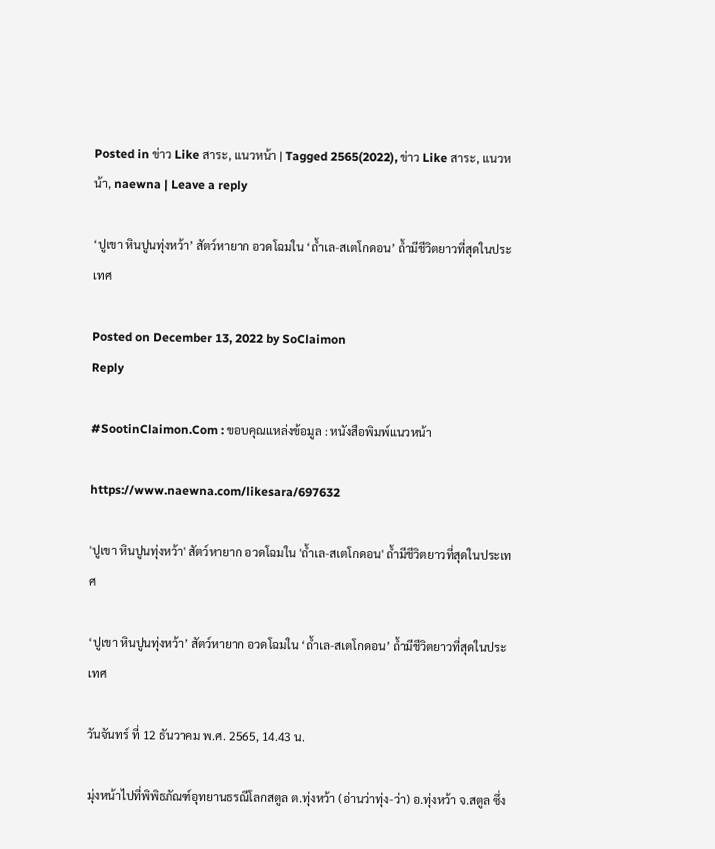Posted in ข่าว Like สาระ, แนวหน้า | Tagged 2565(2022), ข่าว Like สาระ, แนวหน้า, naewna | Leave a reply

‘ปูเขา หินปูนทุ่งหว้า’ สัตว์หายาก อวดโฉมใน ‘ถ้ำเล-สเตโกดอน’ ถ้ำมีชีวิตยาวที่สุดในประเทศ

Posted on December 13, 2022 by SoClaimon
Reply

#SootinClaimon.Com : ขอบคุณแหล่งข้อมูล : หนังสือพิมพ์แนวหน้า

https://www.naewna.com/likesara/697632

'ปูเขา หินปูนทุ่งหว้า' สัตว์หายาก อวดโฉมใน 'ถ้ำเล-สเตโกดอน' ถ้ำมีชีวิตยาวที่สุดในประเทศ

‘ปูเขา หินปูนทุ่งหว้า’ สัตว์หายาก อวดโฉมใน ‘ถ้ำเล-สเตโกดอน’ ถ้ำมีชีวิตยาวที่สุดในประเทศ

วันจันทร์ ที่ 12 ธันวาคม พ.ศ. 2565, 14.43 น.

มุ่งหน้าไปที่พิพิธภัณฑ์อุทยานธรณีโลกสตูล ต.ทุ่งหว้า (อ่านว่าทุ่ง-ว่า) อ.ทุ่งหว้า จ.สตูล ซึ่ง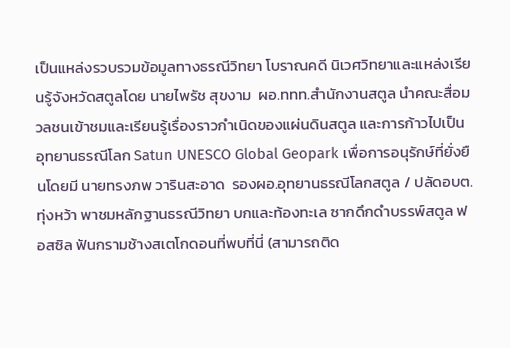เป็นแหล่งรวบรวมข้อมูลทางธรณีวิทยา โบราณคดี นิเวศวิทยาและแหล่งเรียนรู้จังหวัดสตูลโดย นายไพรัช สุขงาม  ผอ.ททท.สำนักงานสตูล นำคณะสื่อมวลชนเข้าชมและเรียนรู้เรื่องราวกำเนิดของแผ่นดินสตูล และการก้าวไปเป็นอุทยานธรณีโลก Satun UNESCO Global Geopark เพื่อการอนุรักษ์ที่ยั่งยืนโดยมี นายทรงภพ วารินสะอาด  รองผอ.อุทยานธรณีโลกสตูล / ปลัดอบต.ทุ่งหว้า พาชมหลักฐานธรณีวิทยา บกและท้องทะเล ซากดึกดำบรรพ์สตูล ฟอสซิล ฟันกรามช้างสเตโกดอนที่พบที่นี่ (สามารถติด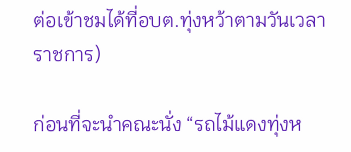ต่อเข้าชมได้ที่อบต.ทุ่งหว้าตามวันเวลาราชการ)

ก่อนที่จะนำคณะนั่ง “รถไม้แดงทุ่งห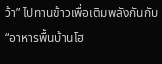ว้า” ไปทานข้าวเพื่อเติมพลังกันกับ “อาหารพื้นบ้านโฮ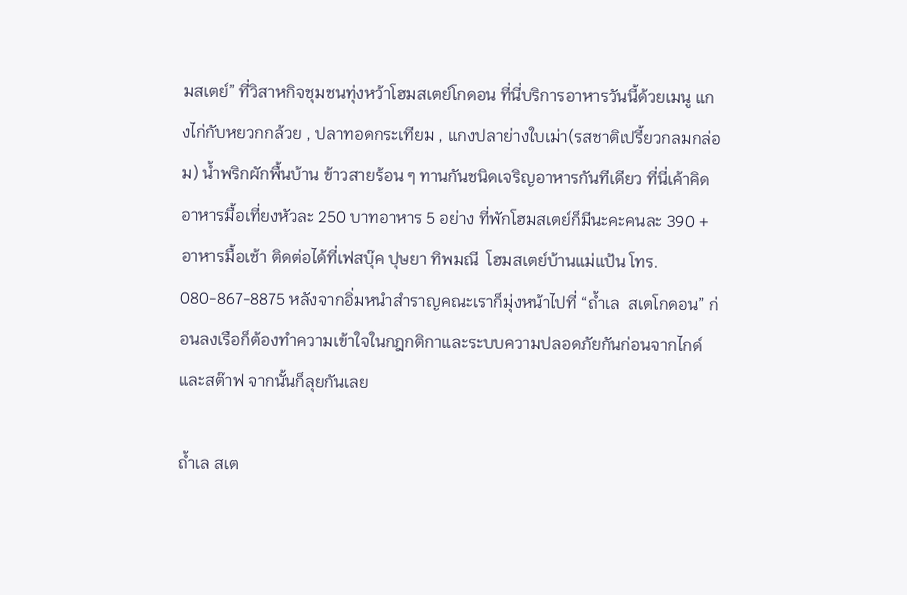มสเตย์” ที่วิสาหกิจชุมชนทุ่งหว้าโฮมสเตย์โกดอน ที่นี่บริการอาหารวันนี้ด้วยเมนู แกงไก่กับหยวกกล้วย , ปลาทอดกระเทียม , แกงปลาย่างใบเม่า(รสชาติเปรี้ยวกลมกล่อม) น้ำพริกผักพื้นบ้าน ข้าวสายร้อน ๆ ทานกันชนิดเจริญอาหารกันทีเดียว ที่นี่เค้าคิด อาหารมื้อเที่ยงหัวละ 250 บาทอาหาร 5 อย่าง ที่พักโฮมสเตย์ก็มีนะคะคนละ 390 + อาหารมื้อเช้า ติดต่อได้ที่เฟสบุ๊ค ปุษยา ทิพมณี  โฮมสเตย์บ้านแม่แป้น โทร. 080-867-8875 หลังจากอิ่มหนำสำราญคณะเราก็มุ่งหน้าไปที่ “ถ้ำเล  สเตโกดอน” ก่อนลงเรือก็ต้องทำความเข้าใจในกฎกติกาและระบบความปลอดภัยกันก่อนจากไกด์และสต๊าฟ จากนั้นก็ลุยกันเลย

ถ้ำเล สเต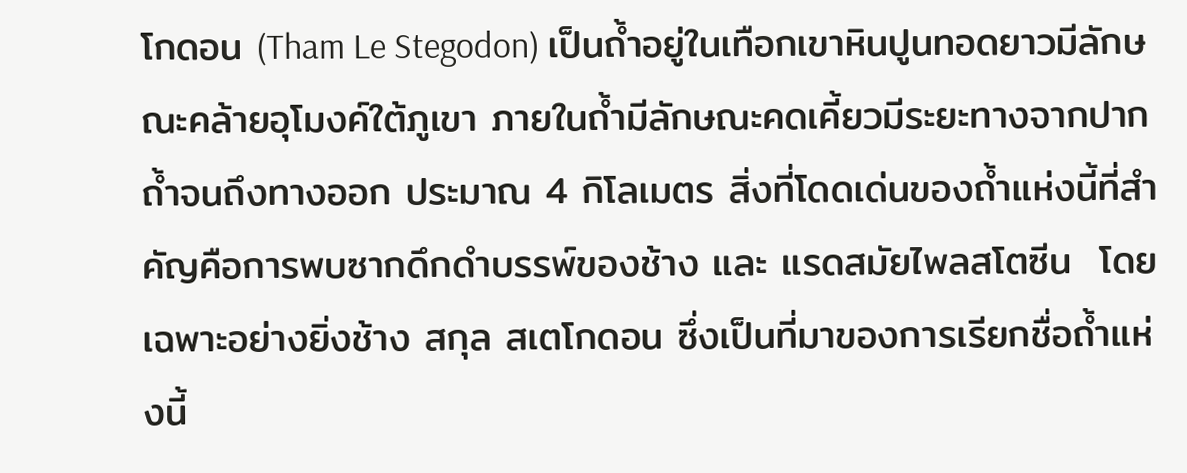โกดอน (Tham Le Stegodon) เป็นถ้ำอยู่ในเทือกเขาหินปูนทอดยาวมีลักษณะคล้ายอุโมงค์ใต้ภูเขา ภายในถ้ำมีลักษณะคดเคี้ยวมีระยะทางจากปากถ้ำจนถึงทางออก ประมาณ 4 กิโลเมตร สิ่งที่โดดเด่นของถ้ำแห่งนี้ที่สำคัญคือการพบซากดึกดำบรรพ์ของช้าง และ แรดสมัยไพลสโตซีน  โดยเฉพาะอย่างยิ่งช้าง สกุล สเตโกดอน ซึ่งเป็นที่มาของการเรียกชื่อถ้ำแห่งนี้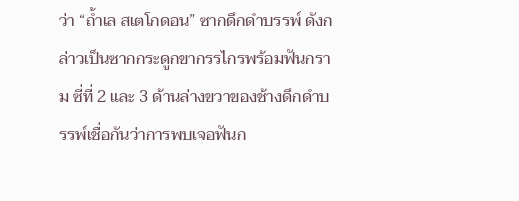ว่า “ถ้ำเล สเตโกดอน” ซากดึกดำบรรพ์ ดังกล่าวเป็นซากกระดูกขากรรไกรพร้อมฟันกราม ซี่ที่ 2 และ 3 ด้านล่างขวาของช้างดึกดำบรรพ์เชื่อกันว่าการพบเจอฟันก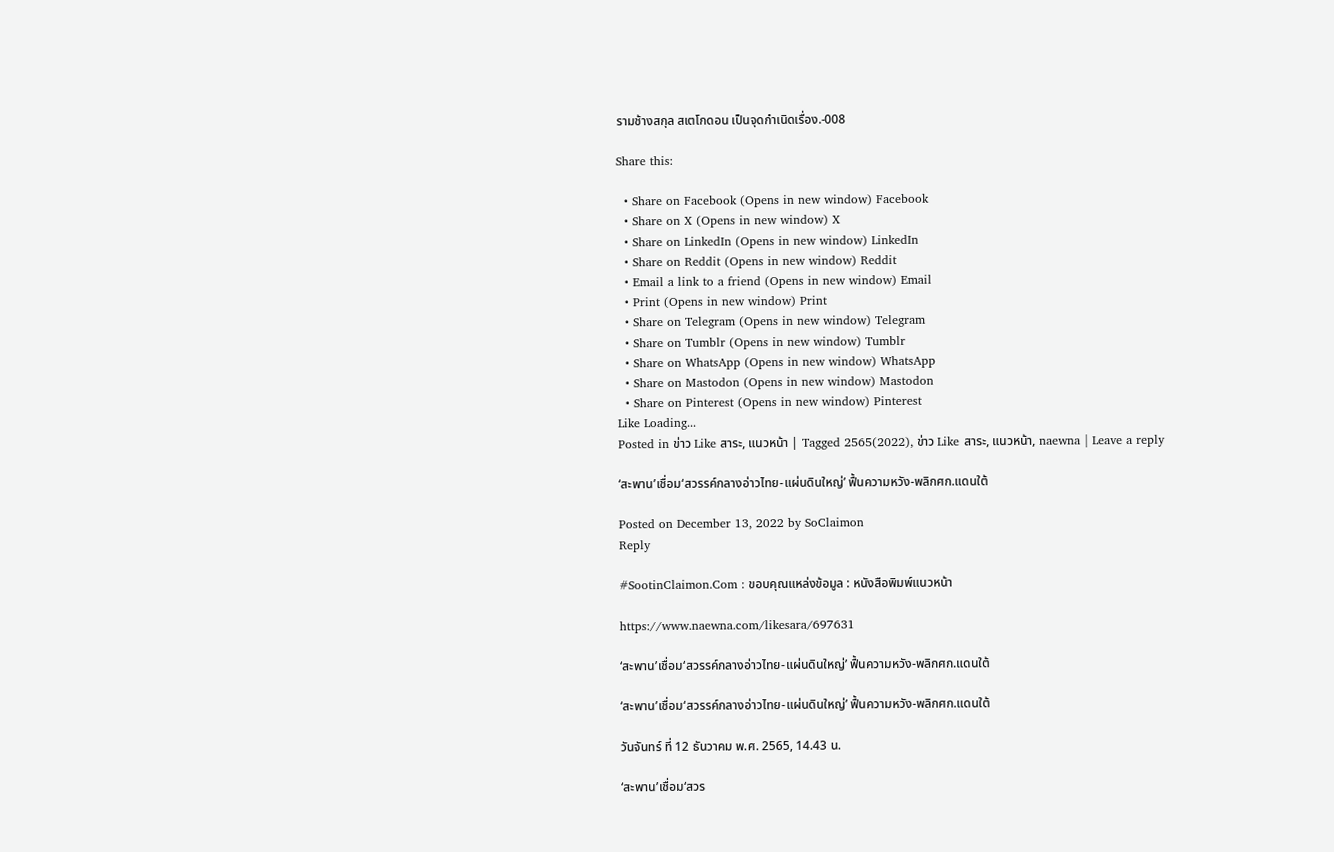รามช้างสกุล สเตโกดอน เป็นจุดกำเนิดเรื่อง.-008

Share this:

  • Share on Facebook (Opens in new window) Facebook
  • Share on X (Opens in new window) X
  • Share on LinkedIn (Opens in new window) LinkedIn
  • Share on Reddit (Opens in new window) Reddit
  • Email a link to a friend (Opens in new window) Email
  • Print (Opens in new window) Print
  • Share on Telegram (Opens in new window) Telegram
  • Share on Tumblr (Opens in new window) Tumblr
  • Share on WhatsApp (Opens in new window) WhatsApp
  • Share on Mastodon (Opens in new window) Mastodon
  • Share on Pinterest (Opens in new window) Pinterest
Like Loading...
Posted in ข่าว Like สาระ, แนวหน้า | Tagged 2565(2022), ข่าว Like สาระ, แนวหน้า, naewna | Leave a reply

‘สะพาน’เชื่อม‘สวรรค์กลางอ่าวไทย-แผ่นดินใหญ่’ ฟื้นความหวัง-พลิกศก.แดนใต้

Posted on December 13, 2022 by SoClaimon
Reply

#SootinClaimon.Com : ขอบคุณแหล่งข้อมูล : หนังสือพิมพ์แนวหน้า

https://www.naewna.com/likesara/697631

‘สะพาน’เชื่อม‘สวรรค์กลางอ่าวไทย-แผ่นดินใหญ่’ ฟื้นความหวัง-พลิกศก.แดนใต้

‘สะพาน’เชื่อม‘สวรรค์กลางอ่าวไทย-แผ่นดินใหญ่’ ฟื้นความหวัง-พลิกศก.แดนใต้

วันจันทร์ ที่ 12 ธันวาคม พ.ศ. 2565, 14.43 น.

‘สะพาน’เชื่อม‘สวร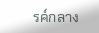รค์กลาง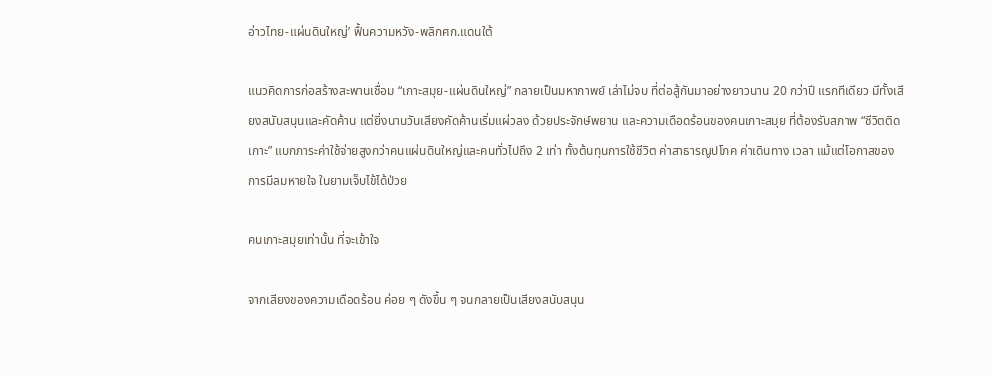อ่าวไทย-แผ่นดินใหญ่’ ฟื้นความหวัง-พลิกศก.แดนใต้

แนวคิดการก่อสร้างสะพานเชื่อม “เกาะสมุย-แผ่นดินใหญ่” กลายเป็นมหากาพย์ เล่าไม่จบ ที่ต่อสู้กันมาอย่างยาวนาน 20 กว่าปี แรกทีเดียว มีทั้งเสียงสนับสนุนและคัดค้าน แต่ยิ่งนานวันเสียงคัดค้านเริ่มแผ่วลง ด้วยประจักษ์พยาน และความเดือดร้อนของคนเกาะสมุย ที่ต้องรับสภาพ “ชีวิตติดเกาะ” แบกภาระค่าใช้จ่ายสูงกว่าคนแผ่นดินใหญ่และคนทั่วไปถึง 2 เท่า ทั้งต้นทุนการใช้ชีวิต ค่าสาธารณูปโภค ค่าเดินทาง เวลา แม้แต่โอกาสของการมีลมหายใจ ในยามเจ็บไข้ได้ป่วย

คนเกาะสมุยเท่านั้น ที่จะเข้าใจ

จากเสียงของความเดือดร้อน ค่อย ๆ ดังขึ้น ๆ จนกลายเป็นเสียงสนับสนุน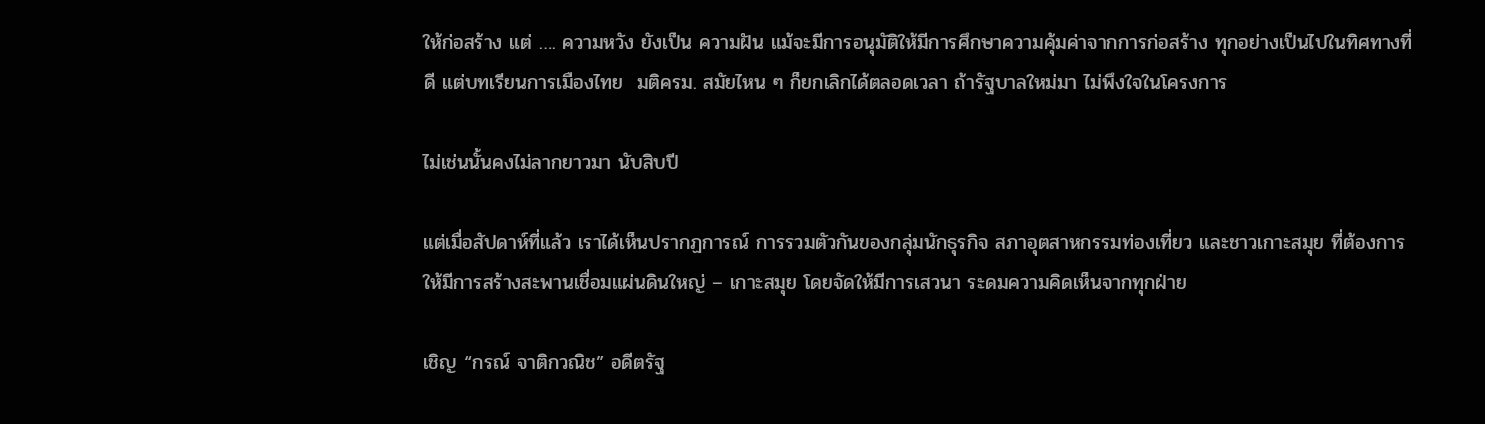ให้ก่อสร้าง แต่ …. ความหวัง ยังเป็น ความฝัน แม้จะมีการอนุมัติให้มีการศึกษาความคุ้มค่าจากการก่อสร้าง ทุกอย่างเป็นไปในทิศทางที่ดี แต่บทเรียนการเมืองไทย  มติครม. สมัยไหน ๆ ก็ยกเลิกได้ตลอดเวลา ถ้ารัฐบาลใหม่มา ไม่พึงใจในโครงการ

ไม่เช่นนั้นคงไม่ลากยาวมา นับสิบปี

แต่เมื่อสัปดาห์ที่แล้ว เราได้เห็นปรากฏการณ์ การรวมตัวกันของกลุ่มนักธุรกิจ สภาอุตสาหกรรมท่องเที่ยว และชาวเกาะสมุย ที่ต้องการให้มีการสร้างสะพานเชื่อมแผ่นดินใหญ่ – เกาะสมุย โดยจัดให้มีการเสวนา ระดมความคิดเห็นจากทุกฝ่าย

เชิญ “กรณ์ จาติกวณิช” อดีตรัฐ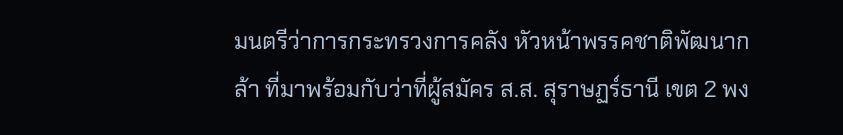มนตรีว่าการกระทรวงการคลัง หัวหน้าพรรคชาติพัฒนากล้า ที่มาพร้อมกับว่าที่ผู้สมัคร ส.ส. สุราษฏร์ธานี เขต 2 พง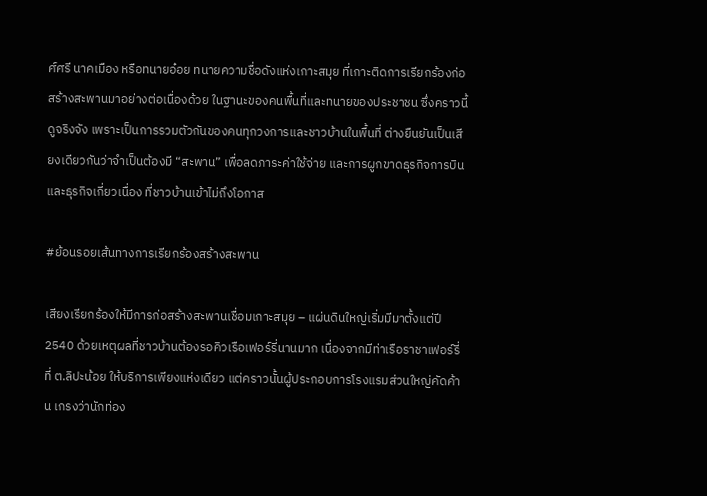ศ์ศรี นาคเมือง หรือทนายอ๋อย ทนายความชื่อดังแห่งเกาะสมุย ที่เกาะติดการเรียกร้องก่อสร้างสะพานมาอย่างต่อเนื่องด้วย ในฐานะของคนพื้นที่และทนายของประชาชน ซึ่งคราวนี้ดูจริงจัง เพราะเป็นการรวมตัวกันของคนทุกวงการและชาวบ้านในพื้นที่ ต่างยืนยันเป็นเสียงเดียวกันว่าจำเป็นต้องมี “สะพาน” เพื่อลดภาระค่าใช้จ่าย และการผูกขาดธุรกิจการบินและธุรกิจเกี่ยวเนื่อง ที่ชาวบ้านเข้าไม่ถึงโอกาส

#ย้อนรอยเส้นทางการเรียกร้องสร้างสะพาน

เสียงเรียกร้องให้มีการก่อสร้างสะพานเชื่อมเกาะสมุย – แผ่นดินใหญ่เริ่มมีมาตั้งแต่ปี  2540 ด้วยเหตุผลที่ชาวบ้านต้องรอคิวเรือเฟอร์รี่นานมาก เนื่องจากมีท่าเรือราชาเฟอร์รี่ที่ ต.ลิปะน้อย ให้บริการเพียงแห่งเดียว แต่คราวนั้นผู้ประกอบการโรงแรมส่วนใหญ่คัดค้าน เกรงว่านักท่อง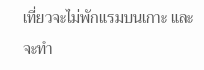เที่ยวจะไม่พักแรมบนเกาะ และจะทำ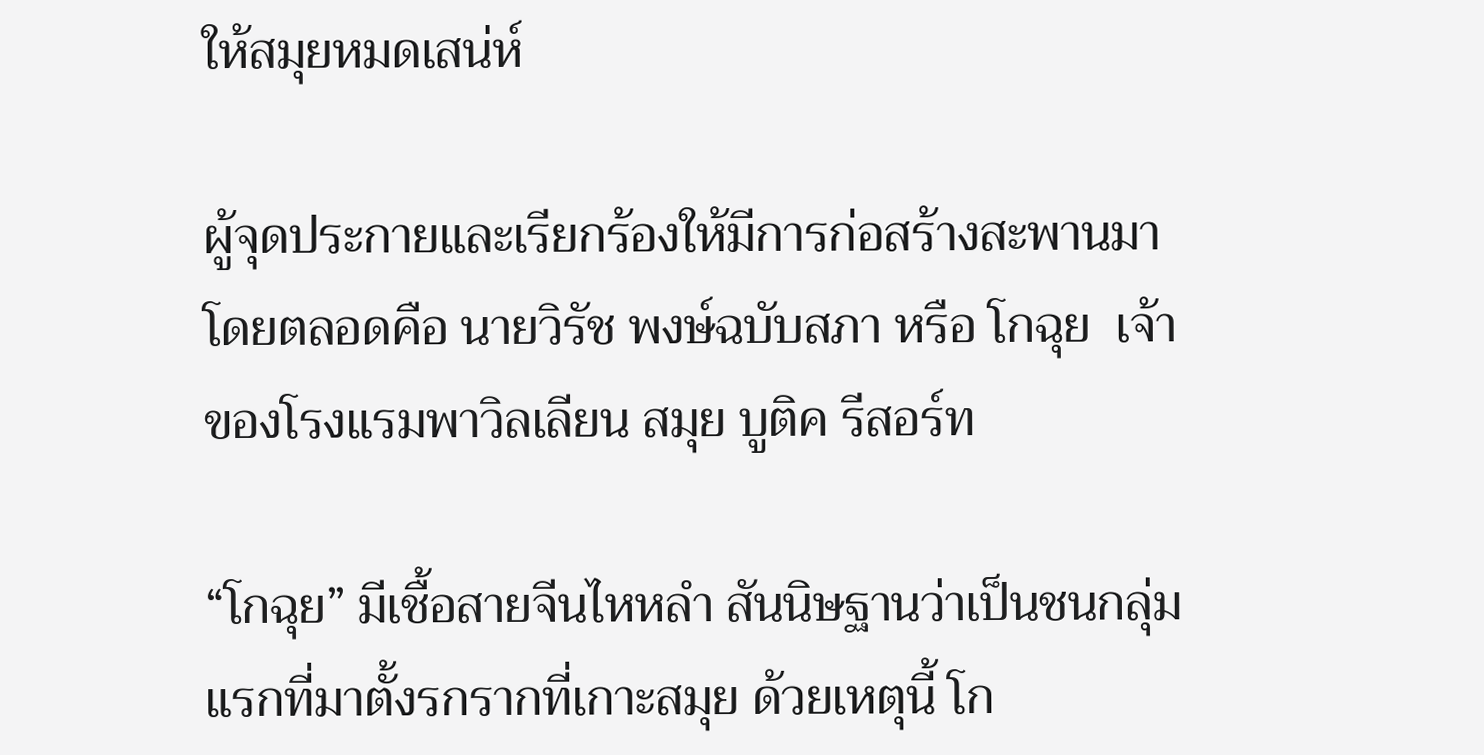ให้สมุยหมดเสน่ห์

ผู้จุดประกายและเรียกร้องให้มีการก่อสร้างสะพานมาโดยตลอดคือ นายวิรัช พงษ์ฉบับสภา หรือ โกฉุย  เจ้าของโรงแรมพาวิลเลียน สมุย บูติค รีสอร์ท

“โกฉุย” มีเชื้อสายจีนไหหลำ สันนิษฐานว่าเป็นชนกลุ่มแรกที่มาตั้งรกรากที่เกาะสมุย ด้วยเหตุนี้ โก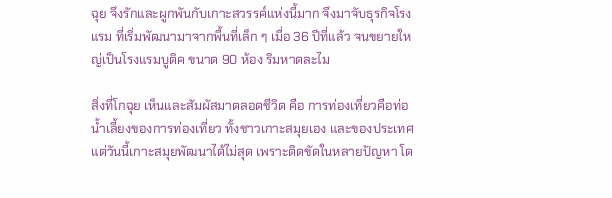ฉุย จึงรักและผูกพันกับเกาะสวรรค์แห่งนี้มาก จึงมาจับธุรกิจโรงแรม ที่เริ่มพัฒนามาจากพื้นที่เล็ก ๆ เมื่อ 36 ปีที่แล้ว จนขยายใหญ่เป็นโรงแรมบูติค ขนาด 90 ห้อง ริมหาดละไม

สิ่งที่โกฉุย เห็นและสัมผัสมาตลอดชีวิต คือ การท่องเที่ยวคือท่อน้ำเลี้ยงของการท่องเที่ยว ทั้งชาวเกาะสมุยเอง และของประเทศ แต่วันนี้เกาะสมุยพัฒนาได้ไม่สุด เพราะติดขัดในหลายปัญหา โด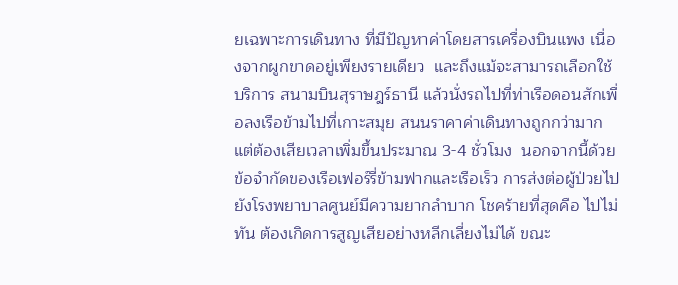ยเฉพาะการเดินทาง ที่มีปัญหาค่าโดยสารเครื่องบินแพง เนื่องจากผูกขาดอยู่เพียงรายเดียว  และถึงแม้จะสามารถเลือกใช้บริการ สนามบินสุราษฎร์ธานี แล้วนั่งรถไปที่ท่าเรือดอนสักเพื่อลงเรือข้ามไปที่เกาะสมุย สนนราคาค่าเดินทางถูกกว่ามาก แต่ต้องเสียเวลาเพิ่มขึ้นประมาณ 3-4 ชั่วโมง  นอกจากนี้ด้วยข้อจำกัดของเรือเฟอร์รี่ข้ามฟากและเรือเร็ว การส่งต่อผู้ป่วยไปยังโรงพยาบาลศูนย์มีความยากลำบาก โชคร้ายที่สุดคือ ไปไม่ทัน ต้องเกิดการสูญเสียอย่างหลีกเลี่ยงไม่ได้ ขณะ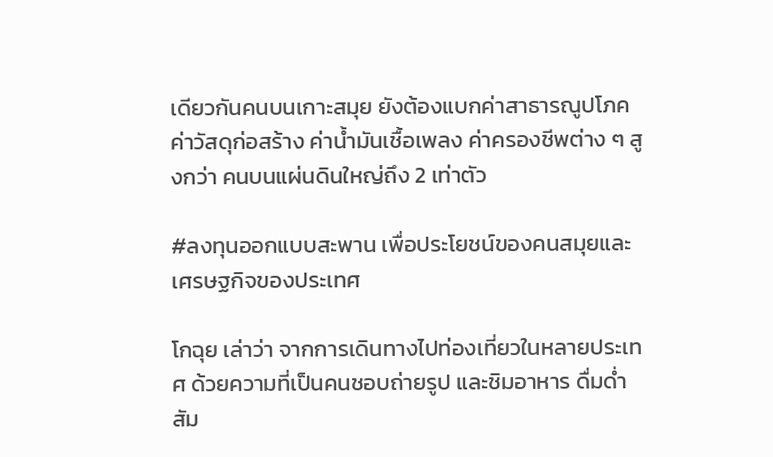เดียวกันคนบนเกาะสมุย ยังต้องแบกค่าสาธารณูปโภค ค่าวัสดุก่อสร้าง ค่าน้ำมันเชื้อเพลง ค่าครองชีพต่าง ๆ สูงกว่า คนบนแผ่นดินใหญ่ถึง 2 เท่าตัว

#ลงทุนออกแบบสะพาน เพื่อประโยชน์ของคนสมุยและเศรษฐกิจของประเทศ

โกฉุย เล่าว่า จากการเดินทางไปท่องเที่ยวในหลายประเทศ ด้วยความที่เป็นคนชอบถ่ายรูป และชิมอาหาร ดื่มด่ำสัม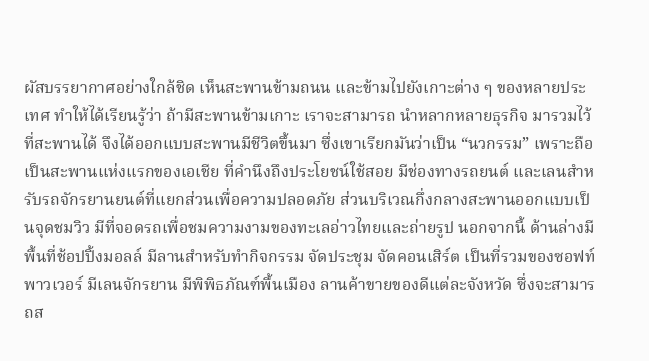ผัสบรรยากาศอย่างใกล้ชิด เห็นสะพานข้ามถนน และข้ามไปยังเกาะต่าง ๆ ของหลายประเทศ ทำให้ได้เรียนรู้ว่า ถ้ามีสะพานข้ามเกาะ เราจะสามารถ นำหลากหลายธุรกิจ มารวมไว้ที่สะพานได้ จึงได้ออกแบบสะพานมีชีวิตขึ้นมา ซึ่งเขาเรียกมันว่าเป็น “นวกรรม” เพราะถือเป็นสะพานแห่งแรกของเอเชีย ที่คำนึงถึงประโยชน์ใช้สอย มีช่องทางรถยนต์ และเลนสำหรับรถจักรยานยนต์ที่แยกส่วนเพื่อความปลอดภัย ส่วนบริเวณกึ่งกลางสะพานออกแบบเป็นจุดชมวิว มีที่จอดรถเพื่อชมความงามของทะเลอ่าวไทยและถ่ายรูป นอกจากนี้ ด้านล่างมีพื้นที่ช้อปปิ้งมอลล์ มีลานสำหรับทำกิจกรรม จัดประชุม จัดคอนเสิร์ต เป็นที่รวมของซอฟท์พาวเวอร์ มีเลนจักรยาน มีพิพิธภัณฑ์พื้นเมือง ลานค้าขายของดีแต่ละจังหวัด ซึ่งจะสามารถส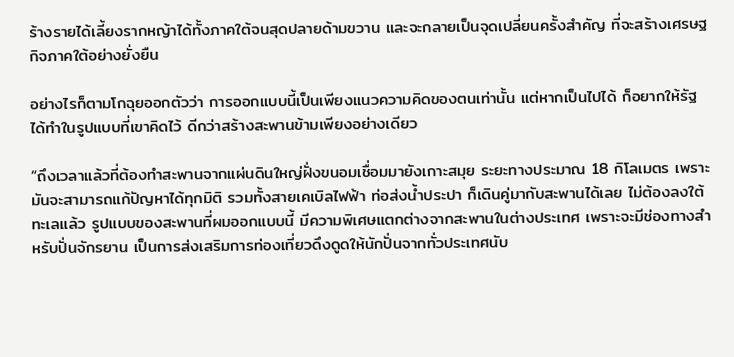ร้างรายได้เลี้ยงรากหญ้าได้ทั้งภาคใต้จนสุดปลายด้ามขวาน และจะกลายเป็นจุดเปลี่ยนครั้งสำคัญ ที่จะสร้างเศรษฐกิจภาคใต้อย่างยั่งยืน

อย่างไรก็ตามโกฉุยออกตัวว่า การออกแบบนี้เป็นเพียงแนวความคิดของตนเท่านั้น แต่หากเป็นไปได้ ก็อยากให้รัฐได้ทำในรูปแบบที่เขาคิดไว้ ดีกว่าสร้างสะพานข้ามเพียงอย่างเดียว

“ถึงเวลาแล้วที่ต้องทำสะพานจากแผ่นดินใหญ่ฝั่งขนอมเชื่อมมายังเกาะสมุย ระยะทางประมาณ 18 กิโลเมตร เพราะมันจะสามารถแก้ปัญหาได้ทุกมิติ รวมทั้งสายเคเบิลไฟฟ้า ท่อส่งน้ำประปา ก็เดินคู่มากับสะพานได้เลย ไม่ต้องลงใต้ทะเลแล้ว รูปแบบของสะพานที่ผมออกแบบนี้ มีความพิเศษแตกต่างจากสะพานในต่างประเทศ เพราะจะมีช่องทางสำหรับปั่นจักรยาน เป็นการส่งเสริมการท่องเที่ยวดึงดูดให้นักปั่นจากทั่วประเทศนับ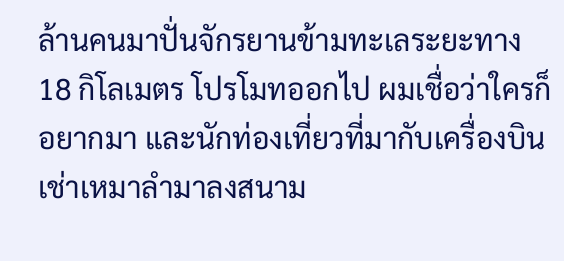ล้านคนมาปั่นจักรยานข้ามทะเลระยะทาง 18 กิโลเมตร โปรโมทออกไป ผมเชื่อว่าใครก็อยากมา และนักท่องเที่ยวที่มากับเครื่องบินเช่าเหมาลำมาลงสนาม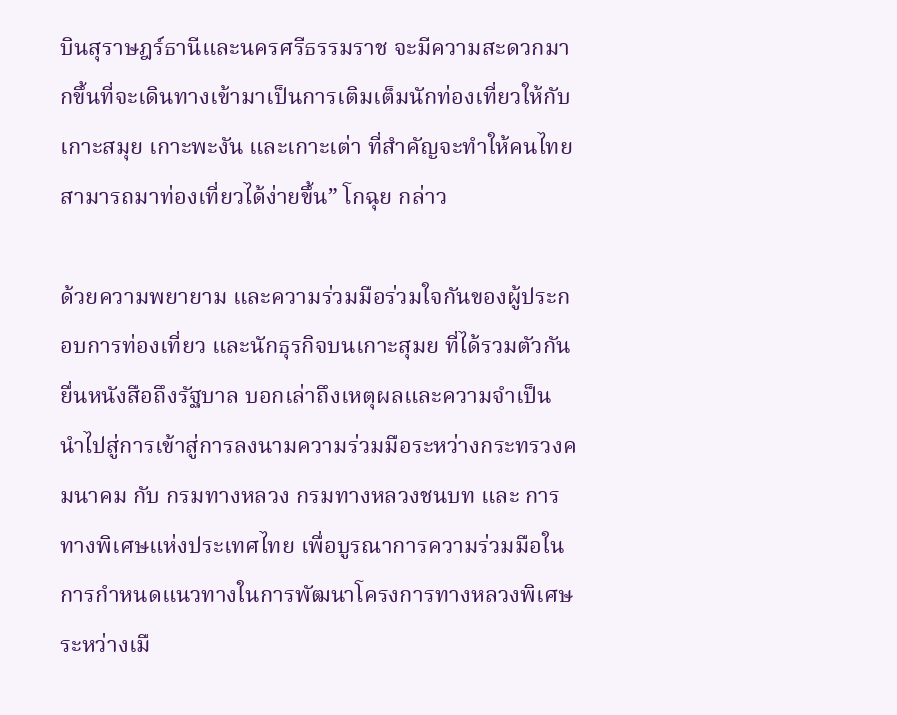บินสุราษฎร์ธานีและนครศรีธรรมราช จะมีความสะดวกมากขึ้นที่จะเดินทางเข้ามาเป็นการเติมเต็มนักท่องเที่ยวให้กับเกาะสมุย เกาะพะงัน และเกาะเต่า ที่สำคัญจะทำให้คนไทยสามารถมาท่องเที่ยวได้ง่ายขึ้น” โกฉุย กล่าว

ด้วยความพยายาม และความร่วมมือร่วมใจกันของผู้ประกอบการท่องเที่ยว และนักธุรกิจบนเกาะสุมย ที่ได้รวมตัวกันยื่นหนังสือถึงรัฐบาล บอกเล่าถึงเหตุผลและความจำเป็น นำไปสู่การเข้าสู่การลงนามความร่วมมือระหว่างกระทรวงคมนาคม กับ กรมทางหลวง กรมทางหลวงชนบท และ การทางพิเศษแห่งประเทศไทย เพื่อบูรณาการความร่วมมือในการกำหนดแนวทางในการพัฒนาโครงการทางหลวงพิเศษระหว่างเมื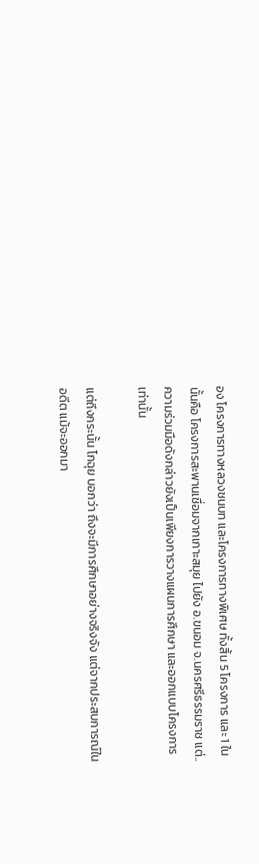อง โครงการทางหลวงชนบท และโครงการทางพิเศษ ทั้งสิ้น 5 โครงการ และ 1 ใน นั้นคือ โครงการสะพานเชื่อมจากเกาะสมุย ไปยัง อ.ขนอม จ.นครศรีธรรมราช แต่.. ความร่วมมือดังกล่าวยังเป็นเพียงการวางแผนการศึกษา และออกแบบโครงการเท่านั้น

แต่ถึงกระนั้น โกฉุย บอกว่า ถึงจะมีการศึกษาอย่างจริงจัง แต่จากประสบการณ์ในอดีต แม้จะออกมา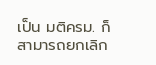เป็น มติครม. ก็สามารถยกเลิก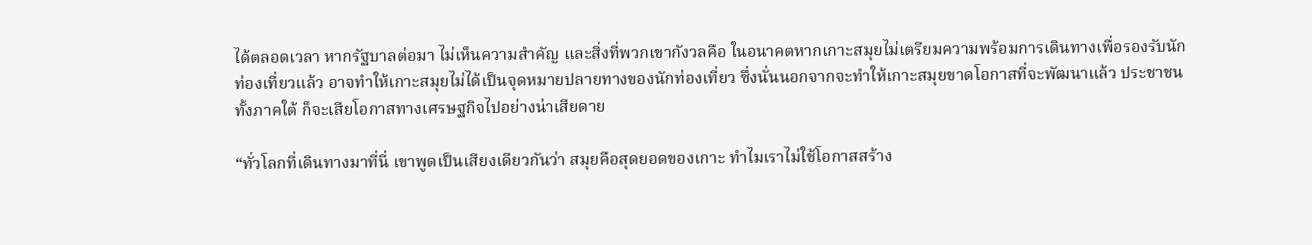ได้ตลอดเวลา หากรัฐบาลต่อมา ไม่เห็นความสำคัญ และสิ่งที่พวกเขากังวลคือ ในอนาคตหากเกาะสมุยไม่เตรียมความพร้อมการเดินทางเพื่อรองรับนักท่องเที่ยวแล้ว อาจทำให้เกาะสมุยไม่ได้เป็นจุดหมายปลายทางของนักท่องเที่ยว ซึ่งนั่นนอกจากจะทำให้เกาะสมุยขาดโอกาสที่จะพัฒนาแล้ว ประชาชนทั้งภาคใต้ ก็จะเสียโอกาสทางเศรษฐกิจไปอย่างน่าเสียดาย

“ทั่วโลกที่เดินทางมาที่นี่ เขาพูดเป็นเสียงเดียวกันว่า สมุยคือสุดยอดของเกาะ ทำไมเราไม่ใช้โอกาสสร้าง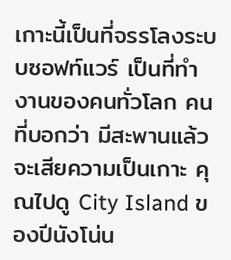เกาะนี้เป็นที่จรรโลงระบบซอฟท์แวร์ เป็นที่ทำงานของคนทั่วโลก คนที่บอกว่า มีสะพานแล้วจะเสียความเป็นเกาะ คุณไปดู City Island ของปีนังโน่น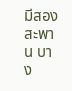มีสองสะพาน บาง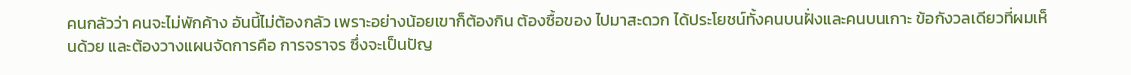คนกลัวว่า คนจะไม่พักค้าง อันนี้ไม่ต้องกลัว เพราะอย่างน้อยเขาก็ต้องกิน ต้องซื้อของ ไปมาสะดวก ได้ประโยชน์ทั้งคนบนฝั่งและคนบนเกาะ ข้อกังวลเดียวที่ผมเห็นด้วย และต้องวางแผนจัดการคือ การจราจร ซึ่งจะเป็นปัญ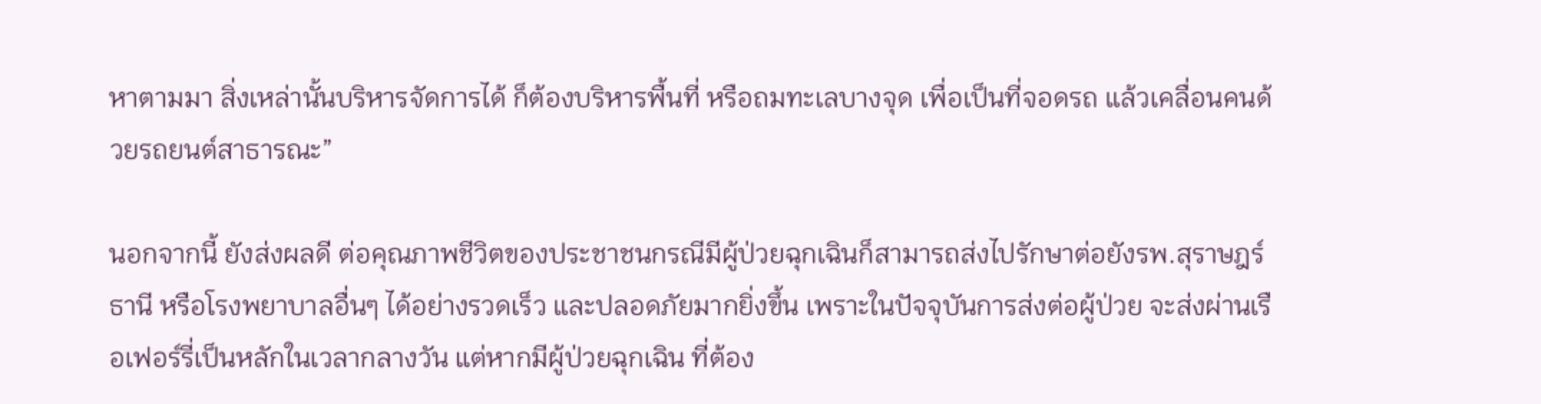หาตามมา สิ่งเหล่านั้นบริหารจัดการได้ ก็ต้องบริหารพื้นที่ หรือถมทะเลบางจุด เพื่อเป็นที่จอดรถ แล้วเคลื่อนคนด้วยรถยนต์สาธารณะ”

นอกจากนี้ ยังส่งผลดี ต่อคุณภาพชีวิตของประชาชนกรณีมีผู้ป่วยฉุกเฉินก็สามารถส่งไปรักษาต่อยังรพ.สุราษฎร์ธานี หรือโรงพยาบาลอื่นๆ ได้อย่างรวดเร็ว และปลอดภัยมากยิ่งขึ้น เพราะในปัจจุบันการส่งต่อผู้ป่วย จะส่งผ่านเรือเฟอร์รี่เป็นหลักในเวลากลางวัน แต่หากมีผู้ป่วยฉุกเฉิน ที่ต้อง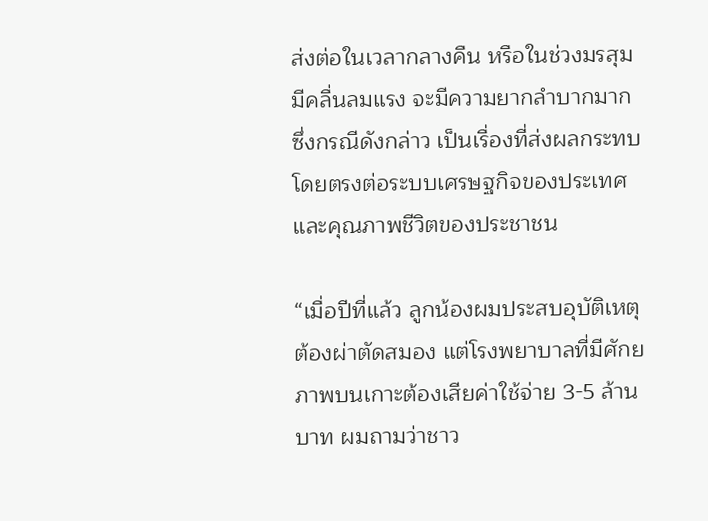ส่งต่อในเวลากลางคืน หรือในช่วงมรสุม มีคลื่นลมแรง จะมีความยากลำบากมาก ซึ่งกรณีดังกล่าว เป็นเรื่องที่ส่งผลกระทบโดยตรงต่อระบบเศรษฐกิจของประเทศ และคุณภาพชีวิตของประชาชน

“เมื่อปีที่แล้ว ลูกน้องผมประสบอุบัติเหตุ ต้องผ่าตัดสมอง แต่โรงพยาบาลที่มีศักยภาพบนเกาะต้องเสียค่าใช้จ่าย 3-5 ล้านบาท ผมถามว่าชาว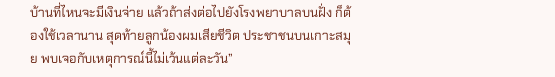บ้านที่ไหนจะมีเงินจ่าย แล้วถ้าส่งต่อไปยังโรงพยาบาลบนฝั่ง ก็ต้องใช้เวลานาน สุดท้ายลูกน้องผมเสียชีวิต ประชาชนบนเกาะสมุย พบเจอกับเหตุการณ์นี้ไม่เว้นแต่ละวัน”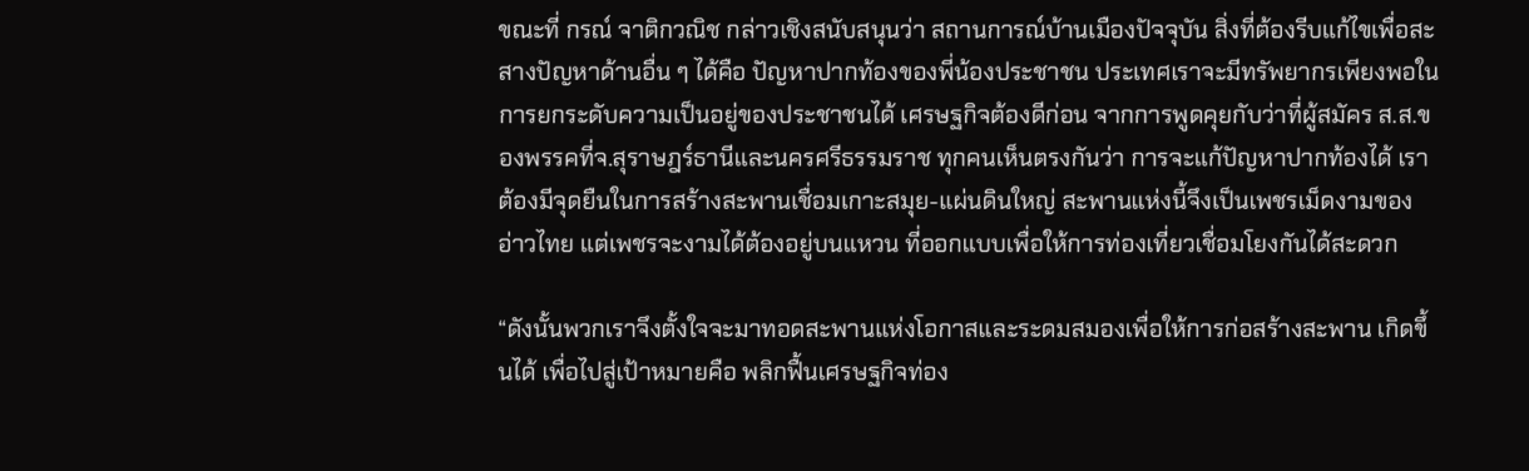ขณะที่ กรณ์ จาติกวณิช กล่าวเชิงสนับสนุนว่า สถานการณ์บ้านเมืองปัจจุบัน สิ่งที่ต้องรีบแก้ไขเพื่อสะสางปัญหาด้านอื่น ๆ ได้คือ ปัญหาปากท้องของพี่น้องประชาชน ประเทศเราจะมีทรัพยากรเพียงพอในการยกระดับความเป็นอยู่ของประชาชนได้ เศรษฐกิจต้องดีก่อน จากการพูดคุยกับว่าที่ผู้สมัคร ส.ส.ของพรรคที่จ.สุราษฎร์ธานีและนครศรีธรรมราช ทุกคนเห็นตรงกันว่า การจะแก้ปัญหาปากท้องได้ เราต้องมีจุดยืนในการสร้างสะพานเชื่อมเกาะสมุย-แผ่นดินใหญ่ สะพานแห่งนี้จึงเป็นเพชรเม็ดงามของอ่าวไทย แต่เพชรจะงามได้ต้องอยู่บนแหวน ที่ออกแบบเพื่อให้การท่องเที่ยวเชื่อมโยงกันได้สะดวก

“ดังนั้นพวกเราจึงตั้งใจจะมาทอดสะพานแห่งโอกาสและระดมสมองเพื่อให้การก่อสร้างสะพาน เกิดขึ้นได้ เพื่อไปสู่เป้าหมายคือ พลิกฟื้นเศรษฐกิจท่อง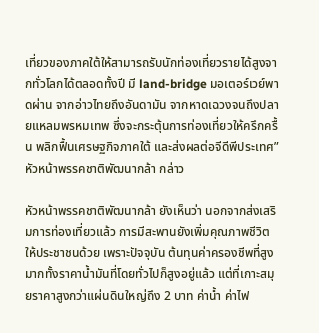เที่ยวของภาคใต้ให้สามารถรับนักท่องเที่ยวรายได้สูงจากทั่วโลกได้ตลอดทั้งปี มี land-bridge มอเตอร์เวย์พาดผ่าน จากอ่าวไทยถึงอันดามัน จากหาดเฉวงจนถึงปลายแหลมพรหมเทพ ซึ่งจะกระตุ้นการท่องเที่ยวให้ครึกครื้น พลิกฟื้นเศรษฐกิจภาคใต้ และส่งผลต่อจีดีพีประเทศ” หัวหน้าพรรคชาติพัฒนากล้า กล่าว

หัวหน้าพรรคชาติพัฒนากล้า ยังเห็นว่า นอกจากส่งเสริมการท่องเที่ยวแล้ว การมีสะพานยังเพิ่มคุณภาพชีวิตให้ประชาชนด้วย เพราะปัจจุบัน ต้นทุนค่าครองชีพที่สูงมากทั้งราคาน้ำมันที่โดยทั่วไปก็สูงอยู่แล้ว แต่ที่เกาะสมุยราคาสูงกว่าแผ่นดินใหญ่ถึง 2 บาท ค่าน้ำ ค่าไฟ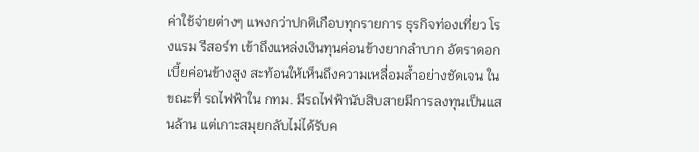ค่าใช้จ่ายต่างๆ แพงกว่าปกติเกือบทุกรายการ ธุรกิจท่องเที่ยว โรงแรม รีสอร์ท เข้าถึงแหล่งเงินทุนค่อนข้างยากลำบาก อัตราดอกเบี้ยค่อนข้างสูง สะท้อนให้เห็นถึงความเหลื่อมล้ำอย่างชัดเจน ในขณะที่ รถไฟฟ้าใน กทม. มีรถไฟฟ้านับสิบสายมีการลงทุนเป็นแสนล้าน แต่เกาะสมุยกลับไม่ได้รับค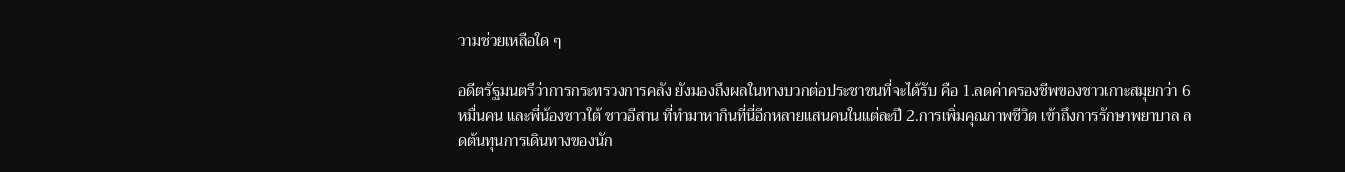วามช่วยเหลือใด ๆ

อดีตรัฐมนตรีว่าการกระทรวงการคลัง ยังมองถึงผลในทางบวกต่อประชาชนที่จะได้รับ คือ 1.ลดค่าครองชีพของชาวเกาะสมุยกว่า 6 หมื่นคน และพี่น้องชาวใต้ ชาวอีสาน ที่ทำมาหากินที่นี่อีกหลายแสนคนในแต่ละปี 2.การเพิ่มคุณภาพชีวิต เข้าถึงการรักษาพยาบาล ลดต้นทุนการเดินทางของนัก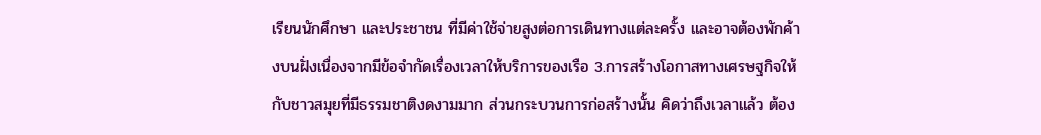เรียนนักศึกษา และประชาชน ที่มีค่าใช้จ่ายสูงต่อการเดินทางแต่ละครั้ง และอาจต้องพักค้างบนฝั่งเนื่องจากมีข้อจำกัดเรื่องเวลาให้บริการของเรือ 3.การสร้างโอกาสทางเศรษฐกิจให้กับชาวสมุยที่มีธรรมชาติงดงามมาก ส่วนกระบวนการก่อสร้างนั้น คิดว่าถึงเวลาแล้ว ต้อง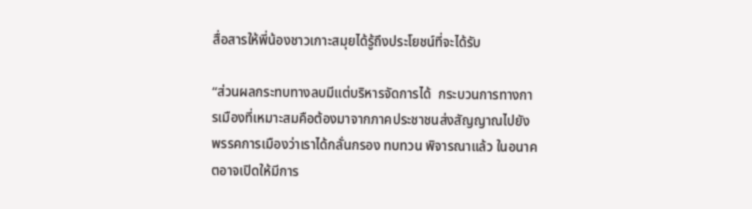สื่อสารให้พี่น้องชาวเกาะสมุยได้รู้ถึงประโยชน์ที่จะได้รับ

“ส่วนผลกระทบทางลบมีแต่บริหารจัดการได้  กระบวนการทางการเมืองที่เหมาะสมคือต้องมาจากภาคประชาชนส่งสัญญาณไปยังพรรคการเมืองว่าเราได้กลั่นกรอง ทบทวน พิจารณาแล้ว ในอนาคตอาจเปิดให้มีการ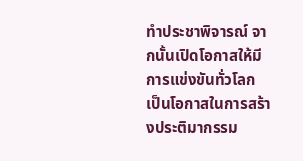ทำประชาพิจารณ์ จากนั้นเปิดโอกาสให้มีการแข่งขันทั่วโลก เป็นโอกาสในการสร้างประติมากรรม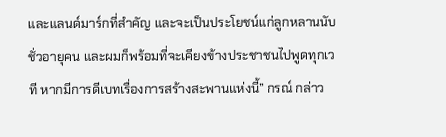และแลนด์มาร์กที่สำคัญ และจะเป็นประโยชน์แก่ลูกหลานนับชั่วอายุคน และผมก็พร้อมที่จะเคียงข้างประชาชนไปพูดทุกเวที หากมีการดีเบทเรื่องการสร้างสะพานแห่งนี้” กรณ์ กล่าว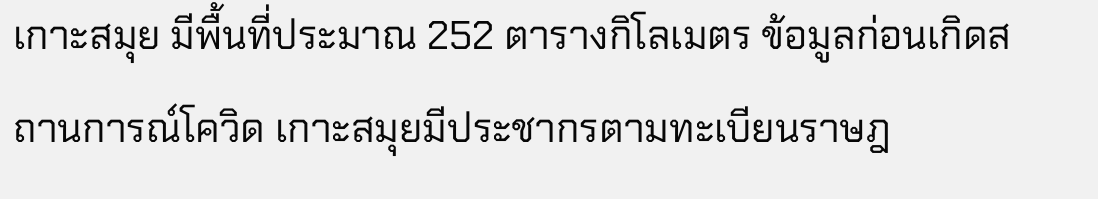เกาะสมุย มีพื้นที่ประมาณ 252 ตารางกิโลเมตร ข้อมูลก่อนเกิดสถานการณ์โควิด เกาะสมุยมีประชากรตามทะเบียนราษฎ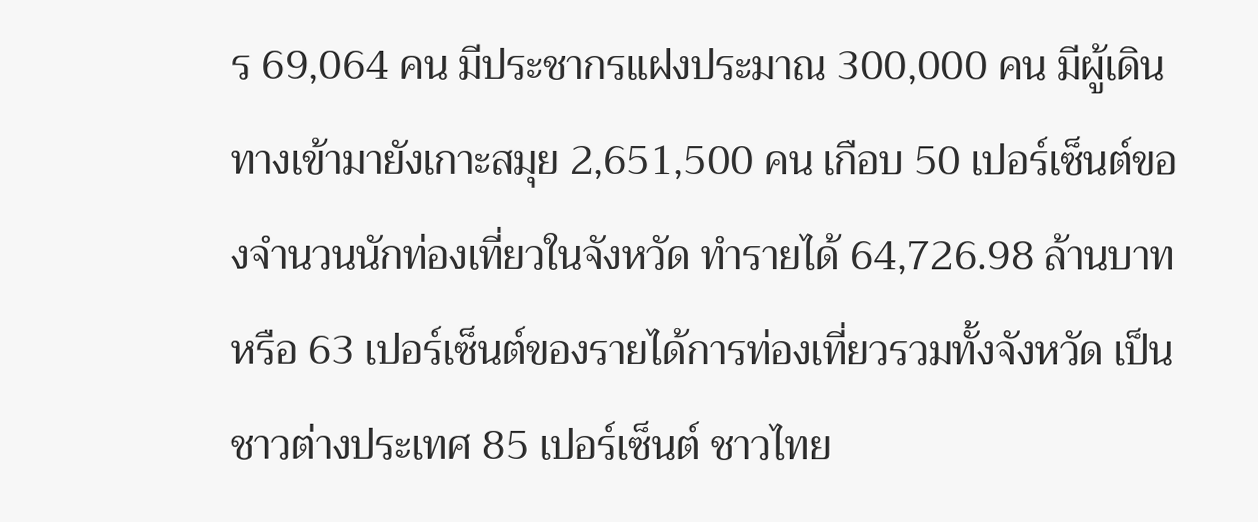ร 69,064 คน มีประชากรแฝงประมาณ 300,000 คน มีผู้เดินทางเข้ามายังเกาะสมุย 2,651,500 คน เกือบ 50 เปอร์เซ็นต์ของจำนวนนักท่องเที่ยวในจังหวัด ทำรายได้ 64,726.98 ล้านบาท หรือ 63 เปอร์เซ็นต์ของรายได้การท่องเที่ยวรวมทั้งจังหวัด เป็นชาวต่างประเทศ 85 เปอร์เซ็นต์ ชาวไทย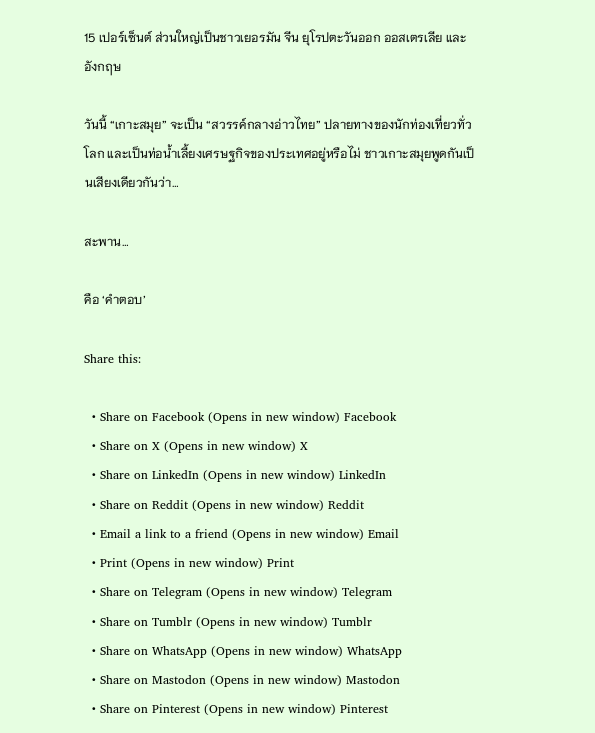15 เปอร์เซ็นต์ ส่วนใหญ่เป็นชาวเยอรมัน จีน ยุโรปตะวันออก ออสเตรเลีย และอังกฤษ

วันนี้ “เกาะสมุย” จะเป็น “สวรรค์กลางอ่าวไทย” ปลายทางของนักท่องเที่ยวทั่วโลก และเป็นท่อน้ำเลี้ยงเศรษฐกิจของประเทศอยู่หรือไม่ ชาวเกาะสมุยพูดกันเป็นเสียงเดียวกันว่า…

สะพาน…

คือ ‘คำตอบ’

Share this:

  • Share on Facebook (Opens in new window) Facebook
  • Share on X (Opens in new window) X
  • Share on LinkedIn (Opens in new window) LinkedIn
  • Share on Reddit (Opens in new window) Reddit
  • Email a link to a friend (Opens in new window) Email
  • Print (Opens in new window) Print
  • Share on Telegram (Opens in new window) Telegram
  • Share on Tumblr (Opens in new window) Tumblr
  • Share on WhatsApp (Opens in new window) WhatsApp
  • Share on Mastodon (Opens in new window) Mastodon
  • Share on Pinterest (Opens in new window) Pinterest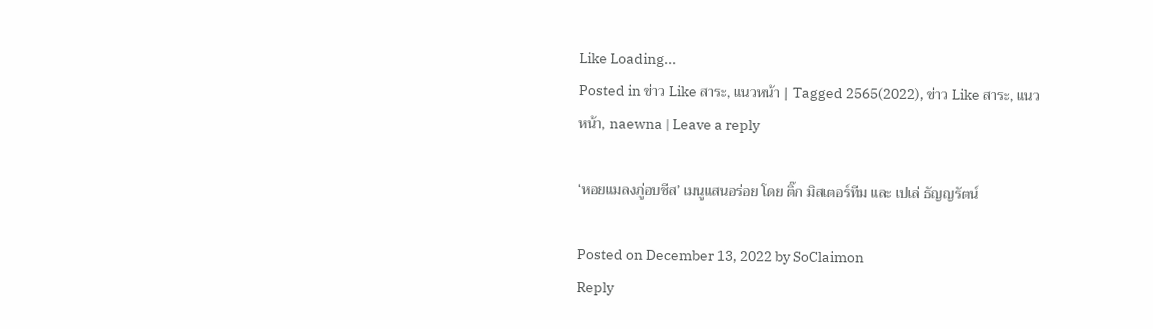Like Loading...
Posted in ข่าว Like สาระ, แนวหน้า | Tagged 2565(2022), ข่าว Like สาระ, แนวหน้า, naewna | Leave a reply

‘หอยแมลงภู่อบชีส’ เมนูแสนอร่อย โดย ติ๊ก มิสเตอร์ทีม และ เปเล่ ธัญญรัตน์

Posted on December 13, 2022 by SoClaimon
Reply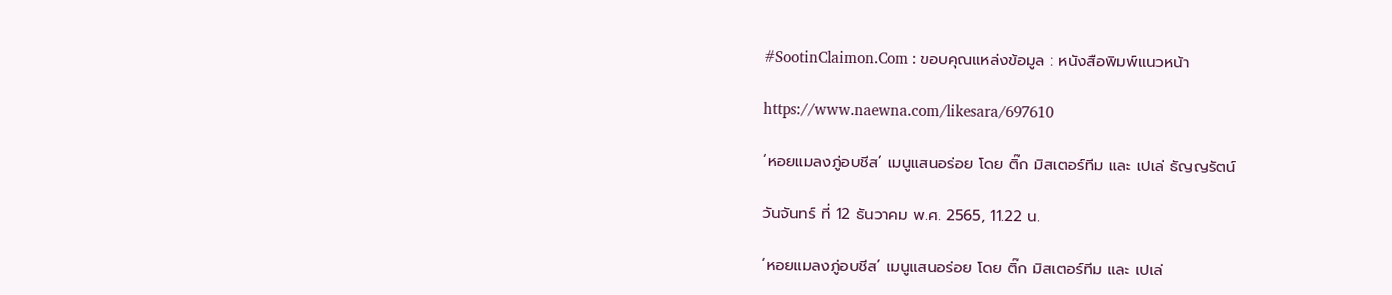#SootinClaimon.Com : ขอบคุณแหล่งข้อมูล : หนังสือพิมพ์แนวหน้า

https://www.naewna.com/likesara/697610

‘หอยแมลงภู่อบชีส’ เมนูแสนอร่อย โดย ติ๊ก มิสเตอร์ทีม และ เปเล่ ธัญญรัตน์

วันจันทร์ ที่ 12 ธันวาคม พ.ศ. 2565, 11.22 น.

‘หอยแมลงภู่อบชีส’ เมนูแสนอร่อย โดย ติ๊ก มิสเตอร์ทีม และ เปเล่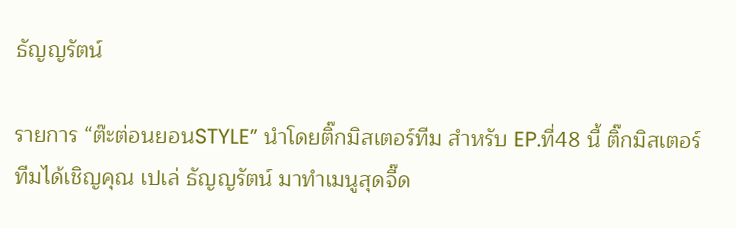ธัญญรัตน์

รายการ “ต๊ะต่อนยอนSTYLE” นำโดยติ๊กมิสเตอร์ทีม สำหรับ EP.ที่48 นี้ ติ๊กมิสเตอร์ทีมได้เชิญคุณ เปเล่ ธัญญรัตน์ มาทำเมนูสุดจี๊ด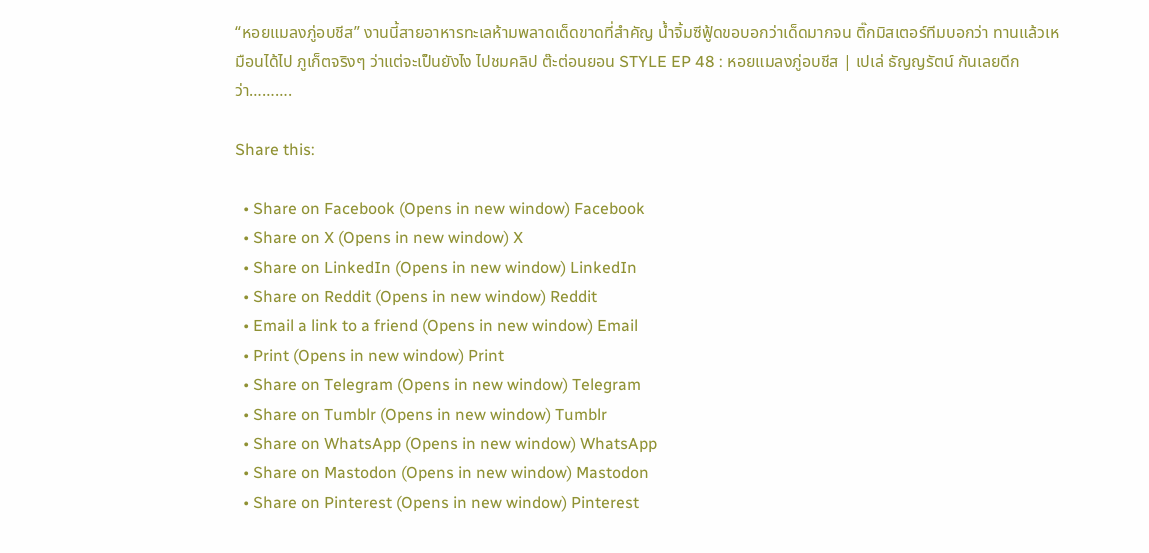“หอยแมลงภู่อบชีส” งานนี้สายอาหารทะเลห้ามพลาดเด็ดขาดที่สำคัญ น้ำจิ้มซีฟู้ดขอบอกว่าเด็ดมากจน ติ๊กมิสเตอร์ทีมบอกว่า ทานแล้วเหมือนได้ไป ภูเก็ตจริงๆ ว่าแต่จะเป็นยังไง ไปชมคลิป ต๊ะต่อนยอน STYLE EP 48 : หอยแมลงภู่อบชีส | เปเล่ ธัญญรัตน์ กันเลยดีกว่า……….

Share this:

  • Share on Facebook (Opens in new window) Facebook
  • Share on X (Opens in new window) X
  • Share on LinkedIn (Opens in new window) LinkedIn
  • Share on Reddit (Opens in new window) Reddit
  • Email a link to a friend (Opens in new window) Email
  • Print (Opens in new window) Print
  • Share on Telegram (Opens in new window) Telegram
  • Share on Tumblr (Opens in new window) Tumblr
  • Share on WhatsApp (Opens in new window) WhatsApp
  • Share on Mastodon (Opens in new window) Mastodon
  • Share on Pinterest (Opens in new window) Pinterest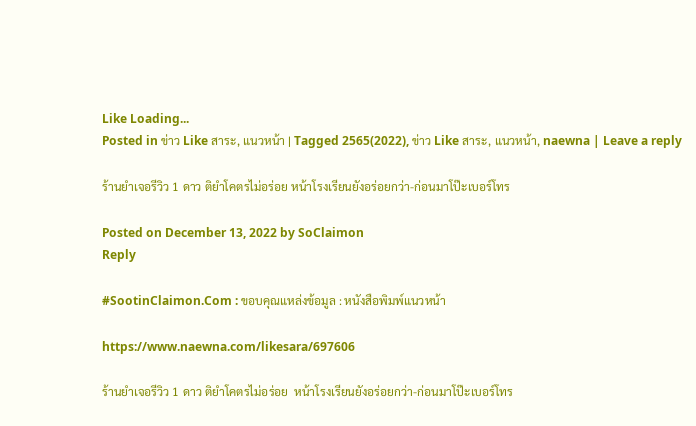Like Loading...
Posted in ข่าว Like สาระ, แนวหน้า | Tagged 2565(2022), ข่าว Like สาระ, แนวหน้า, naewna | Leave a reply

ร้านยำเจอรีวิว 1 ดาว ติยำโคตรไม่อร่อย หน้าโรงเรียนยังอร่อยกว่า-ก่อนมาโป๊ะเบอร์โทร

Posted on December 13, 2022 by SoClaimon
Reply

#SootinClaimon.Com : ขอบคุณแหล่งข้อมูล : หนังสือพิมพ์แนวหน้า

https://www.naewna.com/likesara/697606

ร้านยำเจอรีวิว 1 ดาว ติยำโคตรไม่อร่อย  หน้าโรงเรียนยังอร่อยกว่า-ก่อนมาโป๊ะเบอร์โทร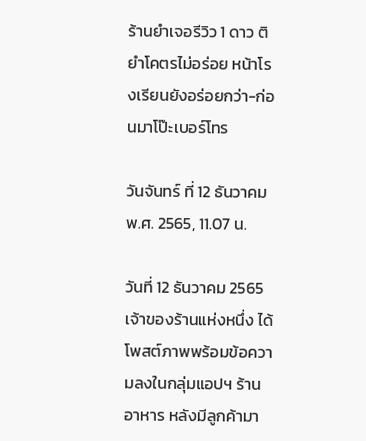ร้านยำเจอรีวิว 1 ดาว ติยำโคตรไม่อร่อย หน้าโรงเรียนยังอร่อยกว่า-ก่อนมาโป๊ะเบอร์โทร

วันจันทร์ ที่ 12 ธันวาคม พ.ศ. 2565, 11.07 น.

วันที่ 12 ธันวาคม 2565 เจ้าของร้านแห่งหนึ่ง ได้โพสต์ภาพพร้อมข้อความลงในกลุ่มแอปฯ ร้านอาหาร หลังมีลูกค้ามา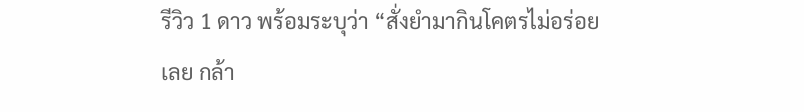รีวิว 1 ดาว พร้อมระบุว่า “สั่งยำมากินโคตรไม่อร่อยเลย กล้า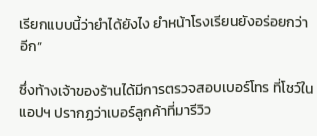เรียกแบบนี้ว่ายำได้ยังไง ยำหน้าโรงเรียนยังอร่อยกว่าอีก”

ซึ่งท้างเจ้าของร้านได้มีการตรวจสอบเบอร์โทร ที่โชว์ในแอปฯ ปรากฏว่าเบอร์ลูกค้าที่มารีวิว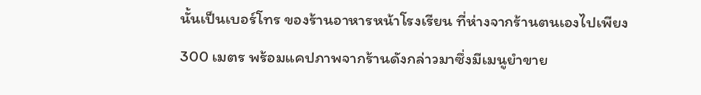นั้นเป็นเบอร์โทร ของร้านอาหารหน้าโรงเรียน ที่ห่างจากร้านตนเองไปเพียง 300 เมตร พร้อมแคปภาพจากร้านดังกล่าวมาซึ่งมีเมนูยำขาย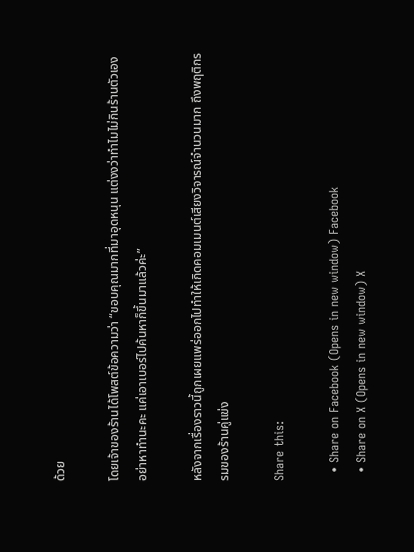ด้วย

โดยเจ้าของร้านได้โพสต์ข้อความว่า “ขอบคุณมากที่มาอุดหนุน แต่งงว่าทำไมไม่กินร้านตัวเอง อย่าหาทำนะคะ แค่เอาเบอร์ไปค้นหาก็ขึ้นมาแล้วค่ะ”

หลังจากเรื่องราวนี้ถูกเผยแพร่ออกไปทำให้เกิดคอมเมนต์เสียงวิจารณ์จำนวนมาก ถึงพฤติกรรมของร้านคู่แข่ง

Share this:

  • Share on Facebook (Opens in new window) Facebook
  • Share on X (Opens in new window) X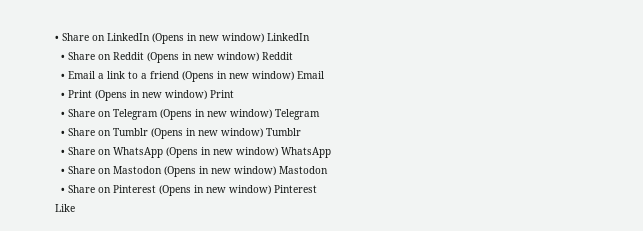• Share on LinkedIn (Opens in new window) LinkedIn
  • Share on Reddit (Opens in new window) Reddit
  • Email a link to a friend (Opens in new window) Email
  • Print (Opens in new window) Print
  • Share on Telegram (Opens in new window) Telegram
  • Share on Tumblr (Opens in new window) Tumblr
  • Share on WhatsApp (Opens in new window) WhatsApp
  • Share on Mastodon (Opens in new window) Mastodon
  • Share on Pinterest (Opens in new window) Pinterest
Like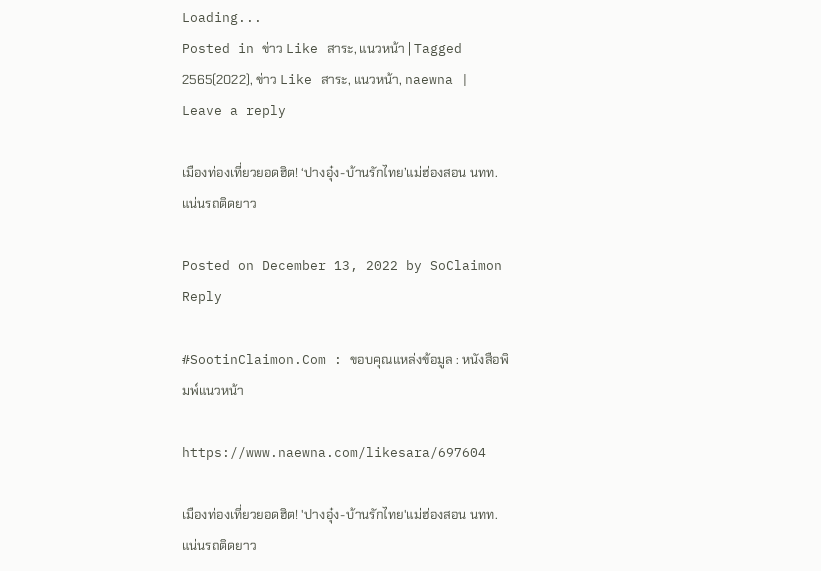Loading...
Posted in ข่าว Like สาระ, แนวหน้า | Tagged 2565(2022), ข่าว Like สาระ, แนวหน้า, naewna | Leave a reply

เมืองท่องเที่ยวยอดฮิต! ‘ปางอุ๋ง-บ้านรักไทย’แม่ฮ่องสอน นทท.แน่นรถติดยาว

Posted on December 13, 2022 by SoClaimon
Reply

#SootinClaimon.Com : ขอบคุณแหล่งข้อมูล : หนังสือพิมพ์แนวหน้า

https://www.naewna.com/likesara/697604

เมืองท่องเที่ยวยอดฮิต! 'ปางอุ๋ง-บ้านรักไทย'แม่ฮ่องสอน นทท.แน่นรถติดยาว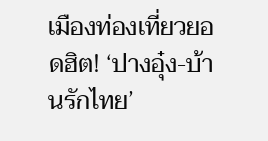เมืองท่องเที่ยวยอดฮิต! ‘ปางอุ๋ง-บ้านรักไทย’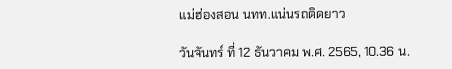แม่ฮ่องสอน นทท.แน่นรถติดยาว

วันจันทร์ ที่ 12 ธันวาคม พ.ศ. 2565, 10.36 น.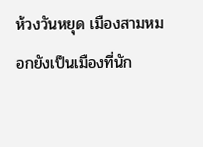ห้วงวันหยุด เมืองสามหมอกยังเป็นเมืองที่นัก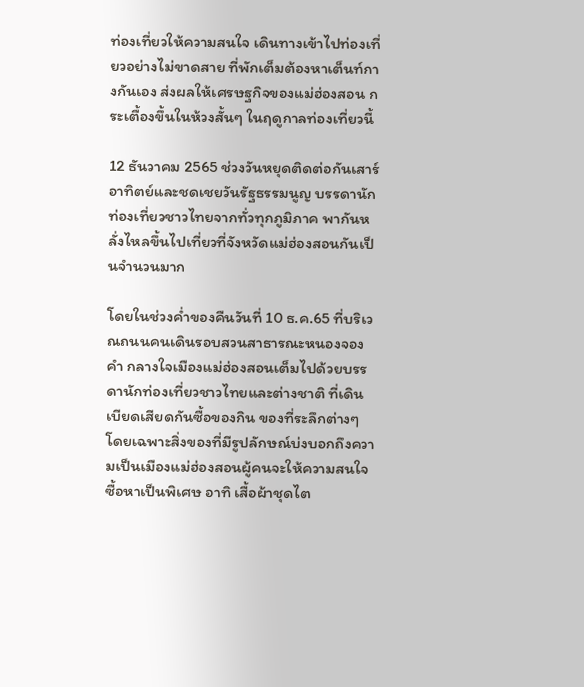ท่องเที่ยวให้ความสนใจ เดินทางเข้าไปท่องเที่ยวอย่างไม่ขาดสาย ที่พักเต็มต้องหาเต็นท์กางกันเอง ส่งผลให้เศรษฐกิจของแม่ฮ่องสอน กระเตื้องขึ้นในห้วงสั้นๆ ในฤดูกาลท่องเที่ยวนี้

12 ธันวาคม 2565 ช่วงวันหยุดติดต่อกันเสาร์ อาทิตย์และชดเชยวันรัฐธรรมนูญ บรรดานักท่องเที่ยวชาวไทยจากทั่วทุกภูมิภาค พากันหลั่งไหลขึ้นไปเที่ยวที่จังหวัดแม่ฮ่องสอนกันเป็นจำนวนมาก

โดยในช่วงค่ำของคืนวันที่ 10 ธ.ค.65 ที่บริเวณถนนคนเดินรอบสวนสาธารณะหนองจองคำ กลางใจเมืองแม่ฮ่องสอนเต็มไปด้วยบรรดานักท่องเที่ยวชาวไทยและต่างชาติ ที่เดินเบียดเสียดกันซื้อของกิน ของที่ระลึกต่างๆ โดยเฉพาะสิ่งของที่มีรูปลักษณ์บ่งบอกถึงความเป็นเมืองแม่ฮ่องสอนผู้คนจะให้ความสนใจซื้อหาเป็นพิเศษ อาทิ เสื้อผ้าชุดไต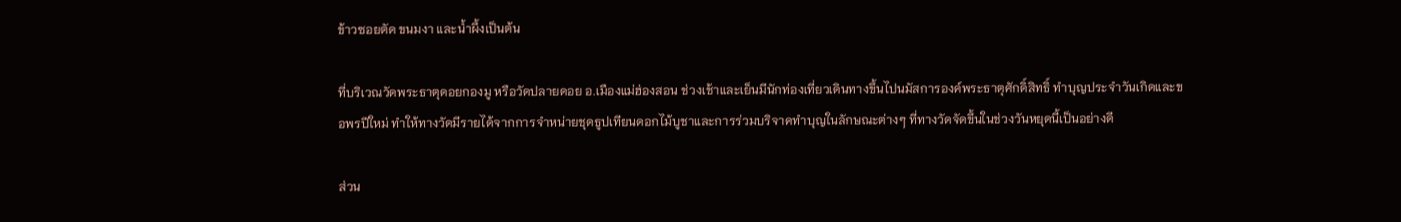ข้าวซอยตัด ขนมงา และน้ำผึ้งเป็นต้น

ที่บริเวณวัดพระธาตุดอยกองมู หรือวัดปลายดอย อ.เมืองแม่ฮ่องสอน ช่วงเช้าและเย็นมีนักท่องเที่ยวเดินทางขึ้นไปนมัสการองค์พระธาตุศักดิ์สิทธิ์ ทำบุญประจำวันเกิดและขอพรปีใหม่ ทำให้ทางวัดมีรายได้จากการจำหน่ายชุดธูปเทียนดอกไม้บูชาและการร่วมบริจาคทำบุญในลักษณะต่างๆ ที่ทางวัดจัดขึ้นในช่วงวันหยุดนี้เป็นอย่างดี

ส่วน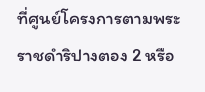ที่ศูนย์โครงการตามพระราชดำริปางตอง 2 หรือ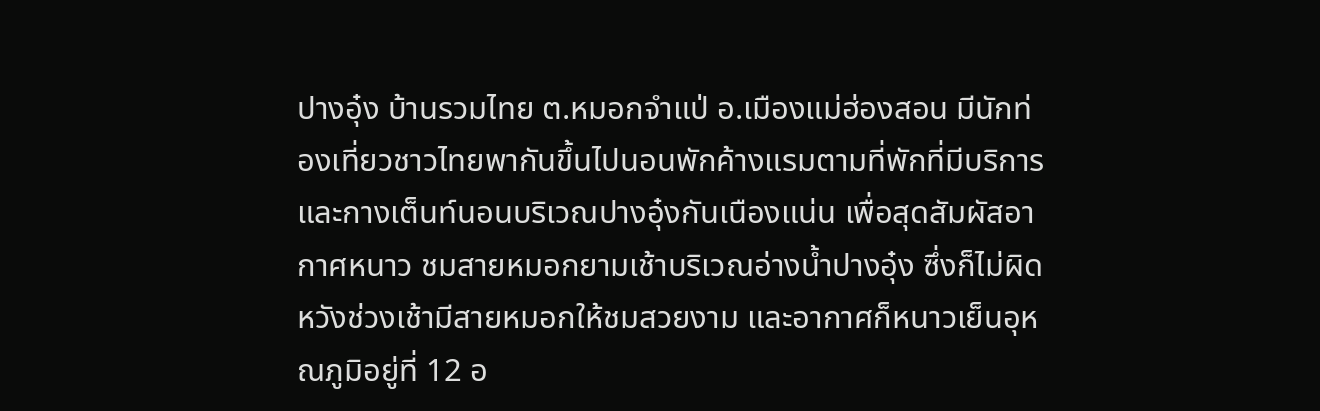ปางอุ๋ง บ้านรวมไทย ต.หมอกจำแป่ อ.เมืองแม่ฮ่องสอน มีนักท่องเที่ยวชาวไทยพากันขึ้นไปนอนพักค้างแรมตามที่พักที่มีบริการ และกางเต็นท์นอนบริเวณปางอุ๋งกันเนืองแน่น เพื่อสุดสัมผัสอากาศหนาว ชมสายหมอกยามเช้าบริเวณอ่างน้ำปางอุ๋ง ซึ่งก็ไม่ผิดหวังช่วงเช้ามีสายหมอกให้ชมสวยงาม และอากาศก็หนาวเย็นอุหณภูมิอยู่ที่ 12 อ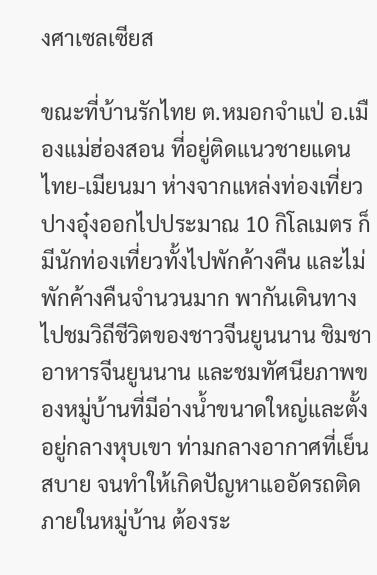งศาเซลเซียส

ขณะที่บ้านรักไทย ต.หมอกจำแป่ อ.เมืองแม่ฮ่องสอน ที่อยู่ติดแนวชายแดนไทย-เมียนมา ห่างจากแหล่งท่องเที่ยวปางอุ๋งออกไปประมาณ 10 กิโลเมตร ก็มีนักท่องเที่ยวทั้งไปพักค้างคืน และไม่พักค้างคืนจำนวนมาก พากันเดินทางไปชมวิถีชีวิตของชาวจีนยูนนาน ชิมชา อาหารจีนยูนนาน และชมทัศนียภาพของหมู่บ้านที่มีอ่างน้ำขนาดใหญ่และตั้งอยู่กลางหุบเขา ท่ามกลางอากาศที่เย็นสบาย จนทำให้เกิดปัญหาแออัดรถติดภายในหมู่บ้าน ต้องระ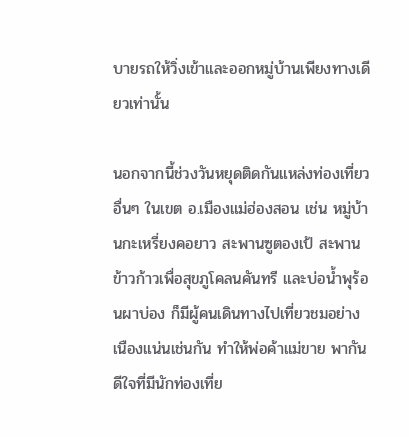บายรถให้วิ่งเข้าและออกหมู่บ้านเพียงทางเดียวเท่านั้น

นอกจากนี้ช่วงวันหยุดติดกันแหล่งท่องเที่ยวอื่นๆ ในเขต อ.เมืองแม่ฮ่องสอน เช่น หมู่บ้านกะเหรี่ยงคอยาว สะพานซูตองเป้ สะพานข้าวก้าวเพื่อสุขภูโคลนคันทรี และบ่อน้ำพุร้อนผาบ่อง ก็มีผู้คนเดินทางไปเที่ยวชมอย่างเนืองแน่นเช่นกัน ทำให้พ่อค้าแม่ขาย พากันดีใจที่มีนักท่องเที่ย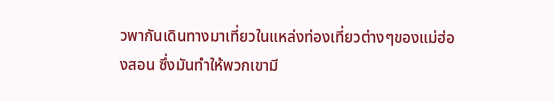วพากันเดินทางมาเที่ยวในแหล่งท่องเที่ยวต่างๆของแม่ฮ่องสอน ซึ่งมันทำให้พวกเขามี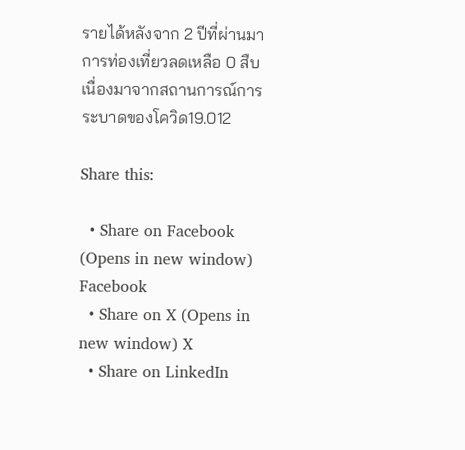รายได้หลังจาก 2 ปีที่ผ่านมา การท่องเที่ยวลดเหลือ 0 สืบเนื่องมาจากสถานการณ์การระบาดของโควิด19.012

Share this:

  • Share on Facebook (Opens in new window) Facebook
  • Share on X (Opens in new window) X
  • Share on LinkedIn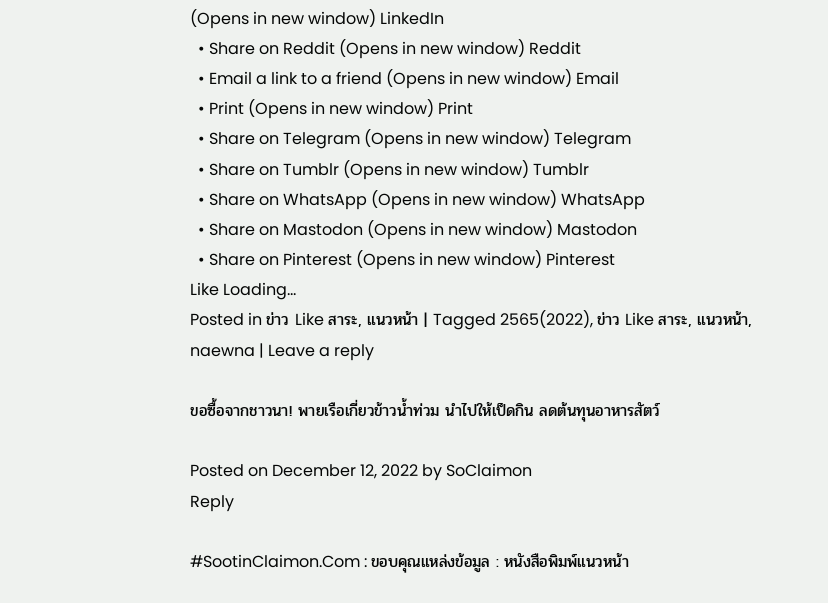(Opens in new window) LinkedIn
  • Share on Reddit (Opens in new window) Reddit
  • Email a link to a friend (Opens in new window) Email
  • Print (Opens in new window) Print
  • Share on Telegram (Opens in new window) Telegram
  • Share on Tumblr (Opens in new window) Tumblr
  • Share on WhatsApp (Opens in new window) WhatsApp
  • Share on Mastodon (Opens in new window) Mastodon
  • Share on Pinterest (Opens in new window) Pinterest
Like Loading...
Posted in ข่าว Like สาระ, แนวหน้า | Tagged 2565(2022), ข่าว Like สาระ, แนวหน้า, naewna | Leave a reply

ขอซื้อจากชาวนา! พายเรือเกี่ยวข้าวน้ำท่วม นำไปให้เป็ดกิน ลดต้นทุนอาหารสัตว์

Posted on December 12, 2022 by SoClaimon
Reply

#SootinClaimon.Com : ขอบคุณแหล่งข้อมูล : หนังสือพิมพ์แนวหน้า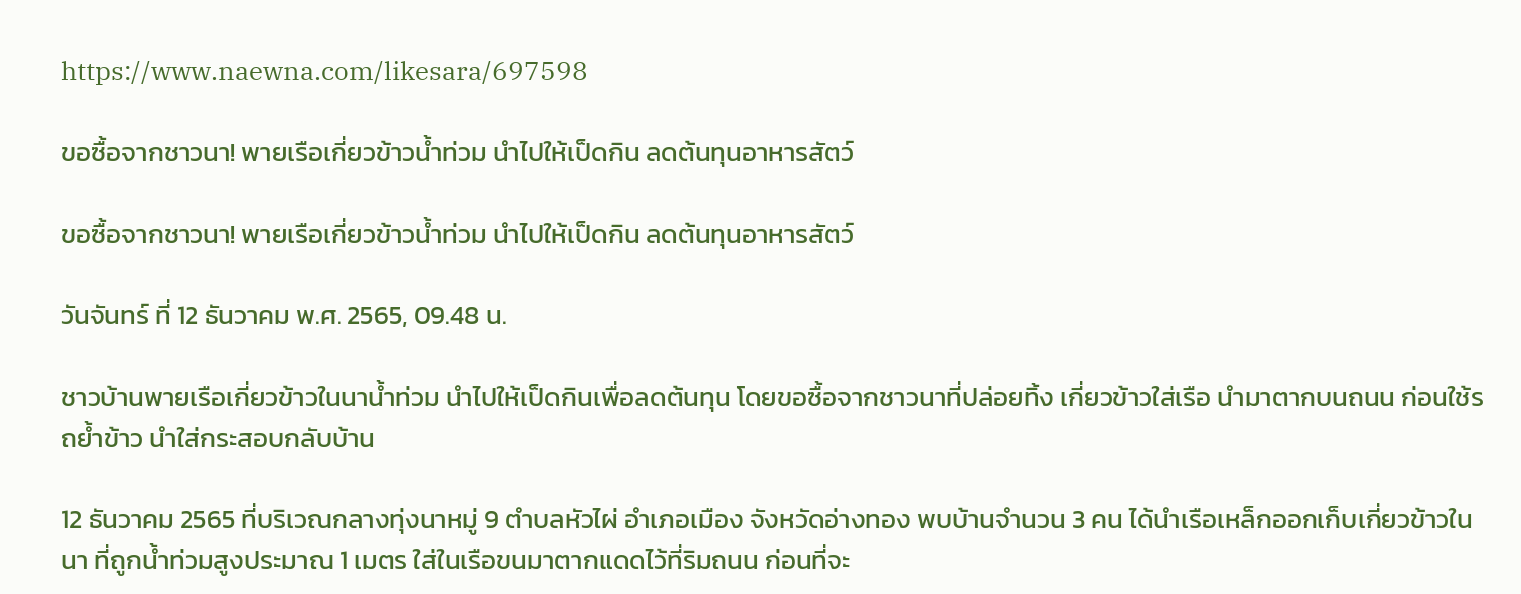https://www.naewna.com/likesara/697598

ขอซื้อจากชาวนา! พายเรือเกี่ยวข้าวน้ำท่วม นำไปให้เป็ดกิน ลดต้นทุนอาหารสัตว์

ขอซื้อจากชาวนา! พายเรือเกี่ยวข้าวน้ำท่วม นำไปให้เป็ดกิน ลดต้นทุนอาหารสัตว์

วันจันทร์ ที่ 12 ธันวาคม พ.ศ. 2565, 09.48 น.

ชาวบ้านพายเรือเกี่ยวข้าวในนาน้ำท่วม นำไปให้เป็ดกินเพื่อลดต้นทุน โดยขอซื้อจากชาวนาที่ปล่อยทิ้ง เกี่ยวข้าวใส่เรือ นำมาตากบนถนน ก่อนใช้รถย้ำข้าว นำใส่กระสอบกลับบ้าน

12 ธันวาคม 2565 ที่บริเวณกลางทุ่งนาหมู่ 9 ตำบลหัวไผ่ อำเภอเมือง จังหวัดอ่างทอง พบบ้านจำนวน 3 คน ได้นำเรือเหล็กออกเก็บเกี่ยวข้าวในนา ที่ถูกน้ำท่วมสูงประมาณ 1 เมตร ใส่ในเรือขนมาตากแดดไว้ที่ริมถนน ก่อนที่จะ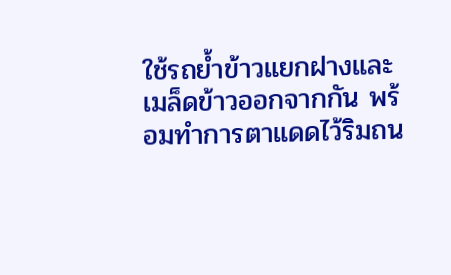ใช้รถย้ำข้าวแยกฝางและเมล็ดข้าวออกจากกัน พร้อมทำการตาแดดไว้ริมถน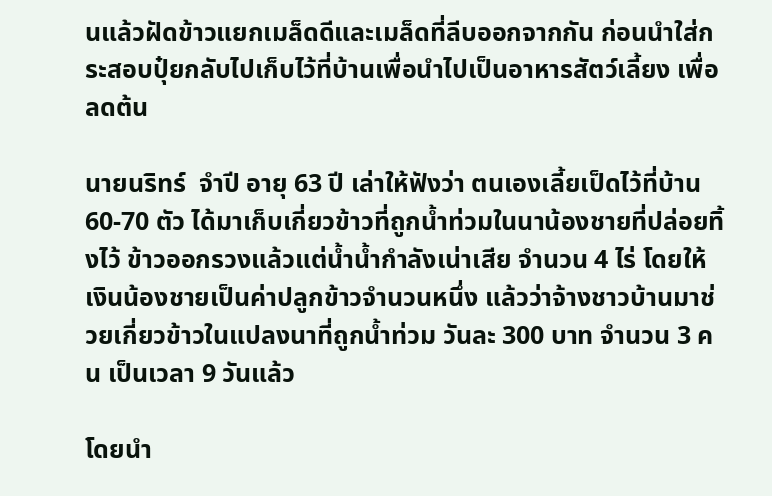นแล้วฝัดข้าวแยกเมล็ดดีและเมล็ดที่ลีบออกจากกัน ก่อนนำใส่กระสอบปุ๋ยกลับไปเก็บไว้ที่บ้านเพื่อนำไปเป็นอาหารสัตว์เลี้ยง เพื่อลดต้น

นายนริทร์  จำปี อายุ 63 ปี เล่าให้ฟังว่า ตนเองเลี้ยเป็ดไว้ที่บ้าน 60-70 ตัว ได้มาเก็บเกี่ยวข้าวที่ถูกน้ำท่วมในนาน้องชายที่ปล่อยทิ้งไว้ ข้าวออกรวงแล้วแต่น้ำน้ำกำลังเน่าเสีย จำนวน 4 ไร่ โดยให้เงินน้องชายเป็นค่าปลูกข้าวจำนวนหนึ่ง แล้วว่าจ้างชาวบ้านมาช่วยเกี่ยวข้าวในแปลงนาที่ถูกน้ำท่วม วันละ 300 บาท จำนวน 3 คน เป็นเวลา 9 วันแล้ว

โดยนำ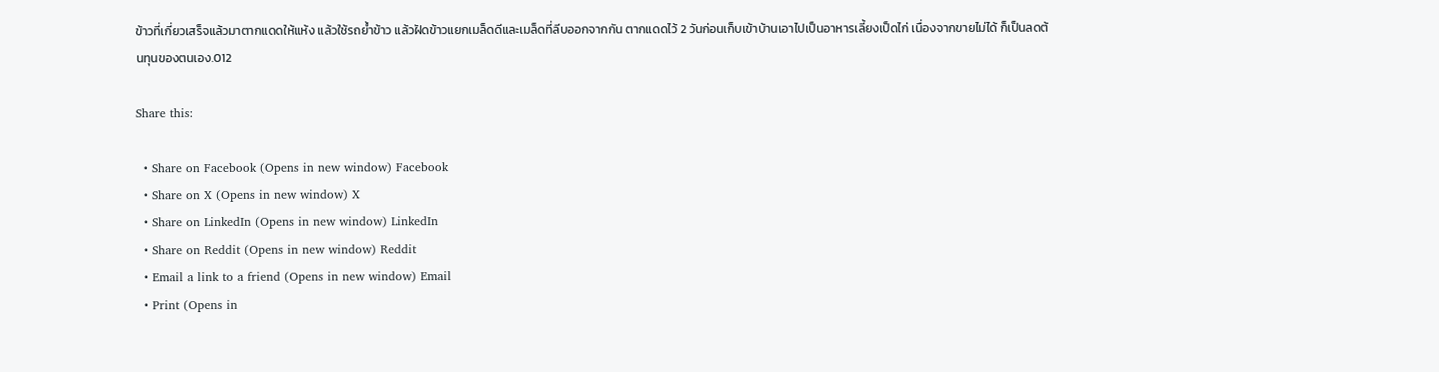ข้าวที่เกี่ยวเสร็จแล้วมาตากแดดให้แห้ง แล้วใช้รถย้ำข้าว แล้วฝัดข้าวแยกเมล็ดดีและเมล็ดที่ลีบออกจากกัน ตากแดดไว้ 2 วันก่อนเก็บเข้าบ้านเอาไปเป็นอาหารเลี้ยงเป็ดไก่ เนื่องจากขายไม่ได้ ก็เป็นลดต้นทุนของตนเอง.012

Share this:

  • Share on Facebook (Opens in new window) Facebook
  • Share on X (Opens in new window) X
  • Share on LinkedIn (Opens in new window) LinkedIn
  • Share on Reddit (Opens in new window) Reddit
  • Email a link to a friend (Opens in new window) Email
  • Print (Opens in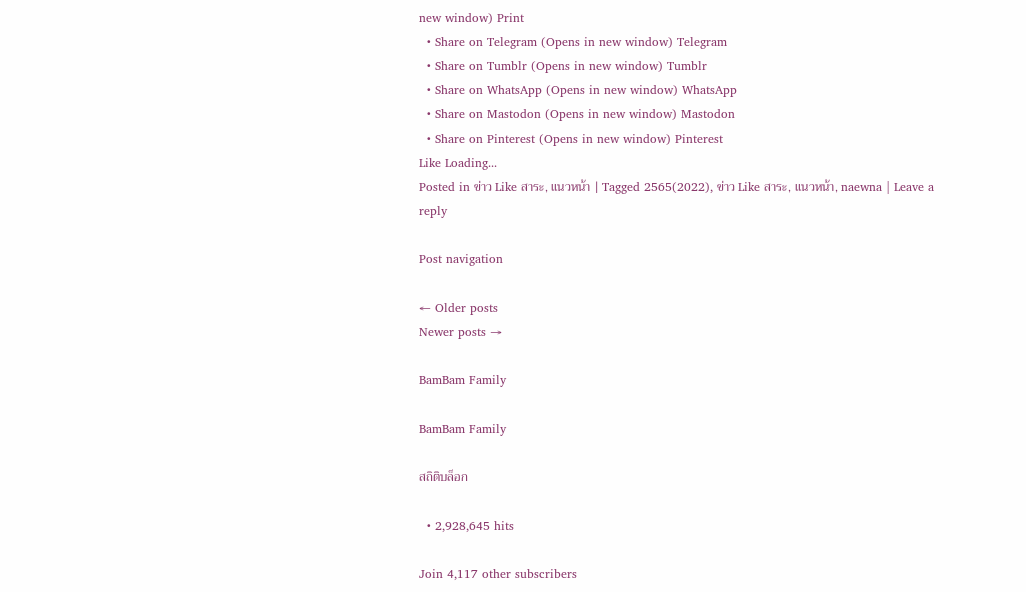new window) Print
  • Share on Telegram (Opens in new window) Telegram
  • Share on Tumblr (Opens in new window) Tumblr
  • Share on WhatsApp (Opens in new window) WhatsApp
  • Share on Mastodon (Opens in new window) Mastodon
  • Share on Pinterest (Opens in new window) Pinterest
Like Loading...
Posted in ข่าว Like สาระ, แนวหน้า | Tagged 2565(2022), ข่าว Like สาระ, แนวหน้า, naewna | Leave a reply

Post navigation

← Older posts
Newer posts →

BamBam Family

BamBam Family

สถิติบล็อก

  • 2,928,645 hits

Join 4,117 other subscribers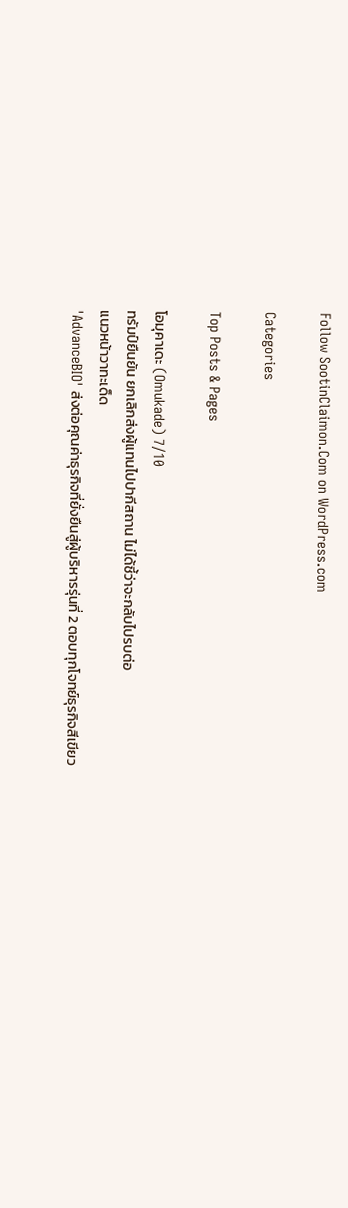Follow SootinClaimon.Com on WordPress.com

Categories

Top Posts & Pages

โอมุคาเดะ (Omukade) 7/10
ทรัมป์ยืนยัน ยกเลิกส่งผู้แทนไปปากีสถาน ไม่ได้ชี้ว่าจะกลับไปรบต่อ
แนวหน้าวาทะเด็ด
'AdvanceBIO' ส่งต่อคุณค่าธุรกิจที่ยั่งยืนสู่ผู้บริหารรุ่นที่ 2 ตอบทุกโจทย์ธุรกิจสีเขียว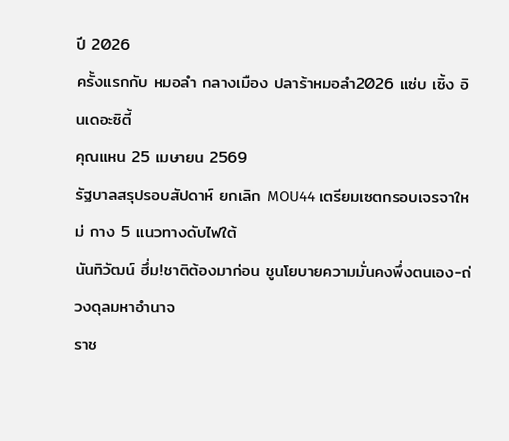ปี 2026
ครั้งแรกกับ หมอลำ กลางเมือง ปลาร้าหมอลำ2026 แซ่บ เซิ้ง อินเดอะซิตี้
คุณแหน 25 เมษายน 2569
รัฐบาลสรุปรอบสัปดาห์ ยกเลิก MOU44 เตรียมเซตกรอบเจรจาใหม่ กาง 5 แนวทางดับไฟใต้
นันทิวัฒน์ ฮึ่ม!ชาติต้องมาก่อน ชูนโยบายความมั่นคงพึ่งตนเอง-ถ่วงดุลมหาอำนาจ
ราช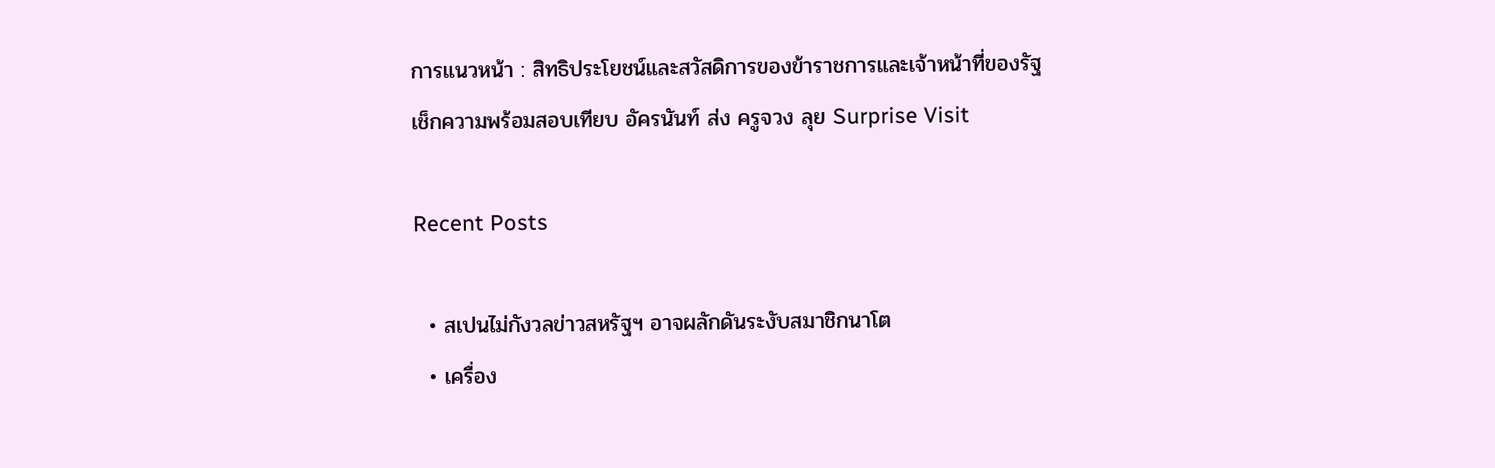การแนวหน้า : สิทธิประโยชน์และสวัสดิการของข้าราชการและเจ้าหน้าที่ของรัฐ
เช็กความพร้อมสอบเทียบ อัครนันท์ ส่ง ครูจวง ลุย Surprise Visit

Recent Posts

  • สเปนไม่กังวลข่าวสหรัฐฯ อาจผลักดันระงับสมาชิกนาโต
  • เครื่อง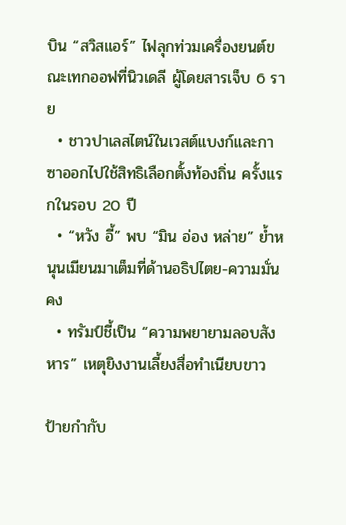บิน “สวิสแอร์” ไฟลุกท่วมเครื่องยนต์ขณะเทกออฟที่นิวเดลี ผู้โดยสารเจ็บ 6 ราย
  • ชาวปาเลสไตน์ในเวสต์แบงก์และกาซาออกไปใช้สิทธิเลือกตั้งท้องถิ่น ครั้งแรกในรอบ 20 ปี
  • “หวัง อี้” พบ “มิน อ่อง หล่าย” ย้ำหนุนเมียนมาเต็มที่ด้านอธิปไตย-ความมั่นคง
  • ทรัมป์ชี้เป็น “ความพยายามลอบสังหาร” เหตุยิงงานเลี้ยงสื่อทำเนียบขาว

ป้ายกำกับ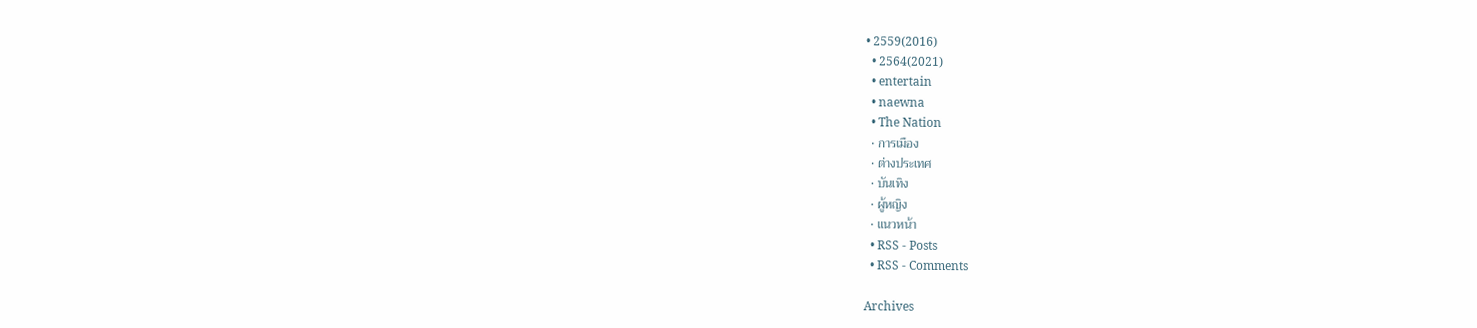• 2559(2016)
  • 2564(2021)
  • entertain
  • naewna
  • The Nation
  • การเมือง
  • ต่างประเทศ
  • บันเทิง
  • ผู้หญิง
  • แนวหน้า
  • RSS - Posts
  • RSS - Comments

Archives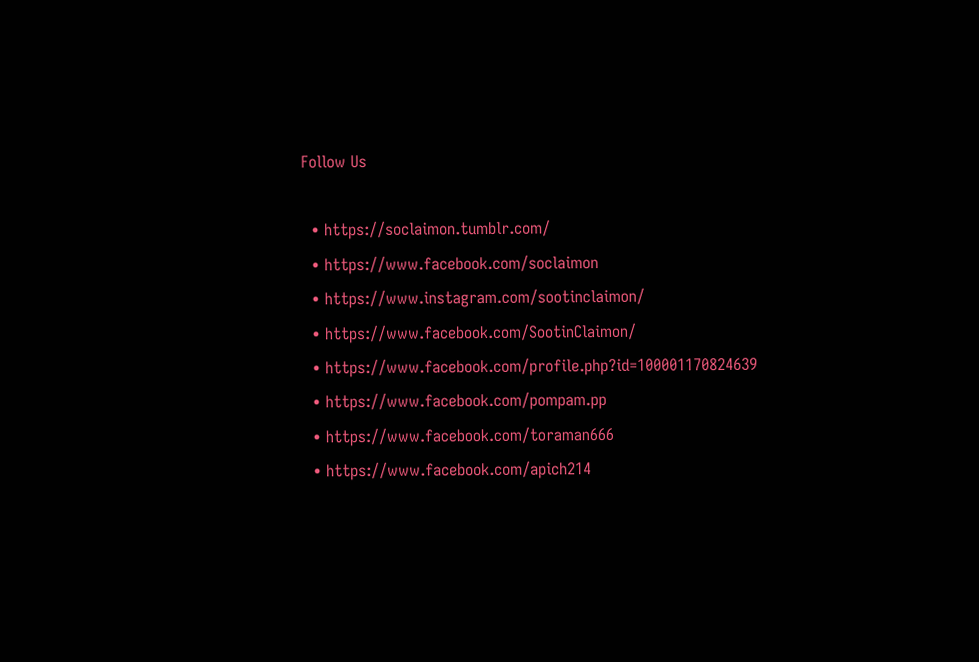Follow Us

  • https://soclaimon.tumblr.com/
  • https://www.facebook.com/soclaimon
  • https://www.instagram.com/sootinclaimon/
  • https://www.facebook.com/SootinClaimon/
  • https://www.facebook.com/profile.php?id=100001170824639
  • https://www.facebook.com/pompam.pp
  • https://www.facebook.com/toraman666
  • https://www.facebook.com/apich214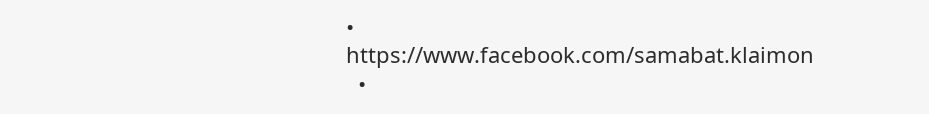• https://www.facebook.com/samabat.klaimon
  •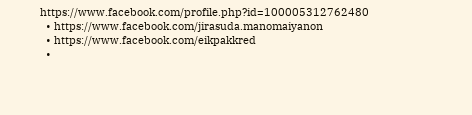https://www.facebook.com/profile.php?id=100005312762480
  • https://www.facebook.com/jirasuda.manomaiyanon
  • https://www.facebook.com/eikpakkred
  •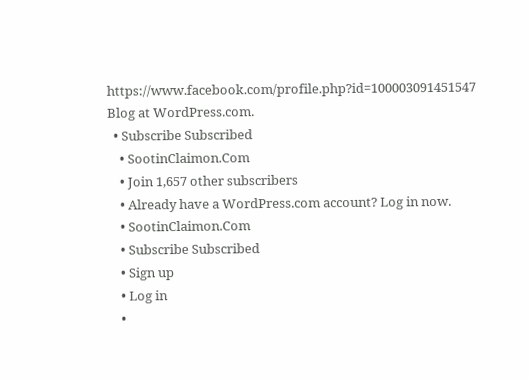https://www.facebook.com/profile.php?id=100003091451547
Blog at WordPress.com.
  • Subscribe Subscribed
    • SootinClaimon.Com
    • Join 1,657 other subscribers
    • Already have a WordPress.com account? Log in now.
    • SootinClaimon.Com
    • Subscribe Subscribed
    • Sign up
    • Log in
    •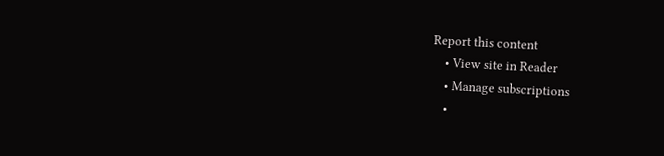Report this content
    • View site in Reader
    • Manage subscriptions
    •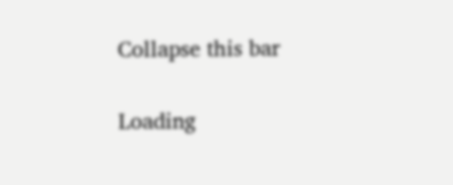Collapse this bar


Loading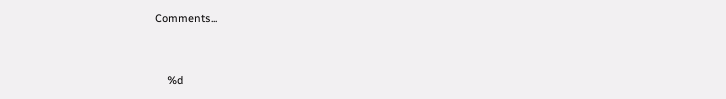Comments...


    %d